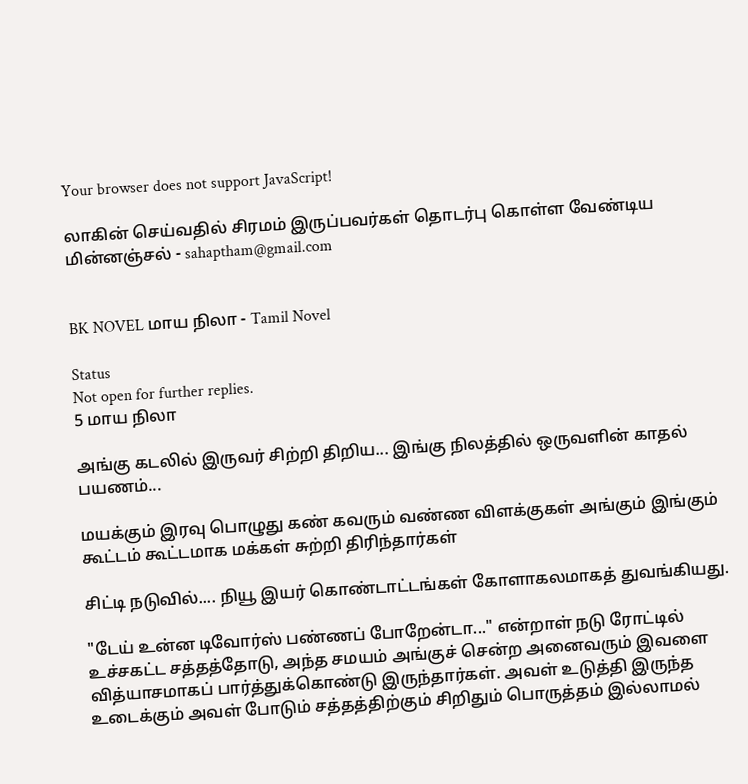Your browser does not support JavaScript!

லாகின் செய்வதில் சிரமம் இருப்பவர்கள் தொடர்பு கொள்ள வேண்டிய மின்னஞ்சல் - sahaptham@gmail.com


BK NOVEL மாய நிலா - Tamil Novel

Status
Not open for further replies.
5 மாய நிலா

அங்கு கடலில் இருவர் சிற்றி திறிய... இங்கு நிலத்தில் ஒருவளின் காதல் பயணம்...

மயக்கும் இரவு பொழுது கண் கவரும் வண்ண விளக்குகள் அங்கும் இங்கும் கூட்டம் கூட்டமாக மக்கள் சுற்றி திரிந்தார்கள்

சிட்டி நடுவில்.... நியூ இயர் கொண்டாட்டங்கள் கோளாகலமாகத் துவங்கியது.

"டேய் உன்ன டிவோர்ஸ் பண்ணப் போறேன்டா..." என்றாள் நடு ரோட்டில் உச்சகட்ட சத்தத்தோடு, அந்த சமயம் அங்குச் சென்ற அனைவரும் இவளை வித்யாசமாகப் பார்த்துக்கொண்டு இருந்தார்கள். அவள் உடுத்தி இருந்த உடைக்கும் அவள் போடும் சத்தத்திற்கும் சிறிதும் பொருத்தம் இல்லாமல்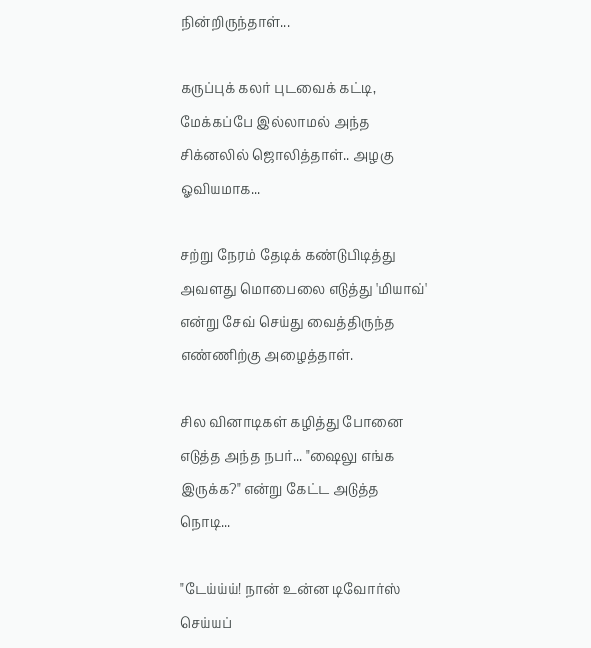நின்றிருந்தாள்...

கருப்புக் கலர் புடவைக் கட்டி, மேக்கப்பே இல்லாமல் அந்த சிக்னலில் ஜொலித்தாள்.. அழகு ஓவியமாக...

சற்று நேரம் தேடிக் கண்டுபிடித்து அவளது மொபைலை எடுத்து 'மியாவ்' என்று சேவ் செய்து வைத்திருந்த எண்ணிற்கு அழைத்தாள்.

சில வினாடிகள் கழித்து போனை எடுத்த அந்த நபர்... "ஷைலு எங்க இருக்க?" என்று கேட்ட அடுத்த நொடி...

"டேய்ய்ய்! நான் உன்ன டிவோர்ஸ் செய்யப்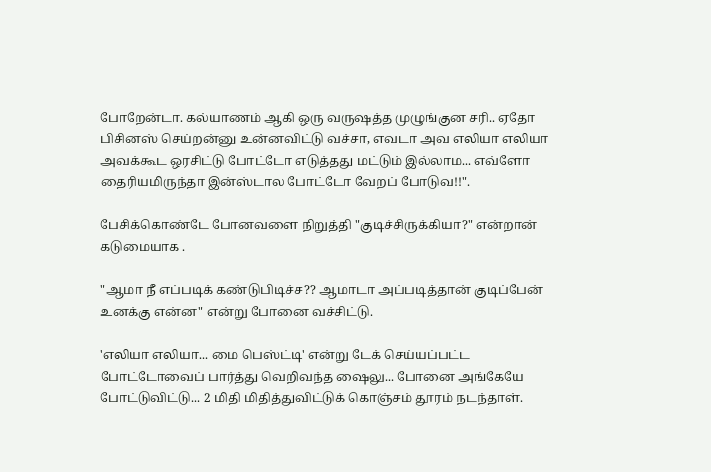போறேன்டா. கல்யாணம் ஆகி ஒரு வருஷத்த முழுங்குன சரி.. ஏதோ பிசினஸ் செய்றன்னு உன்னவிட்டு வச்சா, எவடா அவ எலியா எலியா அவக்கூட ஒரசிட்டு போட்டோ எடுத்தது மட்டும் இல்லாம... எவ்ளோ தைரியமிருந்தா இன்ஸ்டால போட்டோ வேறப் போடுவ!!".

பேசிக்கொண்டே போனவளை நிறுத்தி "குடிச்சிருக்கியா?" என்றான் கடுமையாக .

"ஆமா நீ எப்படிக் கண்டுபிடிச்ச?? ஆமாடா அப்படித்தான் குடிப்பேன் உனக்கு என்ன" என்று போனை வச்சிட்டு.

'எலியா எலியா... மை பெஸ்ட்டி' என்று டேக் செய்யப்பட்ட போட்டோவைப் பார்த்து வெறிவந்த ஷைலு... போனை அங்கேயே போட்டுவிட்டு... 2 மிதி மிதித்துவிட்டுக் கொஞ்சம் தூரம் நடந்தாள்.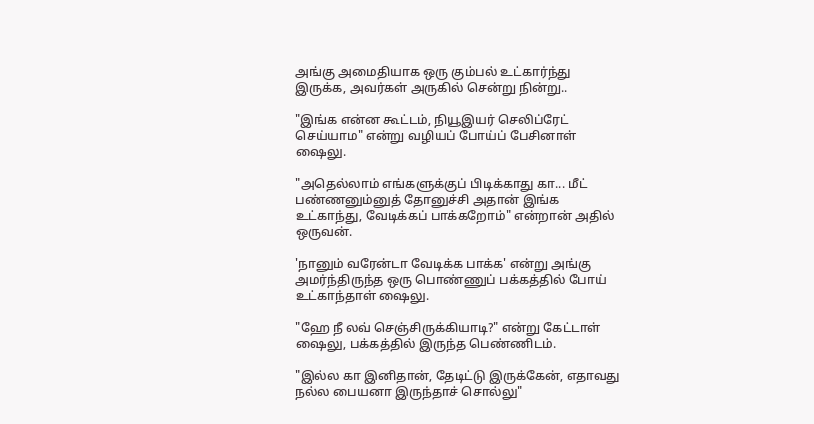அங்கு அமைதியாக ஒரு கும்பல் உட்கார்ந்து இருக்க, அவர்கள் அருகில் சென்று நின்று..

"இங்க என்ன கூட்டம், நியூஇயர் செலிப்ரேட் செய்யாம" என்று வழியப் போய்ப் பேசினாள் ஷைலு.

"அதெல்லாம் எங்களுக்குப் பிடிக்காது கா... மீட் பண்ணனும்னுத் தோனுச்சி அதான் இங்க உட்காந்து, வேடிக்கப் பாக்கறோம்" என்றான் அதில் ஒருவன்.

'நானும் வரேன்டா வேடிக்க பாக்க' என்று அங்கு அமர்ந்திருந்த ஒரு பொண்ணுப் பக்கத்தில் போய் உட்காந்தாள் ஷைலு.

"ஹே நீ லவ் செஞ்சிருக்கியாடி?" என்று கேட்டாள் ஷைலு, பக்கத்தில் இருந்த பெண்ணிடம்.

"இல்ல கா இனிதான், தேடிட்டு இருக்கேன், எதாவது நல்ல பையனா இருந்தாச் சொல்லு"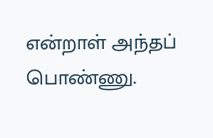என்றாள் அந்தப் பொண்ணு.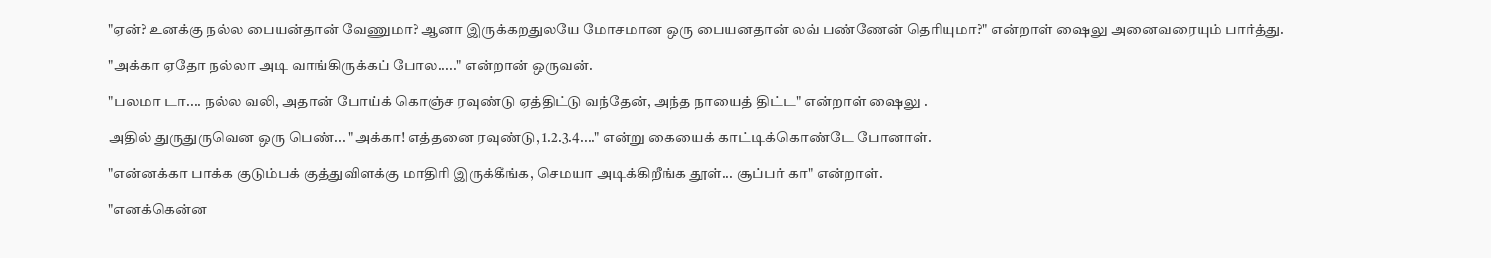"ஏன்? உனக்கு நல்ல பையன்தான் வேணுமா? ஆனா இருக்கறதுலயே மோசமான ஒரு பையனதான் லவ் பண்ணேன் தெரியுமா?" என்றாள் ஷைலு அனைவரையும் பார்த்து.

"அக்கா ஏதோ நல்லா அடி வாங்கிருக்கப் போல....." என்றான் ஒருவன்.

"பலமா டா.... நல்ல வலி, அதான் போய்க் கொஞ்ச ரவுண்டு ஏத்திட்டு வந்தேன், அந்த நாயைத் திட்ட" என்றாள் ஷைலு .

அதில் துருதுருவென ஒரு பெண்... "அக்கா! எத்தனை ரவுண்டு, 1.2.3.4...." என்று கையைக் காட்டிக்கொண்டே போனாள்.

"என்னக்கா பாக்க குடும்பக் குத்துவிளக்கு மாதிரி இருக்கீங்க, செமயா அடிக்கிறீங்க தூள்... சூப்பர் கா" என்றாள்.

"எனக்கென்ன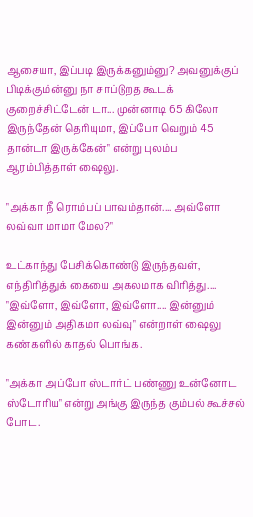ஆசையா, இப்படி இருக்கனும்னு? அவனுக்குப் பிடிக்கும்ன்னு நா சாப்டுறத கூடக் குறைச்சிட்டேன் டா... முன்னாடி 65 கிலோ இருந்தேன் தெரியுமா, இப்போ வெறும் 45 தான்டா இருக்கேன்" என்று புலம்ப ஆரம்பித்தாள் ஷைலு.

"அக்கா நீ ரொம்பப் பாவம்தான்.... அவ்ளோ லவ்வா மாமா மேல?"

உட்காந்து பேசிக்கொண்டு இருந்தவள், எந்திரித்துக் கையை அகலமாக விரித்து.... "இவ்ளோ, இவ்ளோ, இவ்ளோ.... இன்னும் இன்னும் அதிகமா லவ்வு" என்றாள் ஷைலு கண்களில் காதல் பொங்க.

"அக்கா அப்போ ஸ்டார்ட் பண்ணு உன்னோட ஸ்டோரிய" என்று அங்கு இருந்த கும்பல் கூச்சல் போட.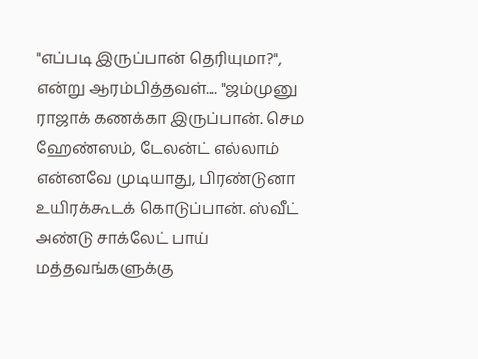"எப்படி இருப்பான் தெரியுமா?", என்று ஆரம்பித்தவள்.... "ஜம்முனு ராஜாக் கணக்கா இருப்பான். செம ஹேண்ஸம், டேலன்ட் எல்லாம் என்னவே முடியாது, பிரண்டுனா உயிரக்கூடக் கொடுப்பான். ஸ்வீட் அண்டு சாக்லேட் பாய் மத்தவங்களுக்கு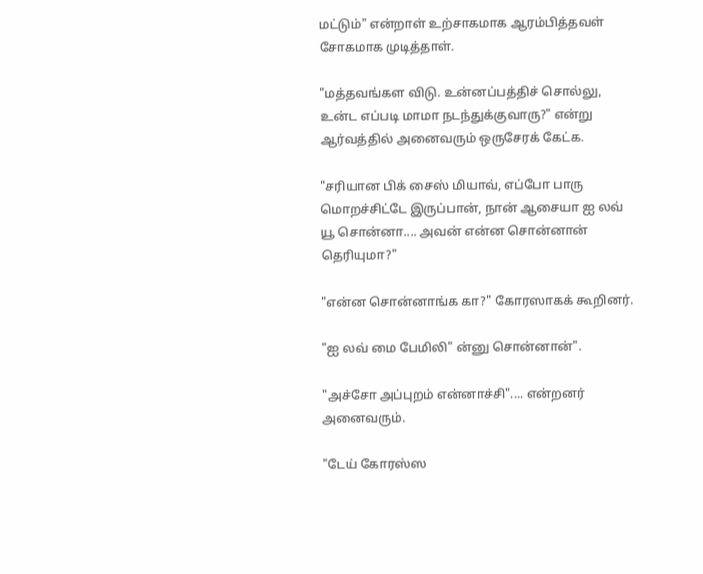மட்டும்" என்றாள் உற்சாகமாக ஆரம்பித்தவள் சோகமாக முடித்தாள்.

"மத்தவங்கள விடு. உன்னப்பத்திச் சொல்லு, உன்ட எப்படி மாமா நடந்துக்குவாரு?" என்று ஆர்வத்தில் அனைவரும் ஒருசேரக் கேட்க.

"சரியான பிக் சைஸ் மியாவ், எப்போ பாரு மொறச்சிட்டே இருப்பான், நான் ஆசையா ஐ லவ் யூ சொன்னா.... அவன் என்ன சொன்னான் தெரியுமா?"

"என்ன சொன்னாங்க கா?" கோரஸாகக் கூறினர்.

"ஐ லவ் மை பேமிலி" ன்னு சொன்னான்".

"அச்சோ அப்புறம் என்னாச்சி".... என்றனர் அனைவரும்.

"டேய் கோரஸ்ஸ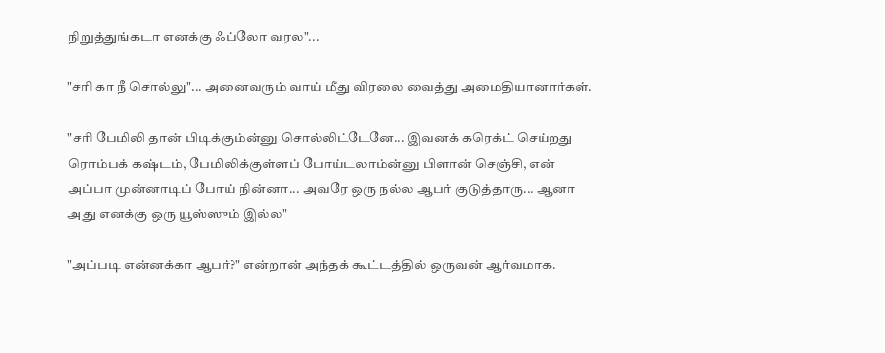நிறுத்துங்கடா எனக்கு ஃப்லோ வரல"...

"சரி கா நீ சொல்லு"... அனைவரும் வாய் மீது விரலை வைத்து அமைதியானார்கள்.

"சரி பேமிலி தான் பிடிக்கும்ன்னு சொல்லிட்டேனே... இவனக் கரெக்ட் செய்றது ரொம்பக் கஷ்டம், பேமிலிக்குள்ளப் போய்டலாம்ன்னு பிளான் செஞ்சி, என் அப்பா முன்னாடிப் போய் நின்னா... அவரே ஒரு நல்ல ஆபர் குடுத்தாரு... ஆனா அது எனக்கு ஒரு யூஸ்ஸும் இல்ல"

"அப்படி என்னக்கா ஆபர்?" என்றான் அந்தக் கூட்டத்தில் ஒருவன் ஆர்வமாக.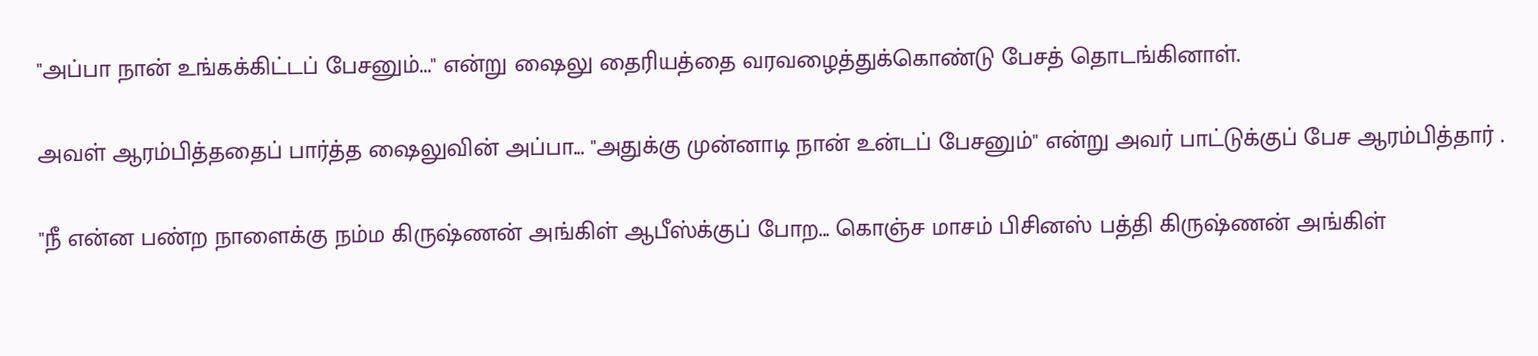"அப்பா நான் உங்கக்கிட்டப் பேசனும்..." என்று ஷைலு தைரியத்தை வரவழைத்துக்கொண்டு பேசத் தொடங்கினாள்.

அவள் ஆரம்பித்ததைப் பார்த்த ஷைலுவின் அப்பா... "அதுக்கு முன்னாடி நான் உன்டப் பேசனும்" என்று அவர் பாட்டுக்குப் பேச ஆரம்பித்தார் .

"நீ என்ன பண்ற நாளைக்கு நம்ம கிருஷ்ணன் அங்கிள் ஆபீஸ்க்குப் போற... கொஞ்ச மாசம் பிசினஸ் பத்தி கிருஷ்ணன் அங்கிள்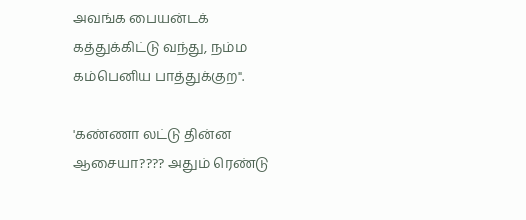அவங்க பையன்டக் கத்துக்கிட்டு வந்து, நம்ம கம்பெனிய பாத்துக்குற".

'கண்ணா லட்டு தின்ன ஆசையா???? அதும் ரெண்டு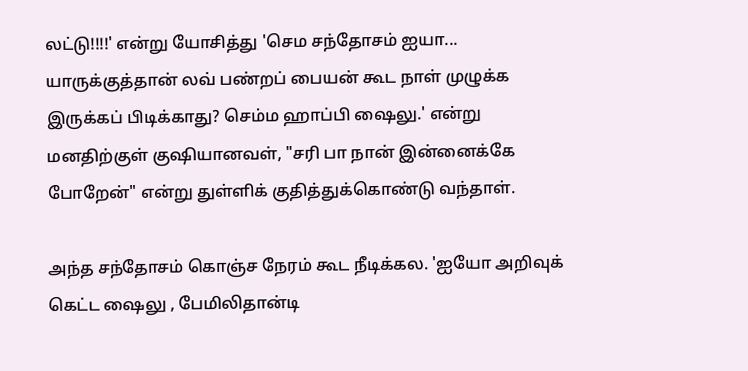லட்டு!!!!' என்று யோசித்து 'செம சந்தோசம் ஐயா... யாருக்குத்தான் லவ் பண்றப் பையன் கூட நாள் முழுக்க இருக்கப் பிடிக்காது? செம்ம ஹாப்பி ஷைலு.' என்று மனதிற்குள் குஷியானவள், "சரி பா நான் இன்னைக்கே போறேன்" என்று துள்ளிக் குதித்துக்கொண்டு வந்தாள்.

அந்த சந்தோசம் கொஞ்ச நேரம் கூட நீடிக்கல. 'ஐயோ அறிவுக் கெட்ட ஷைலு , பேமிலிதான்டி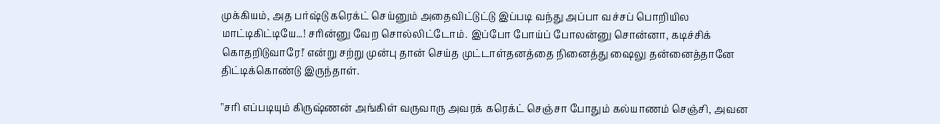முக்கியம், அத பர்ஷ்டு கரெக்ட் செய்னும் அதைவிட்டுட்டு இப்படி வந்து அப்பா வச்சப் பொறியில மாட்டிகிட்டியே...! சரின்னு வேற சொல்லிட்டோம். இப்போ போய்ப் போலன்னு சொன்னா, கடிச்சிக் கொதறிடுவாரே!' என்று சற்று முன்பு தான் செய்த முட்டாள்தனத்தை நினைத்து ஷைலு தன்னைத்தானே திட்டிக்கொண்டு இருந்தாள்.

"சரி எப்படியும் கிருஷ்ணன் அங்கிள் வருவாரு அவரக் கரெக்ட் செஞ்சா போதும் கல்யாணம் செஞ்சி, அவன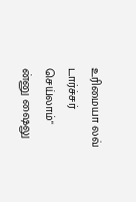உரிமையா லவ் டார்ச்சர் செய்லாம்" ன்னு ஷைலு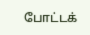போட்டக்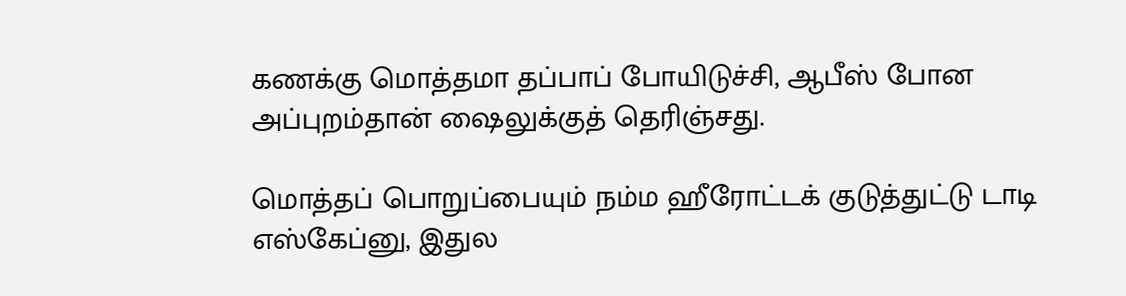கணக்கு மொத்தமா தப்பாப் போயிடுச்சி, ஆபீஸ் போன அப்புறம்தான் ஷைலுக்குத் தெரிஞ்சது.

மொத்தப் பொறுப்பையும் நம்ம ஹீரோட்டக் குடுத்துட்டு டாடி எஸ்கேப்னு, இதுல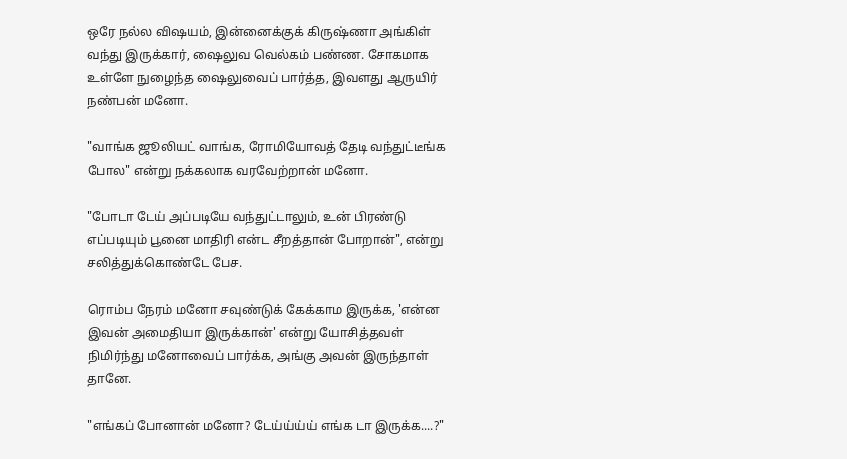ஒரே நல்ல விஷயம், இன்னைக்குக் கிருஷ்ணா அங்கிள் வந்து இருக்கார், ஷைலுவ வெல்கம் பண்ண. சோகமாக உள்ளே நுழைந்த ஷைலுவைப் பார்த்த, இவளது ஆருயிர் நண்பன் மனோ.

"வாங்க ஜூலியட் வாங்க, ரோமியோவத் தேடி வந்துட்டீங்க போல" என்று நக்கலாக வரவேற்றான் மனோ.

"போடா டேய் அப்படியே வந்துட்டாலும், உன் பிரண்டு எப்படியும் பூனை மாதிரி என்ட சீறத்தான் போறான்", என்று சலித்துக்கொண்டே பேச.

ரொம்ப நேரம் மனோ சவுண்டுக் கேக்காம இருக்க, 'என்ன இவன் அமைதியா இருக்கான்' என்று யோசித்தவள் நிமிர்ந்து மனோவைப் பார்க்க, அங்கு அவன் இருந்தாள் தானே.

"எங்கப் போனான் மனோ? டேய்ய்ய்ய் எங்க டா இருக்க....?"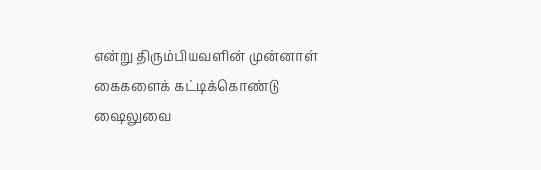என்று திரும்பியவளின் முன்னாள் கைகளைக் கட்டிக்கொண்டு ஷைலுவை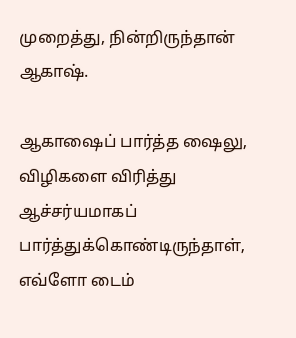முறைத்து, நின்றிருந்தான் ஆகாஷ்.

ஆகாஷைப் பார்த்த ஷைலு, விழிகளை விரித்து ஆச்சர்யமாகப் பார்த்துக்கொண்டிருந்தாள், எவ்ளோ டைம்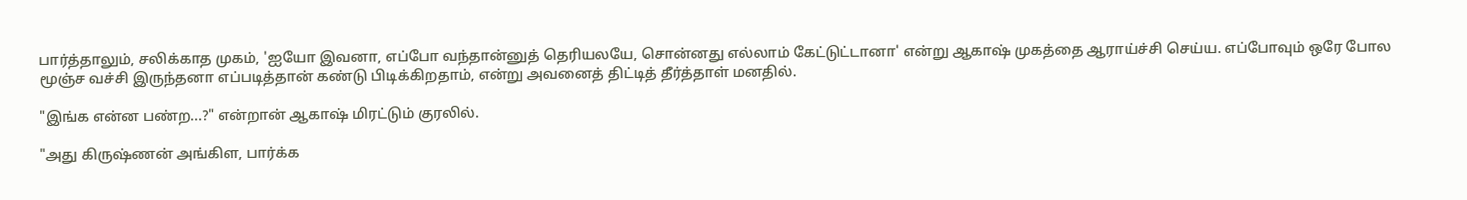பார்த்தாலும், சலிக்காத முகம், 'ஐயோ இவனா, எப்போ வந்தான்னுத் தெரியலயே, சொன்னது எல்லாம் கேட்டுட்டானா' என்று ஆகாஷ் முகத்தை ஆராய்ச்சி செய்ய. எப்போவும் ஒரே போல மூஞ்ச வச்சி இருந்தனா எப்படித்தான் கண்டு பிடிக்கிறதாம், என்று அவனைத் திட்டித் தீர்த்தாள் மனதில்.

"இங்க என்ன பண்ற...?" என்றான் ஆகாஷ் மிரட்டும் குரலில்.

"அது கிருஷ்ணன் அங்கிள, பார்க்க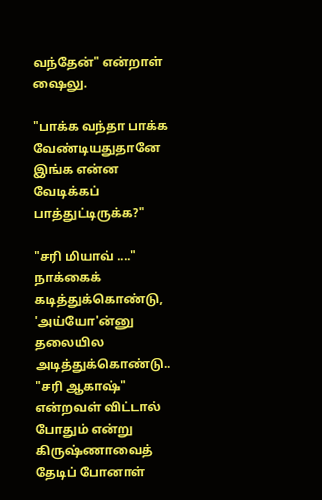வந்தேன்" என்றாள் ஷைலு.

"பாக்க வந்தா பாக்க வேண்டியதுதானே இங்க என்ன வேடிக்கப் பாத்துட்டிருக்க?"

"சரி மியாவ் ...." நாக்கைக் கடித்துக்கொண்டு, 'அய்யோ'ன்னு தலையில அடித்துக்கொண்டு.. "சரி ஆகாஷ்" என்றவள் விட்டால் போதும் என்று கிருஷ்ணாவைத் தேடிப் போனாள்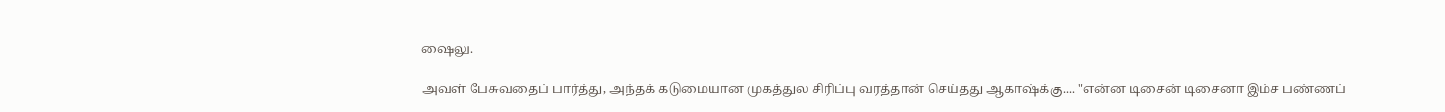ஷைலு.

அவள் பேசுவதைப் பார்த்து, அந்தக் கடுமையான முகத்துல சிரிப்பு வரத்தான் செய்தது ஆகாஷ்க்கு.... "என்ன டிசைன் டிசைனா இம்ச பண்ணப்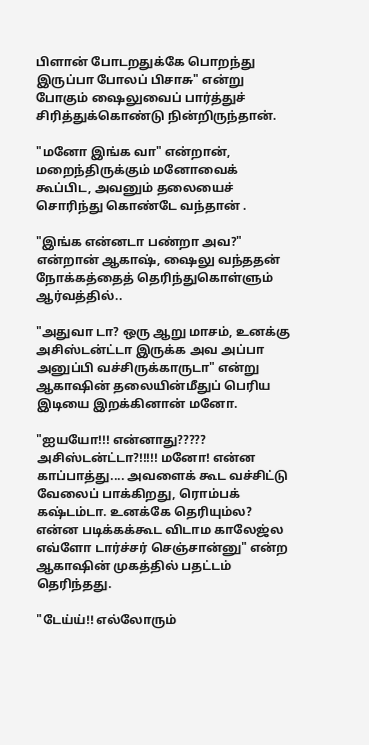பிளான் போடறதுக்கே பொறந்து இருப்பா போலப் பிசாசு" என்று போகும் ஷைலுவைப் பார்த்துச் சிரித்துக்கொண்டு நின்றிருந்தான்.

"மனோ இங்க வா" என்றான், மறைந்திருக்கும் மனோவைக் கூப்பிட, அவனும் தலையைச் சொரிந்து கொண்டே வந்தான் .

"இங்க என்னடா பண்றா அவ?" என்றான் ஆகாஷ், ஷைலு வந்ததன் நோக்கத்தைத் தெரிந்துகொள்ளும் ஆர்வத்தில்..

"அதுவா டா? ஒரு ஆறு மாசம், உனக்கு அசிஸ்டன்ட்டா இருக்க அவ அப்பா அனுப்பி வச்சிருக்காருடா" என்று ஆகாஷின் தலையின்மீதுப் பெரிய இடியை இறக்கினான் மனோ.

"ஐயயோ!!! என்னாது????? அசிஸ்டன்ட்டா?!!!!! மனோ! என்ன காப்பாத்து.... அவளைக் கூட வச்சிட்டு வேலைப் பாக்கிறது, ரொம்பக் கஷ்டம்டா. உனக்கே தெரியும்ல? என்ன படிக்கக்கூட விடாம காலேஜ்ல எவ்ளோ டார்ச்சர் செஞ்சான்னு" என்ற ஆகாஷின் முகத்தில் பதட்டம் தெரிந்தது.

"டேய்ய்!! எல்லோரும்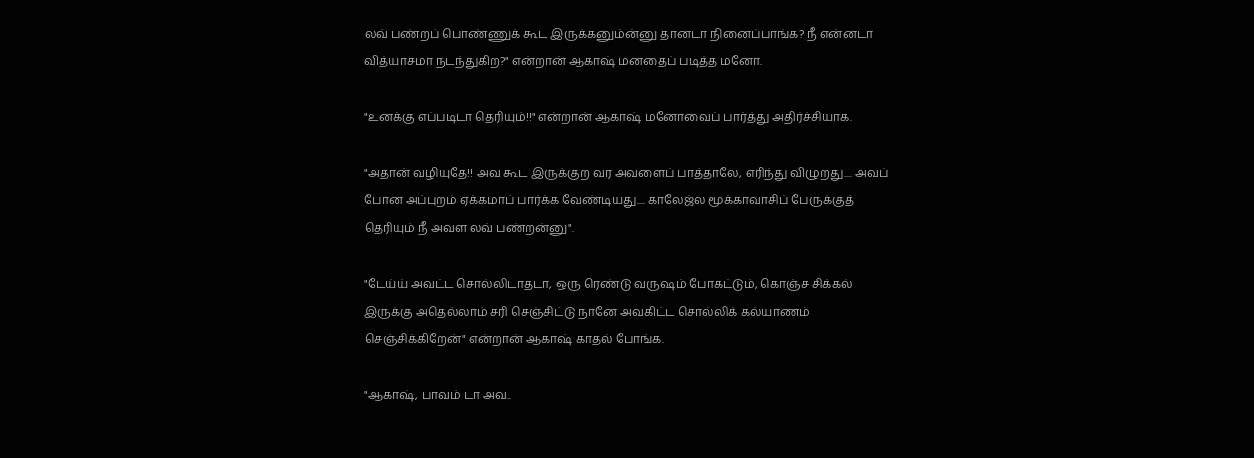லவ் பண்றப் பொண்ணுக் கூட இருக்கனும்ன்னு தானடா நினைப்பாங்க? நீ என்னடா வித்யாசமா நடந்துகிற?" என்றான் ஆகாஷ் மனதைப் படித்த மனோ.

"உனக்கு எப்படிடா தெரியும்!!" என்றான் ஆகாஷ் மனோவைப் பார்த்து அதிர்ச்சியாக.

"அதான் வழியுதே!! அவ கூட இருக்குற வர அவளைப் பாத்தாலே, எரிந்து விழுறது.... அவப் போன அப்புறம் ஏக்கமாப் பார்க்க வேண்டியது.... காலேஜ்ல மூக்காவாசிப் பேருக்குத் தெரியும் நீ அவள லவ் பண்றன்னு".

"டேய்ய் அவட்ட சொல்லிடாதடா, ஒரு ரெண்டு வருஷம் போகட்டும், கொஞ்ச சிக்கல் இருக்கு அதெல்லாம் சரி செஞ்சிட்டு நானே அவகிட்ட சொல்லிக் கல்யாணம் செஞ்சிக்கிறேன்" என்றான் ஆகாஷ் காதல் போங்க.

"ஆகாஷ், பாவம் டா அவ..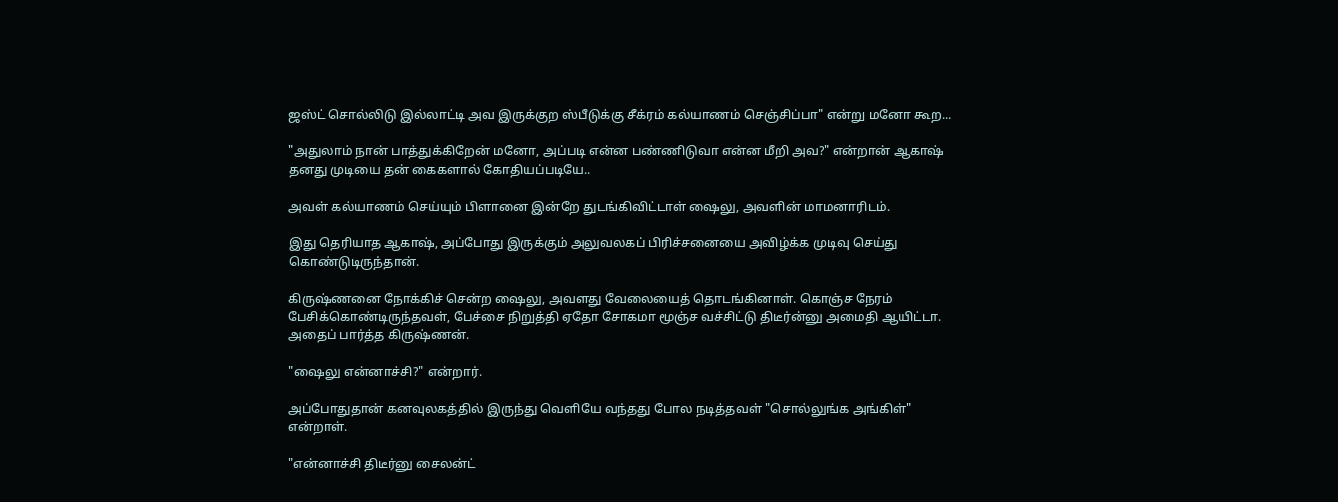ஜஸ்ட் சொல்லிடு இல்லாட்டி அவ இருக்குற ஸ்பீடுக்கு சீக்ரம் கல்யாணம் செஞ்சிப்பா" என்று மனோ கூற...

"அதுலாம் நான் பாத்துக்கிறேன் மனோ, அப்படி என்ன பண்ணிடுவா என்ன மீறி அவ?" என்றான் ஆகாஷ் தனது முடியை தன் கைகளால் கோதியப்படியே..

அவள் கல்யாணம் செய்யும் பிளானை இன்றே துடங்கிவிட்டாள் ஷைலு, அவளின் மாமனாரிடம்.

இது தெரியாத ஆகாஷ், அப்போது இருக்கும் அலுவலகப் பிரிச்சனையை அவிழ்க்க முடிவு செய்து கொண்டுடிருந்தான்.

கிருஷ்ணனை நோக்கிச் சென்ற ஷைலு, அவளது வேலையைத் தொடங்கினாள். கொஞ்ச நேரம் பேசிக்கொண்டிருந்தவள், பேச்சை நிறுத்தி ஏதோ சோகமா மூஞ்ச வச்சிட்டு திடீர்ன்னு அமைதி ஆயிட்டா. அதைப் பார்த்த கிருஷ்ணன்.

"ஷைலு என்னாச்சி?" என்றார்.

அப்போதுதான் கனவுலகத்தில் இருந்து வெளியே வந்தது போல நடித்தவள் "சொல்லுங்க அங்கிள்" என்றாள்.

"என்னாச்சி திடீர்னு சைலன்ட்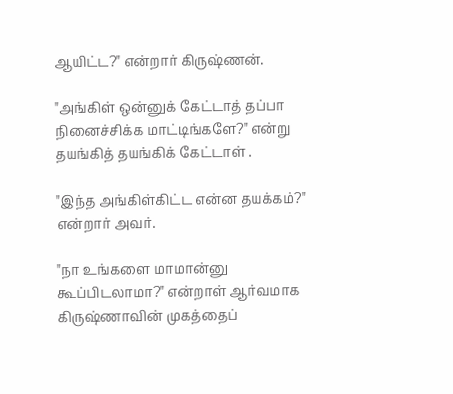ஆயிட்ட?" என்றார் கிருஷ்ணன்.

"அங்கிள் ஒன்னுக் கேட்டாத் தப்பா நினைச்சிக்க மாட்டிங்களே?" என்று தயங்கித் தயங்கிக் கேட்டாள் .

"இந்த அங்கிள்கிட்ட என்ன தயக்கம்?" என்றார் அவர்.

"நா உங்களை மாமான்னு கூப்பிடலாமா?" என்றாள் ஆர்வமாக கிருஷ்ணாவின் முகத்தைப்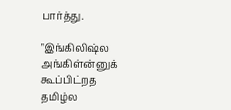பார்த்து.

"இங்கிலிஷ்ல அங்கிள்ன்னுக் கூப்பிட்றத தமிழ்ல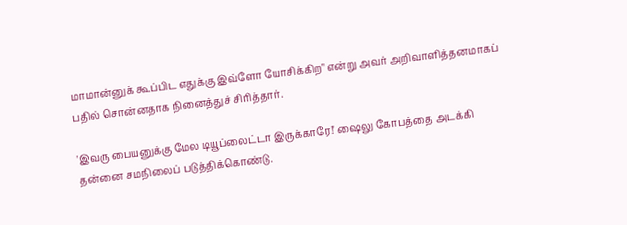மாமான்னுக் கூப்பிட எதுக்கு இவ்ளோ யோசிக்கிற" என்று அவர் அறிவாளித்தனமாகப் பதில் சொன்னதாக நினைத்துச் சிரித்தார்.

'இவரு பையனுக்கு மேல டியூப்லைட்டா இருக்காரே!' ஷைலு கோபத்தை அடக்கி தன்னை சமநிலைப் படுத்திக்கொண்டு.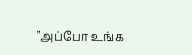"அப்போ உங்க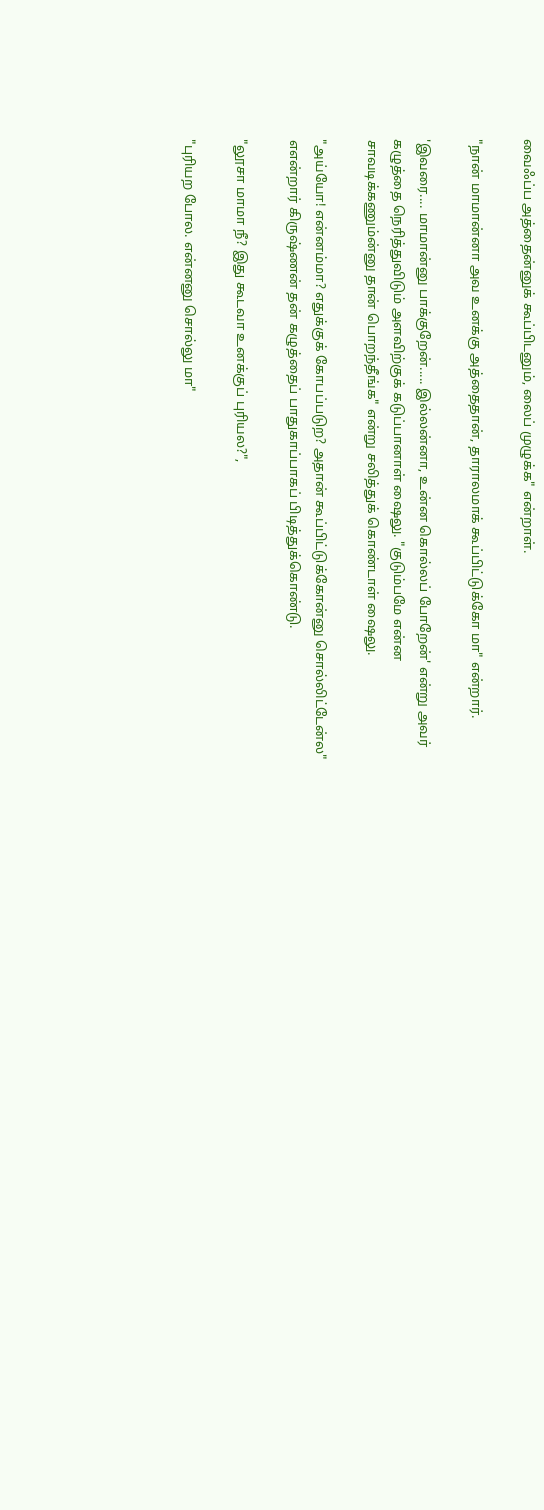வைஃப்ப அத்தைன்னுக் கூப்பிடனும், லைப் முழுக்க" என்றாள்.

"நான் மாமான்னா அவ உனக்கு அத்தைதான், தாராலமாக் கூப்பிட்டுக்கோ மா" என்றார்.

'இவரை.... மாமான்னு பாக்குறேன்..... இல்லன்னா, உன்ன கொல்லப் போறேன்' என்று அவர் கழுத்தை நெரித்துவிடும் அளவிற்குக் கடுப்பானாள் ஷைலு. "குடும்பமே என்ன சாவடிக்கணும்ன்னு தான் பொறந்தீங்க" என்று சலித்துக் கொண்டாள் ஷைலு.

"அய்யோ! என்னம்மா? எதுக்குக் கோபப்படுற? அதான் கூப்பிட்டுக்கோன்னு சொல்லிட்டேன்ல" எஎன்றார் கிருஷ்ணன் தன் கழுத்தைப் பாதுகாப்பாகப் பிடித்துக்கொண்டு.

"லூசா மாமா நீ? இது கூடவா உனக்குப் புரியல?",

"புரியற போல. என்னனு சொல்லு மா"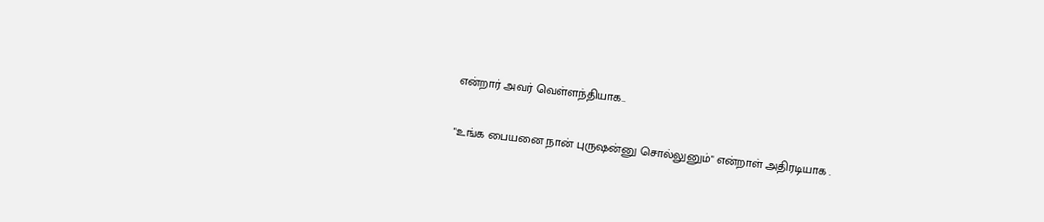என்றார் அவர் வெள்ளந்தியாக..

"உங்க பையனை நான் புருஷன்னு சொல்லுனும்" என்றாள் அதிரடியாக .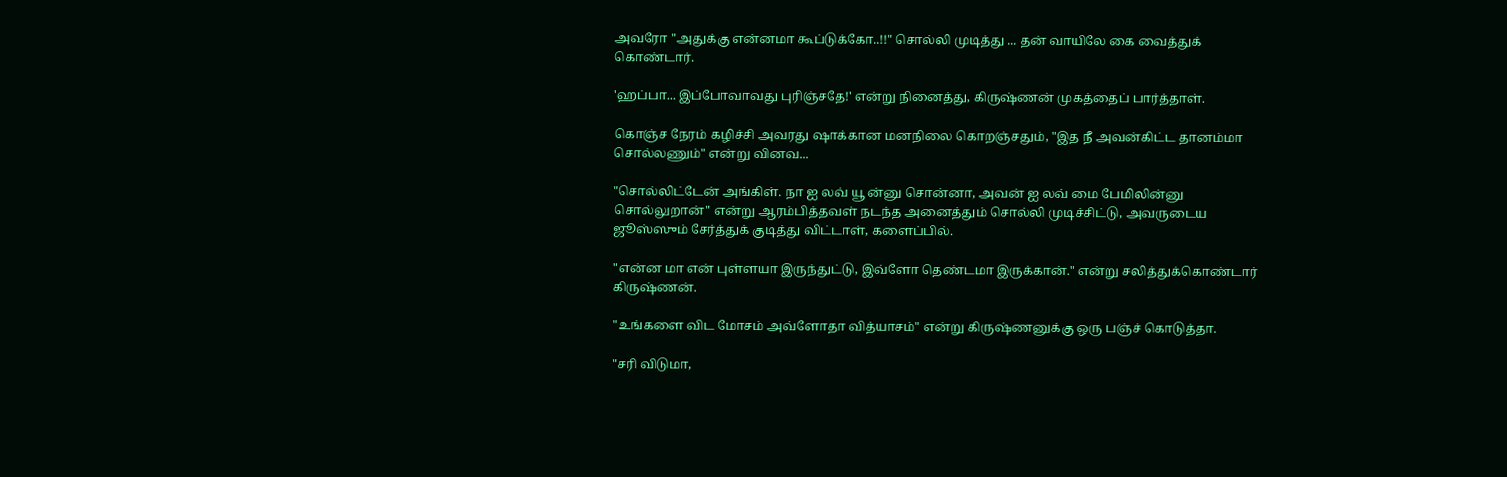அவரோ "அதுக்கு என்னமா கூப்டுக்கோ..!!" சொல்லி முடித்து ... தன் வாயிலே கை வைத்துக் கொண்டார்.

'ஹப்பா... இப்போவாவது புரிஞ்சதே!' என்று நினைத்து, கிருஷ்ணன் முகத்தைப் பார்த்தாள்.

கொஞ்ச நேரம் கழிச்சி அவரது ஷாக்கான மனநிலை கொறஞ்சதும், "இத நீ அவன்கிட்ட தானம்மா சொல்லணும்" என்று வினவ...

"சொல்லிட்டேன் அங்கிள். நா ஐ லவ் யூ ன்னு சொன்னா, அவன் ஐ லவ் மை பேமிலின்னு சொல்லுறான்" என்று ஆரம்பித்தவள் நடந்த அனைத்தும் சொல்லி முடிச்சிட்டு, அவருடைய ஜூஸ்ஸும் சேர்த்துக் குடித்து விட்டாள், களைப்பில்.

"என்ன மா என் புள்ளயா இருந்துட்டு, இவ்ளோ தெண்டமா இருக்கான்." என்று சலித்துக்கொண்டார் கிருஷ்ணன்.

"உங்களை விட மோசம் அவ்ளோதா வித்யாசம்" என்று கிருஷ்ணனுக்கு ஒரு பஞ்ச் கொடுத்தா.

"சரி விடுமா,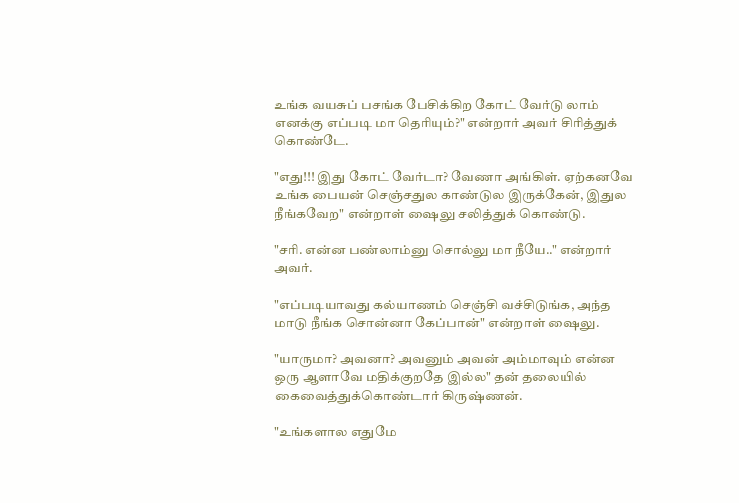உங்க வயசுப் பசங்க பேசிக்கிற கோட் வேர்டு லாம் எனக்கு எப்படி மா தெரியும்?" என்றார் அவர் சிரித்துக் கொண்டே.

"எது!!! இது கோட் வேர்டா? வேணா அங்கிள். ஏற்கனவே உங்க பையன் செஞ்சதுல காண்டுல இருக்கேன், இதுல நீங்கவேற" என்றாள் ஷைலு சலித்துக் கொண்டு.

"சரி. என்ன பண்லாம்னு சொல்லு மா நீயே.." என்றார் அவர்.

"எப்படியாவது கல்யாணம் செஞ்சி வச்சிடுங்க, அந்த மாடு நீங்க சொன்னா கேப்பான்" என்றாள் ஷைலு.

"யாருமா? அவனா? அவனும் அவன் அம்மாவும் என்ன ஒரு ஆளாவே மதிக்குறதே இல்ல" தன் தலையில் கைவைத்துக்கொண்டார் கிருஷ்ணன்.

"உங்களால எதுமே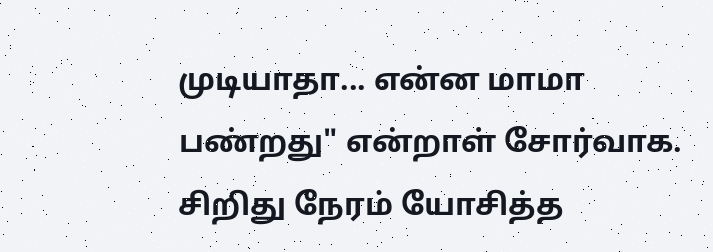முடியாதா... என்ன மாமா பண்றது" என்றாள் சோர்வாக. சிறிது நேரம் யோசித்த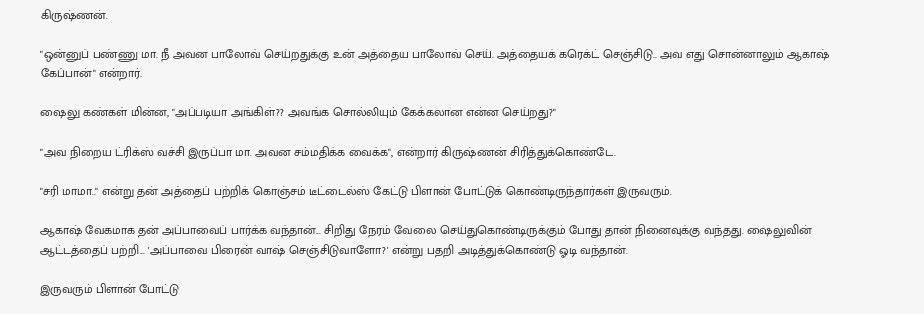கிருஷ்ணன்.

"ஒன்னுப் பண்ணு மா. நீ அவன பாலோவ் செய்றதுக்கு உன் அத்தைய பாலோவ் செய். அத்தையக் கரெக்ட் செஞ்சிடு.. அவ எது சொன்னாலும் ஆகாஷ் கேப்பான்" என்றார்.

ஷைலு கண்கள் மின்ன, "அப்படியா அங்கிள்?? அவங்க சொல்லியும் கேக்கலான என்ன செய்றது?"

"அவ நிறைய ட்ரிக்ஸ் வச்சி இருப்பா மா. அவன சம்மதிக்க வைக்க", என்றார் கிருஷ்ணன் சிரித்துக்கொண்டே.

"சரி மாமா.." என்று தன் அத்தைப் பற்றிக் கொஞ்சம் டீட்டைல்ஸ் கேட்டு பிளான் போட்டுக் கொண்டிருந்தார்கள் இருவரும்.

ஆகாஷ் வேகமாக தன் அப்பாவைப் பார்க்க வந்தான்... சிறிது நேரம் வேலை செய்துகொண்டிருக்கும் போது தான் நினைவுக்கு வந்தது. ஷைலுவின் ஆட்டத்தைப் பற்றி... 'அப்பாவை பிரைன் வாஷ் செஞ்சிடுவாளோ?' என்று பதறி அடித்துக்கொண்டு ஓடி வந்தான்.

இருவரும் பிளான் போட்டு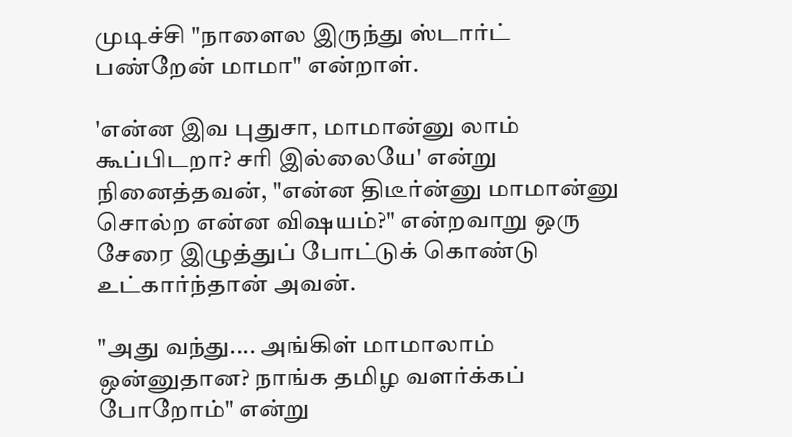முடிச்சி "நாளைல இருந்து ஸ்டார்ட் பண்றேன் மாமா" என்றாள்.

'என்ன இவ புதுசா, மாமான்னு லாம் கூப்பிடறா? சரி இல்லையே' என்று நினைத்தவன், "என்ன திடீர்ன்னு மாமான்னு சொல்ற என்ன விஷயம்?" என்றவாறு ஒரு சேரை இழுத்துப் போட்டுக் கொண்டு உட்கார்ந்தான் அவன்.

"அது வந்து.... அங்கிள் மாமாலாம் ஒன்னுதான? நாங்க தமிழ வளர்க்கப் போறோம்" என்று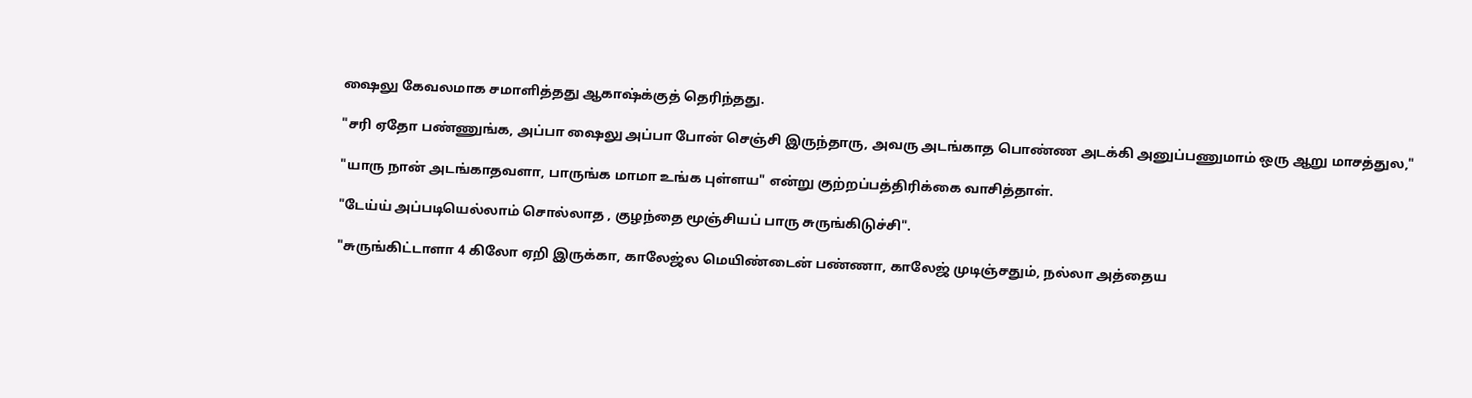ஷைலு கேவலமாக சமாளித்தது ஆகாஷ்க்குத் தெரிந்தது.

"சரி ஏதோ பண்ணுங்க, அப்பா ஷைலு அப்பா போன் செஞ்சி இருந்தாரு, அவரு அடங்காத பொண்ண அடக்கி அனுப்பணுமாம் ஒரு ஆறு மாசத்துல,"

"யாரு நான் அடங்காதவளா, பாருங்க மாமா உங்க புள்ளய" என்று குற்றப்பத்திரிக்கை வாசித்தாள்.

"டேய்ய் அப்படியெல்லாம் சொல்லாத , குழந்தை மூஞ்சியப் பாரு சுருங்கிடுச்சி".

"சுருங்கிட்டாளா 4 கிலோ ஏறி இருக்கா, காலேஜ்ல மெயிண்டைன் பண்ணா, காலேஜ் முடிஞ்சதும், நல்லா அத்தைய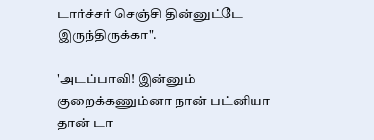டார்ச்சர் செஞ்சி தின்னுட்டே இருந்திருக்கா".

'அடப்பாவி! இன்னும் குறைக்கணும்னா நான் பட்னியா தான் டா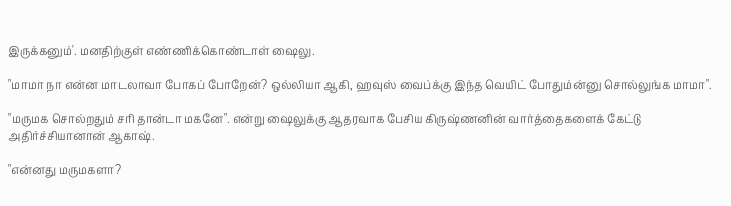இருக்கனும்'. மனதிற்குள் எண்ணிக்கொண்டாள் ஷைலு.

"மாமா நா என்ன மாடலாவா போகப் போறேன்? ஒல்லியா ஆகி, ஹவுஸ் வைப்க்கு இந்த வெயிட் போதும்ன்னு சொல்லுங்க மாமா".

"மருமக சொல்றதும் சரி தான்டா மகனே". என்று ஷைலுக்கு ஆதரவாக பேசிய கிருஷ்ணனின் வார்த்தைகளைக் கேட்டு அதிர்ச்சியானான் ஆகாஷ்.

"என்னது மருமகளா?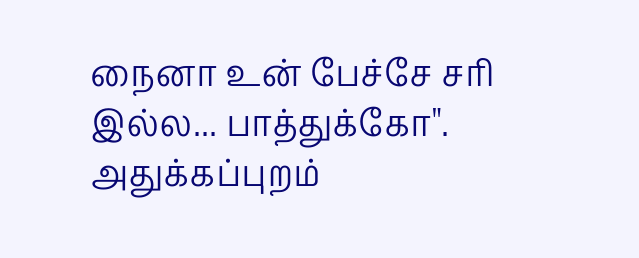நைனா உன் பேச்சே சரி இல்ல... பாத்துக்கோ". அதுக்கப்புறம்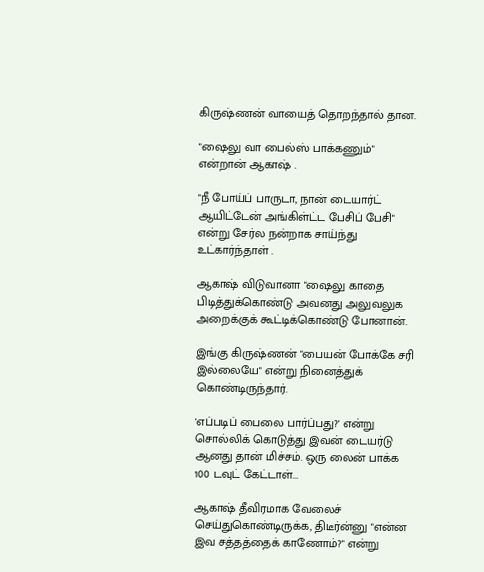கிருஷ்ணன் வாயைத் தொறந்தால் தான.

"ஷைலு வா பைல்ஸ் பாக்கணும்" என்றான் ஆகாஷ் .

"நீ போய்ப் பாருடா, நான் டையார்ட் ஆயிட்டேன் அங்கிள்ட்ட பேசிப் பேசி" என்று சேர்ல நன்றாக சாய்ந்து உட்கார்ந்தாள் .

ஆகாஷ் விடுவானா "ஷைலு காதை பிடித்துக்கொண்டு அவனது அலுவலுக அறைக்குக் கூட்டிக்கொண்டு போனான்.

இங்கு கிருஷ்ணன் "பையன் போக்கே சரி இல்லையே" என்று நினைத்துக் கொண்டிருந்தார்.

'எப்படிப் பைலை பார்ப்பது?' என்று சொல்லிக் கொடுத்து இவன் டையர்டு ஆனது தான் மிச்சம். ஒரு லைன் பாக்க 100 டவுட் கேட்டாள்...

ஆகாஷ் தீவிரமாக வேலைச் செய்துகொண்டிருக்க, திடீர்ன்னு "என்ன இவ சத்தத்தைக் காணோம்?" என்று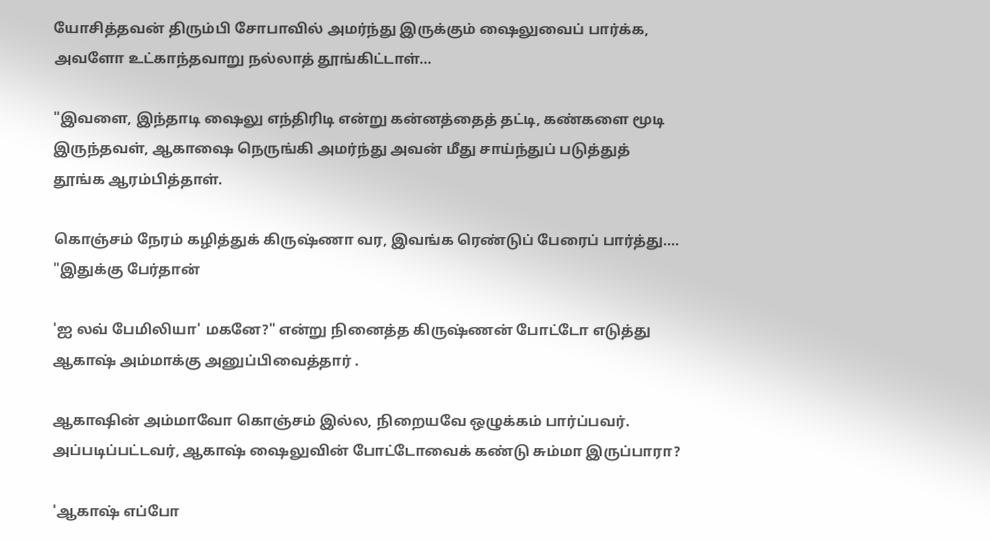யோசித்தவன் திரும்பி சோபாவில் அமர்ந்து இருக்கும் ஷைலுவைப் பார்க்க, அவளோ உட்காந்தவாறு நல்லாத் தூங்கிட்டாள்...

"இவளை, இந்தாடி ஷைலு எந்திரிடி என்று கன்னத்தைத் தட்டி, கண்களை மூடி இருந்தவள், ஆகாஷை நெருங்கி அமர்ந்து அவன் மீது சாய்ந்துப் படுத்துத் தூங்க ஆரம்பித்தாள்.

கொஞ்சம் நேரம் கழித்துக் கிருஷ்ணா வர, இவங்க ரெண்டுப் பேரைப் பார்த்து.... "இதுக்கு பேர்தான்

'ஐ லவ் பேமிலியா' மகனே?" என்று நினைத்த கிருஷ்ணன் போட்டோ எடுத்து ஆகாஷ் அம்மாக்கு அனுப்பிவைத்தார் .

ஆகாஷின் அம்மாவோ கொஞ்சம் இல்ல, நிறையவே ஒழுக்கம் பார்ப்பவர். அப்படிப்பட்டவர், ஆகாஷ் ஷைலுவின் போட்டோவைக் கண்டு சும்மா இருப்பாரா?

'ஆகாஷ் எப்போ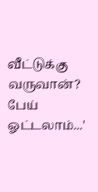வீட்டுக்கு வருவான்? பேய் ஓட்டலாம்...'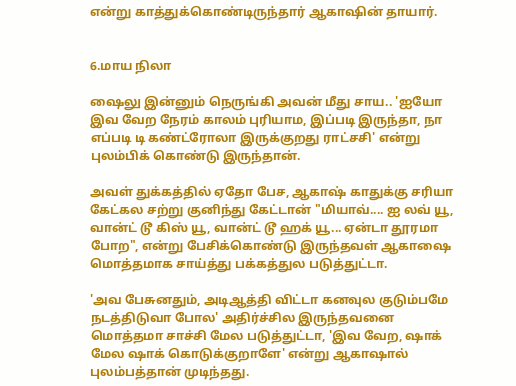என்று காத்துக்கொண்டிருந்தார் ஆகாஷின் தாயார்.


6.மாய நிலா

ஷைலு இன்னும் நெருங்கி அவன் மீது சாய.. 'ஐயோ இவ வேற நேரம் காலம் புரியாம, இப்படி இருந்தா, நா எப்படி டி கண்ட்ரோலா இருக்குறது ராட்சசி' என்று புலம்பிக் கொண்டு இருந்தான்.

அவள் துக்கத்தில் ஏதோ பேச, ஆகாஷ் காதுக்கு சரியா கேட்கல சற்று குனிந்து கேட்டான் "மியாவ்.... ஐ லவ் யூ, வான்ட் டூ கிஸ் யூ, வான்ட் டூ ஹக் யூ... ஏன்டா தூரமா போற", என்று பேசிக்கொண்டு இருந்தவள் ஆகாஷை மொத்தமாக சாய்த்து பக்கத்துல படுத்துட்டா.

'அவ பேசுனதும், அடிஆத்தி விட்டா கனவுல குடும்பமே நடத்திடுவா போல' அதிர்ச்சில இருந்தவனை மொத்தமா சாச்சி மேல படுத்துட்டா, 'இவ வேற, ஷாக் மேல ஷாக் கொடுக்குறாளே' என்று ஆகாஷால் புலம்பத்தான் முடிந்தது.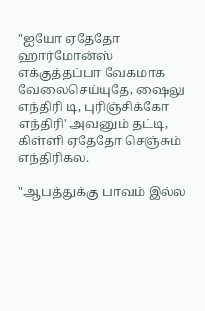"ஐயோ ஏதேதோ ஹார்மோன்ஸ் எக்குத்தப்பா வேகமாக வேலைசெய்யுதே, ஷைலு எந்திரி டி, புரிஞ்சிக்கோ எந்திரி' அவனும் தட்டி, கிள்ளி ஏதேதோ செஞ்சும் எந்திரிகல.

"ஆபத்துக்கு பாவம் இல்ல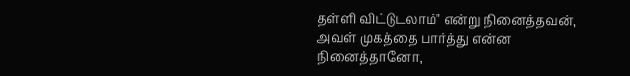தள்ளி விட்டுடலாம்" என்று நினைத்தவன், அவள் முகத்தை பார்த்து என்ன நினைத்தானோ,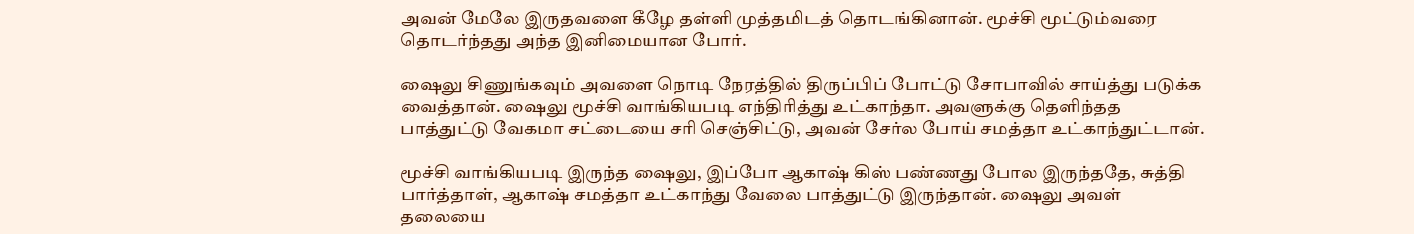அவன் மேலே இருதவளை கீழே தள்ளி முத்தமிடத் தொடங்கினான். மூச்சி மூட்டும்வரை தொடர்ந்தது அந்த இனிமையான போர்.

ஷைலு சிணுங்கவும் அவளை நொடி நேரத்தில் திருப்பிப் போட்டு சோபாவில் சாய்த்து படுக்க வைத்தான். ஷைலு மூச்சி வாங்கியபடி எந்திரித்து உட்காந்தா. அவளுக்கு தெளிந்தத பாத்துட்டு வேகமா சட்டையை சரி செஞ்சிட்டு, அவன் சேர்ல போய் சமத்தா உட்காந்துட்டான்.

மூச்சி வாங்கியபடி இருந்த ஷைலு, இப்போ ஆகாஷ் கிஸ் பண்ணது போல இருந்ததே, சுத்தி பார்த்தாள், ஆகாஷ் சமத்தா உட்காந்து வேலை பாத்துட்டு இருந்தான். ஷைலு அவள் தலையை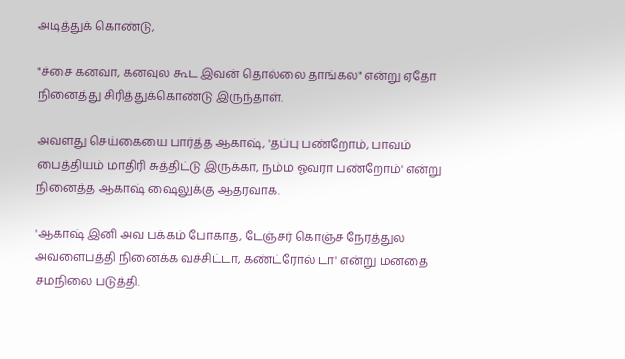அடித்துக் கொண்டு,

"ச்சை கனவா, கனவுல கூட இவன் தொல்லை தாங்கல" என்று ஏதோ நினைத்து சிரித்துக்கொண்டு இருந்தாள்.

அவளது செய்கையை பார்த்த ஆகாஷ், 'தப்பு பண்றோம், பாவம் பைத்தியம் மாதிரி சுத்திட்டு இருக்கா, நம்ம ஓவரா பண்றோம்' என்று நினைத்த ஆகாஷ் ஷைலுக்கு ஆதரவாக.

'ஆகாஷ் இனி அவ பக்கம் போகாத, டேஞ்சர் கொஞ்ச நேரத்துல அவளைபத்தி நினைக்க வச்சிட்டா, கண்ட்ரோல் டா' என்று மனதை சமநிலை படுத்தி.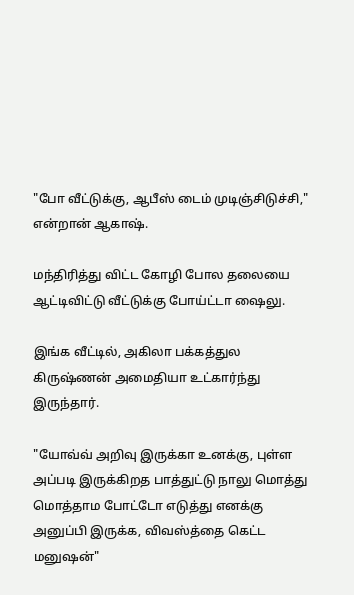"போ வீட்டுக்கு, ஆபீஸ் டைம் முடிஞ்சிடுச்சி," என்றான் ஆகாஷ்.

மந்திரித்து விட்ட கோழி போல தலையை ஆட்டிவிட்டு வீட்டுக்கு போய்ட்டா ஷைலு.

இங்க வீட்டில், அகிலா பக்கத்துல கிருஷ்ணன் அமைதியா உட்கார்ந்து இருந்தார்.

"யோவ்வ் அறிவு இருக்கா உனக்கு, புள்ள அப்படி இருக்கிறத பாத்துட்டு நாலு மொத்து மொத்தாம போட்டோ எடுத்து எனக்கு அனுப்பி இருக்க, விவஸ்த்தை கெட்ட மனுஷன்"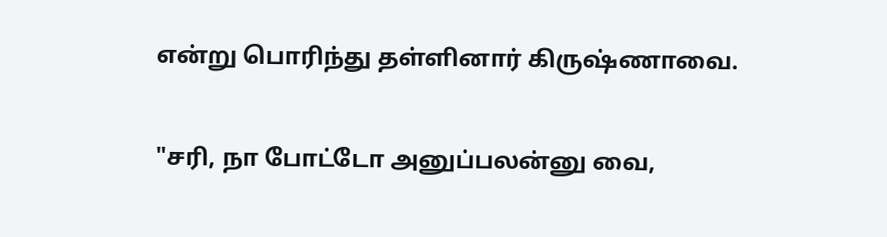என்று பொரிந்து தள்ளினார் கிருஷ்ணாவை.

"சரி, நா போட்டோ அனுப்பலன்னு வை,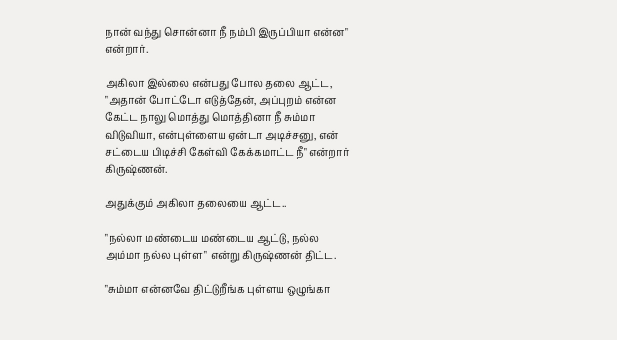நான் வந்து சொன்னா நீ நம்பி இருப்பியா என்ன" என்றார்.

அகிலா இல்லை என்பது போல தலை ஆட்ட, "அதான் போட்டோ எடுத்தேன், அப்புறம் என்ன கேட்ட நாலு மொத்து மொத்தினா நீ சும்மா விடுவியா, என்புள்ளைய ஏன்டா அடிச்சனு, என் சட்டைய பிடிச்சி கேள்வி கேக்கமாட்ட நீ" என்றார் கிருஷ்ணன்.

அதுக்கும் அகிலா தலையை ஆட்ட..

"நல்லா மண்டைய மண்டைய ஆட்டு, நல்ல அம்மா நல்ல புள்ள" என்று கிருஷ்ணன் திட்ட.

"சும்மா என்னவே திட்டுறீங்க புள்ளய ஒழுங்கா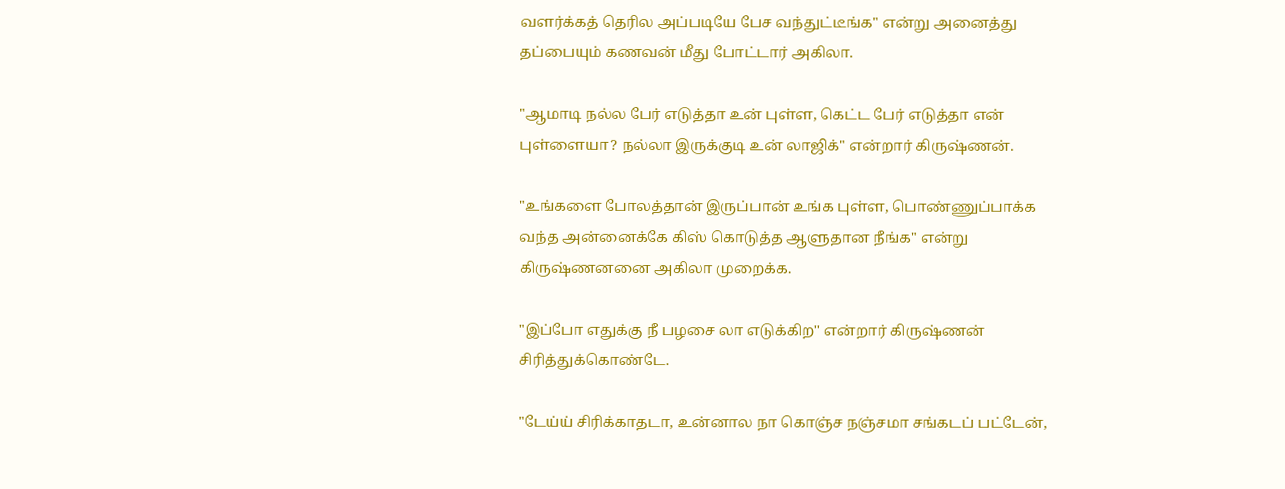வளர்க்கத் தெரில அப்படியே பேச வந்துட்டீங்க" என்று அனைத்து தப்பையும் கணவன் மீது போட்டார் அகிலா.

"ஆமாடி நல்ல பேர் எடுத்தா உன் புள்ள, கெட்ட பேர் எடுத்தா என் புள்ளையா? நல்லா இருக்குடி உன் லாஜிக்" என்றார் கிருஷ்ணன்.

"உங்களை போலத்தான் இருப்பான் உங்க புள்ள, பொண்ணுப்பாக்க வந்த அன்னைக்கே கிஸ் கொடுத்த ஆளுதான நீங்க" என்று கிருஷ்ணனனை அகிலா முறைக்க.

"இப்போ எதுக்கு நீ பழசை லா எடுக்கிற'' என்றார் கிருஷ்ணன் சிரித்துக்கொண்டே.

"டேய்ய் சிரிக்காதடா, உன்னால நா கொஞ்ச நஞ்சமா சங்கடப் பட்டேன்,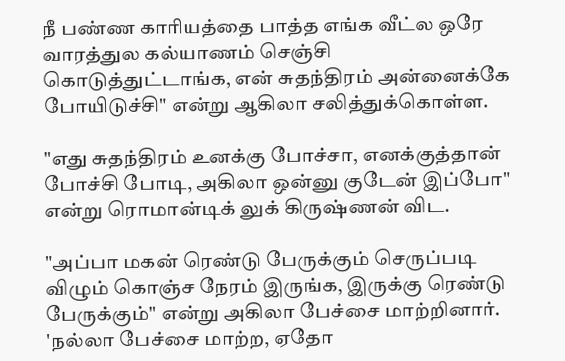நீ பண்ண காரியத்தை பாத்த எங்க வீட்ல ஒரே வாரத்துல கல்யாணம் செஞ்சி கொடுத்துட்டாங்க, என் சுதந்திரம் அன்னைக்கே போயிடுச்சி" என்று ஆகிலா சலித்துக்கொள்ள.

"எது சுதந்திரம் உனக்கு போச்சா, எனக்குத்தான் போச்சி போடி, அகிலா ஒன்னு குடேன் இப்போ" என்று ரொமான்டிக் லுக் கிருஷ்ணன் விட.

"அப்பா மகன் ரெண்டு பேருக்கும் செருப்படி விழும் கொஞ்ச நேரம் இருங்க, இருக்கு ரெண்டு பேருக்கும்" என்று அகிலா பேச்சை மாற்றினார்.
'நல்லா பேச்சை மாற்ற, ஏதோ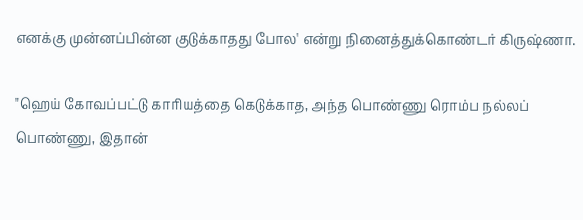எனக்கு முன்னப்பின்ன குடுக்காதது போல' என்று நினைத்துக்கொண்டர் கிருஷ்ணா.

"ஹெய் கோவப்பட்டு காரியத்தை கெடுக்காத, அந்த பொண்ணு ரொம்ப நல்லப் பொண்ணு, இதான்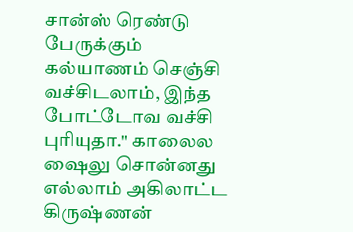சான்ஸ் ரெண்டு பேருக்கும் கல்யாணம் செஞ்சி வச்சிடலாம், இந்த போட்டோவ வச்சி புரியுதா." காலைல ஷைலு சொன்னது எல்லாம் அகிலாட்ட கிருஷ்ணன்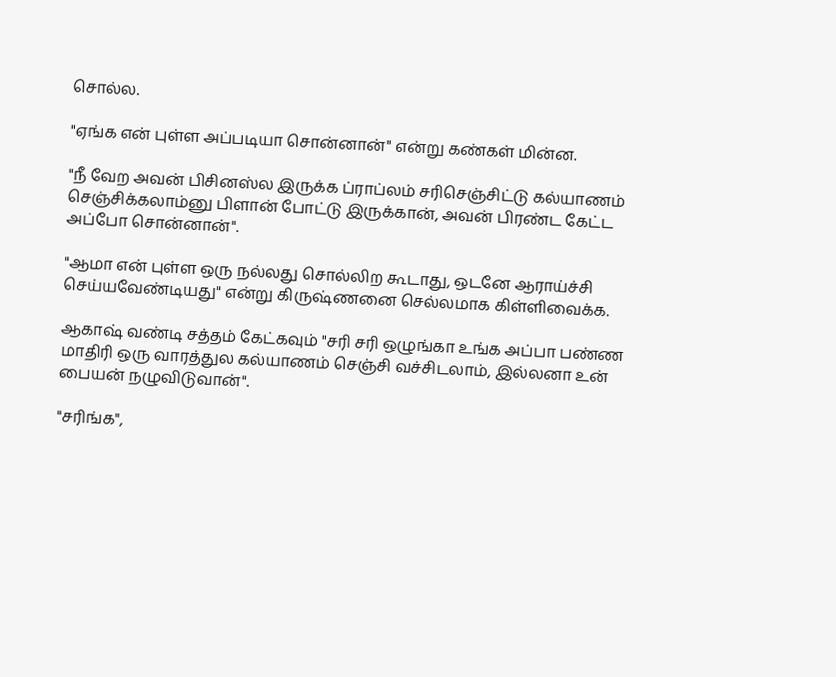சொல்ல.

"ஏங்க என் புள்ள அப்படியா சொன்னான்" என்று கண்கள் மின்ன.

"நீ வேற அவன் பிசினஸ்ல இருக்க ப்ராப்லம் சரிசெஞ்சிட்டு கல்யாணம் செஞ்சிக்கலாம்னு பிளான் போட்டு இருக்கான், அவன் பிரண்ட கேட்ட அப்போ சொன்னான்".

"ஆமா என் புள்ள ஒரு நல்லது சொல்லிற கூடாது, ஒடனே ஆராய்ச்சி செய்யவேண்டியது" என்று கிருஷ்ணனை செல்லமாக கிள்ளிவைக்க.

ஆகாஷ் வண்டி சத்தம் கேட்கவும் "சரி சரி ஒழுங்கா உங்க அப்பா பண்ண மாதிரி ஒரு வாரத்துல கல்யாணம் செஞ்சி வச்சிடலாம், இல்லனா உன் பையன் நழுவிடுவான்".

"சரிங்க",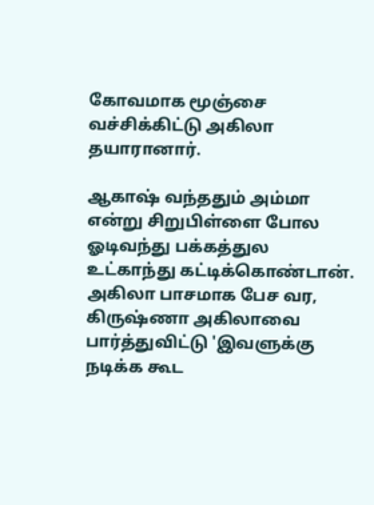கோவமாக மூஞ்சை வச்சிக்கிட்டு அகிலா தயாரானார்.

ஆகாஷ் வந்ததும் அம்மா என்று சிறுபிள்ளை போல ஓடிவந்து பக்கத்துல உட்காந்து கட்டிக்கொண்டான். அகிலா பாசமாக பேச வர, கிருஷ்ணா அகிலாவை பார்த்துவிட்டு 'இவளுக்கு நடிக்க கூட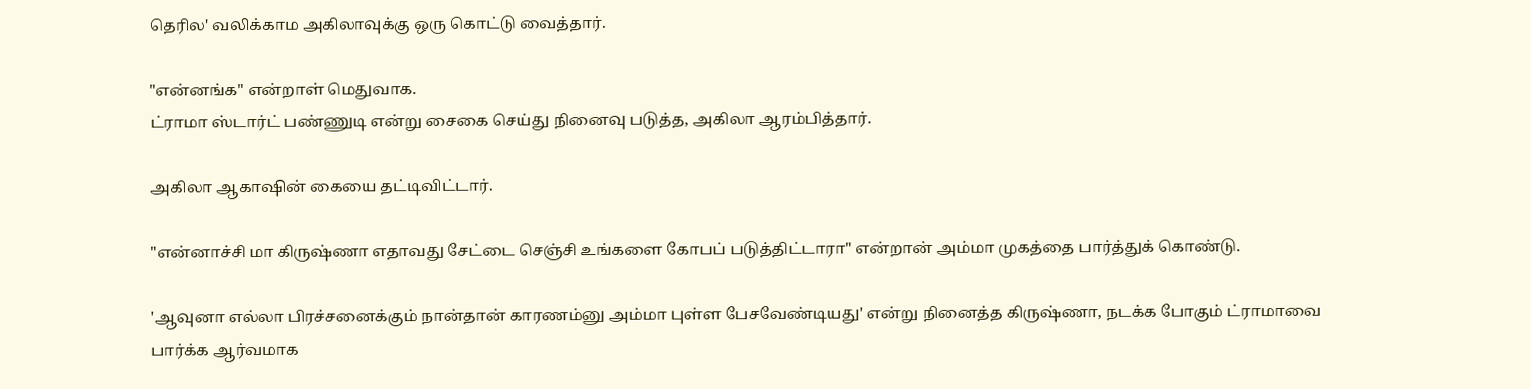தெரில' வலிக்காம அகிலாவுக்கு ஒரு கொட்டு வைத்தார்.

"என்னங்க" என்றாள் மெதுவாக.
ட்ராமா ஸ்டார்ட் பண்ணுடி என்று சைகை செய்து நினைவு படுத்த, அகிலா ஆரம்பித்தார்.

அகிலா ஆகாஷின் கையை தட்டிவிட்டார்.

"என்னாச்சி மா கிருஷ்ணா எதாவது சேட்டை செஞ்சி உங்களை கோபப் படுத்திட்டாரா" என்றான் அம்மா முகத்தை பார்த்துக் கொண்டு.

'ஆவுனா எல்லா பிரச்சனைக்கும் நான்தான் காரணம்னு அம்மா புள்ள பேசவேண்டியது' என்று நினைத்த கிருஷ்ணா, நடக்க போகும் ட்ராமாவை பார்க்க ஆர்வமாக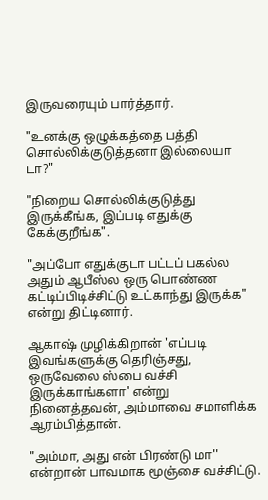இருவரையும் பார்த்தார்.

"உனக்கு ஒழுக்கத்தை பத்தி சொல்லிக்குடுத்தனா இல்லையா டா?"

"நிறைய சொல்லிக்குடுத்து இருக்கீங்க, இப்படி எதுக்கு கேக்குறீங்க".

"அப்போ எதுக்குடா பட்டப் பகல்ல அதும் ஆபீஸ்ல ஒரு பொண்ண கட்டிப்பிடிச்சிட்டு உட்காந்து இருக்க" என்று திட்டினார்.

ஆகாஷ் முழிக்கிறான் 'எப்படி இவங்களுக்கு தெரிஞ்சது, ஒருவேலை ஸ்பை வச்சி இருக்காங்களா' என்று நினைத்தவன், அம்மாவை சமாளிக்க ஆரம்பித்தான்.

"அம்மா, அது என் பிரண்டு மா'' என்றான் பாவமாக மூஞ்சை வச்சிட்டு.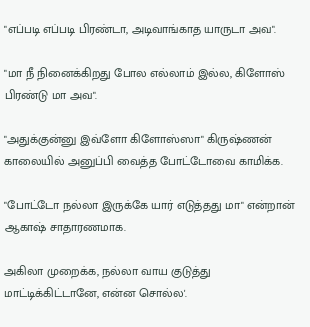"எப்படி எப்படி பிரண்டா, அடிவாங்காத யாருடா அவ".

"மா நீ நினைக்கிறது போல எல்லாம் இல்ல, கிளோஸ் பிரண்டு மா அவ".

"அதுக்குன்னு இவ்ளோ கிளோஸ்ஸா" கிருஷ்ணன் காலையில் அனுப்பி வைத்த போட்டோவை காமிக்க.

"போட்டோ நல்லா இருக்கே யார் எடுத்தது மா" என்றான் ஆகாஷ் சாதாரணமாக.

அகிலா முறைக்க, நல்லா வாய குடுத்து மாட்டிக்கிட்டானே, என்ன சொல்ல'.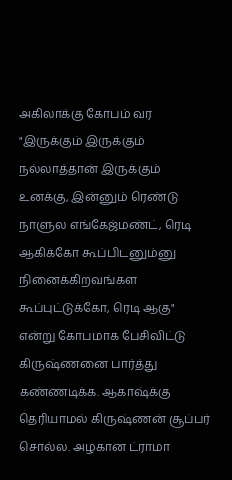அகிலாக்கு கோபம் வர "இருக்கும் இருக்கும் நல்லாத்தான் இருக்கும் உனக்கு, இன்னும் ரெண்டு நாளுல எங்கேஜ்மண்ட், ரெடி ஆகிக்கோ கூப்பிடனும்னு நினைக்கிறவங்கள கூப்புட்டுக்கோ, ரெடி ஆகு" என்று கோபமாக பேசிவிட்டு கிருஷ்ணனை பார்த்து கண்ணடிக்க. ஆகாஷ்க்கு தெரியாமல் கிருஷ்ணன் சூப்பர் சொல்ல. அழகான ட்ராமா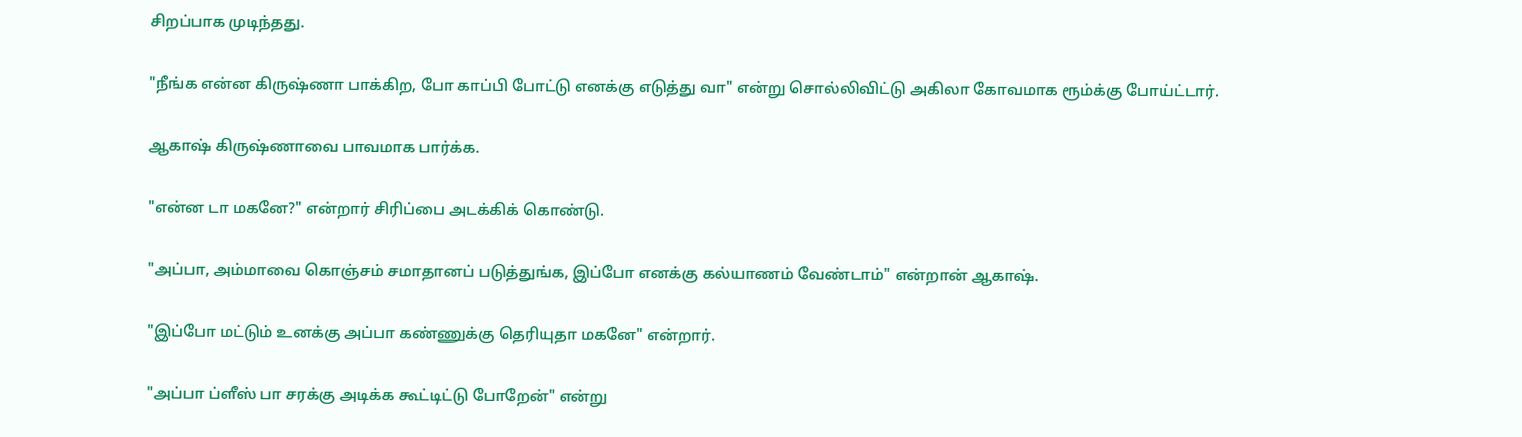சிறப்பாக முடிந்தது.

"நீங்க என்ன கிருஷ்ணா பாக்கிற, போ காப்பி போட்டு எனக்கு எடுத்து வா" என்று சொல்லிவிட்டு அகிலா கோவமாக ரூம்க்கு போய்ட்டார்.

ஆகாஷ் கிருஷ்ணாவை பாவமாக பார்க்க.

"என்ன டா மகனே?" என்றார் சிரிப்பை அடக்கிக் கொண்டு.

"அப்பா, அம்மாவை கொஞ்சம் சமாதானப் படுத்துங்க, இப்போ எனக்கு கல்யாணம் வேண்டாம்" என்றான் ஆகாஷ்.

"இப்போ மட்டும் உனக்கு அப்பா கண்ணுக்கு தெரியுதா மகனே" என்றார்.

"அப்பா ப்ளீஸ் பா சரக்கு அடிக்க கூட்டிட்டு போறேன்" என்று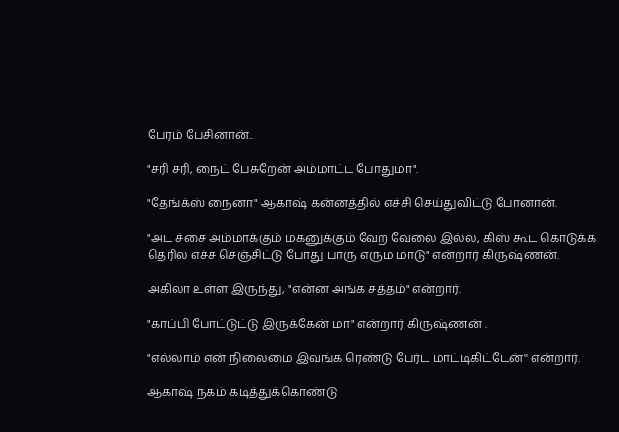பேரம் பேசினான்..

"சரி சரி, நைட் பேசுறேன் அம்மாட்ட போதுமா".

"தேங்க்ஸ் நைனா" ஆகாஷ் கன்னத்தில் எச்சி செய்துவிட்டு போனான்.

"அட ச்சை அம்மாக்கும் மகனுக்கும் வேற வேலை இல்ல, கிஸ் கூட கொடுக்க தெரில எச்ச செஞ்சிட்டு போது பாரு எரும மாடு" என்றார் கிருஷ்ணன்.

அகிலா உள்ள இருந்து, "என்ன அங்க சத்தம்" என்றார்.

"காப்பி போட்டுட்டு இருக்கேன் மா" என்றார் கிருஷ்ணன் .

"எல்லாம் என் நிலைமை இவங்க ரெண்டு பேர்ட மாட்டிகிட்டேன்'' என்றார்.

ஆகாஷ் நகம் கடித்துக்கொண்டு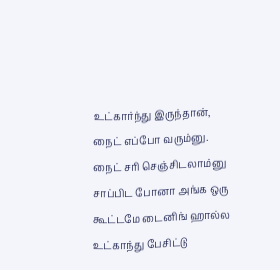உட்கார்ந்து இருந்தான், நைட் எப்போ வரும்னு. நைட் சரி செஞ்சிடலாம்னு சாப்பிட போனா அங்க ஒரு கூட்டமே டைனிங் ஹால்ல உட்காந்து பேசிட்டு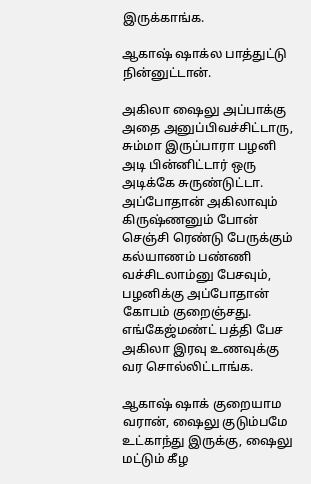இருக்காங்க.

ஆகாஷ் ஷாக்ல பாத்துட்டு நின்னுட்டான்.

அகிலா ஷைலு அப்பாக்கு அதை அனுப்பிவச்சிட்டாரு, சும்மா இருப்பாரா பழனி அடி பின்னிட்டார் ஒரு அடிக்கே சுருண்டுட்டா. அப்போதான் அகிலாவும் கிருஷ்ணனும் போன் செஞ்சி ரெண்டு பேருக்கும் கல்யாணம் பண்ணி வச்சிடலாம்னு பேசவும், பழனிக்கு அப்போதான் கோபம் குறைஞ்சது. எங்கேஜ்மண்ட் பத்தி பேச அகிலா இரவு உணவுக்கு வர சொல்லிட்டாங்க.

ஆகாஷ் ஷாக் குறையாம வரான், ஷைலு குடும்பமே உட்காந்து இருக்கு, ஷைலு மட்டும் கீழ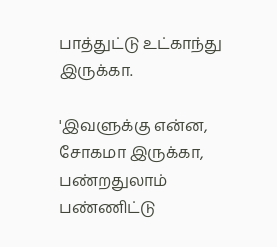பாத்துட்டு உட்காந்து இருக்கா.

'இவளுக்கு என்ன, சோகமா இருக்கா, பண்றதுலாம் பண்ணிட்டு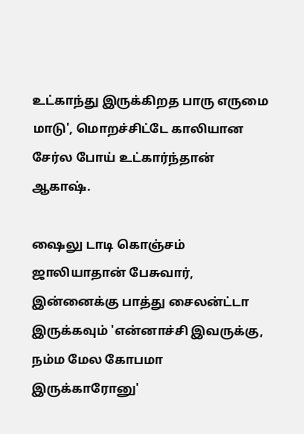உட்காந்து இருக்கிறத பாரு எருமை மாடு', மொறச்சிட்டே காலியான சேர்ல போய் உட்கார்ந்தான் ஆகாஷ்.

ஷைலு டாடி கொஞ்சம் ஜாலியாதான் பேசுவார், இன்னைக்கு பாத்து சைலன்ட்டா இருக்கவும் 'என்னாச்சி இவருக்கு, நம்ம மேல கோபமா இருக்காரோனு'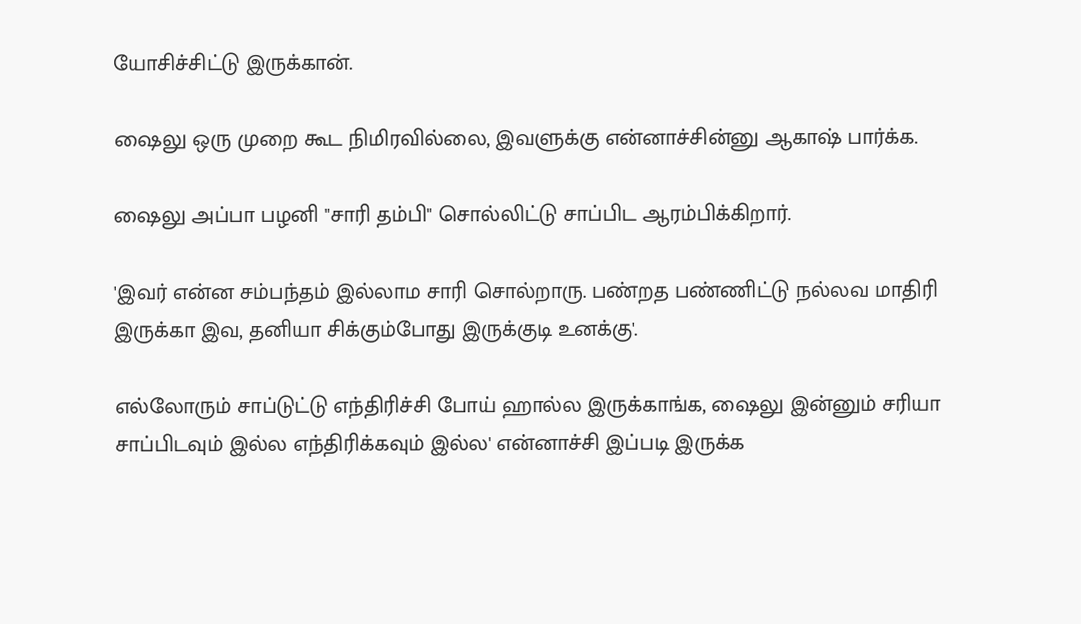யோசிச்சிட்டு இருக்கான்.

ஷைலு ஒரு முறை கூட நிமிரவில்லை, இவளுக்கு என்னாச்சின்னு ஆகாஷ் பார்க்க.

ஷைலு அப்பா பழனி "சாரி தம்பி" சொல்லிட்டு சாப்பிட ஆரம்பிக்கிறார்.

'இவர் என்ன சம்பந்தம் இல்லாம சாரி சொல்றாரு. பண்றத பண்ணிட்டு நல்லவ மாதிரி இருக்கா இவ, தனியா சிக்கும்போது இருக்குடி உனக்கு'.

எல்லோரும் சாப்டுட்டு எந்திரிச்சி போய் ஹால்ல இருக்காங்க, ஷைலு இன்னும் சரியா சாப்பிடவும் இல்ல எந்திரிக்கவும் இல்ல' என்னாச்சி இப்படி இருக்க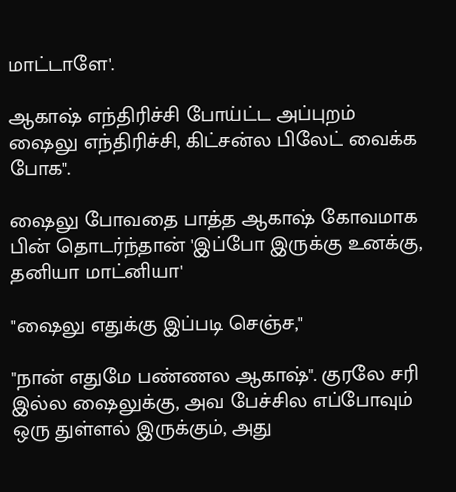மாட்டாளே'.

ஆகாஷ் எந்திரிச்சி போய்ட்ட அப்புறம் ஷைலு எந்திரிச்சி, கிட்சன்ல பிலேட் வைக்க போக".

ஷைலு போவதை பாத்த ஆகாஷ் கோவமாக பின் தொடர்ந்தான் 'இப்போ இருக்கு உனக்கு, தனியா மாட்னியா'

"ஷைலு எதுக்கு இப்படி செஞ்ச,"

"நான் எதுமே பண்ணல ஆகாஷ்". குரலே சரி இல்ல ஷைலுக்கு, அவ பேச்சில எப்போவும் ஒரு துள்ளல் இருக்கும், அது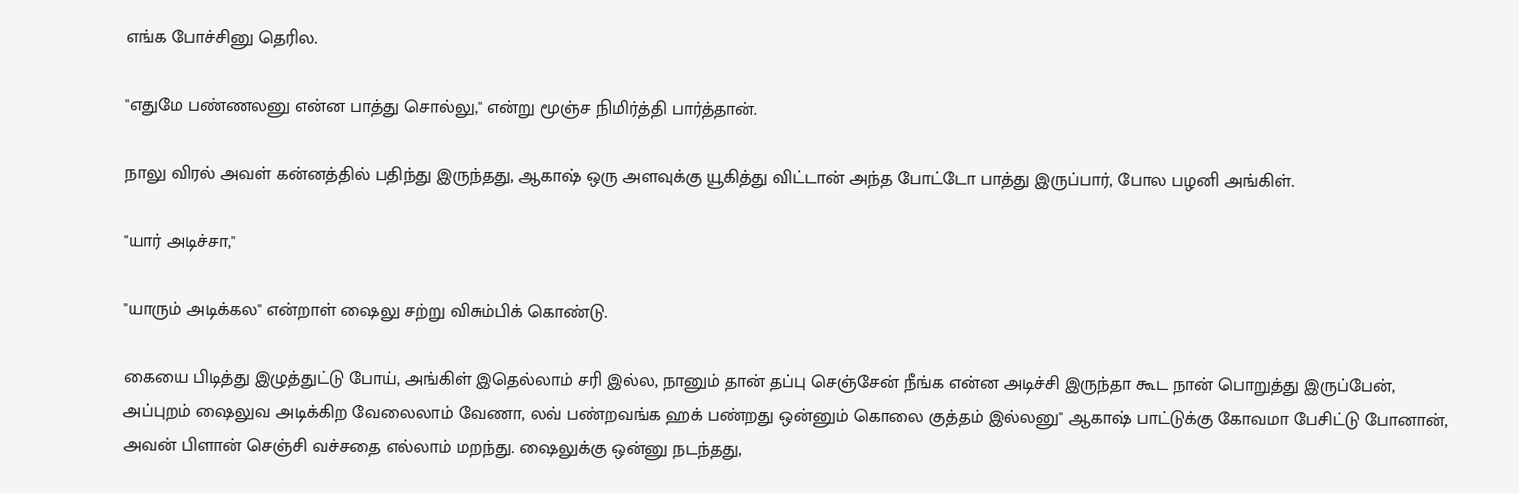எங்க போச்சினு தெரில.

"எதுமே பண்ணலனு என்ன பாத்து சொல்லு," என்று மூஞ்ச நிமிர்த்தி பார்த்தான்.

நாலு விரல் அவள் கன்னத்தில் பதிந்து இருந்தது, ஆகாஷ் ஒரு அளவுக்கு யூகித்து விட்டான் அந்த போட்டோ பாத்து இருப்பார், போல பழனி அங்கிள்.

"யார் அடிச்சா,"

"யாரும் அடிக்கல" என்றாள் ஷைலு சற்று விசும்பிக் கொண்டு.

கையை பிடித்து இழுத்துட்டு போய், அங்கிள் இதெல்லாம் சரி இல்ல, நானும் தான் தப்பு செஞ்சேன் நீங்க என்ன அடிச்சி இருந்தா கூட நான் பொறுத்து இருப்பேன், அப்புறம் ஷைலுவ அடிக்கிற வேலைலாம் வேணா, லவ் பண்றவங்க ஹக் பண்றது ஒன்னும் கொலை குத்தம் இல்லனு" ஆகாஷ் பாட்டுக்கு கோவமா பேசிட்டு போனான், அவன் பிளான் செஞ்சி வச்சதை எல்லாம் மறந்து. ஷைலுக்கு ஒன்னு நடந்தது,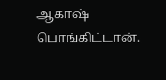ஆகாஷ் பொங்கிட்டான்.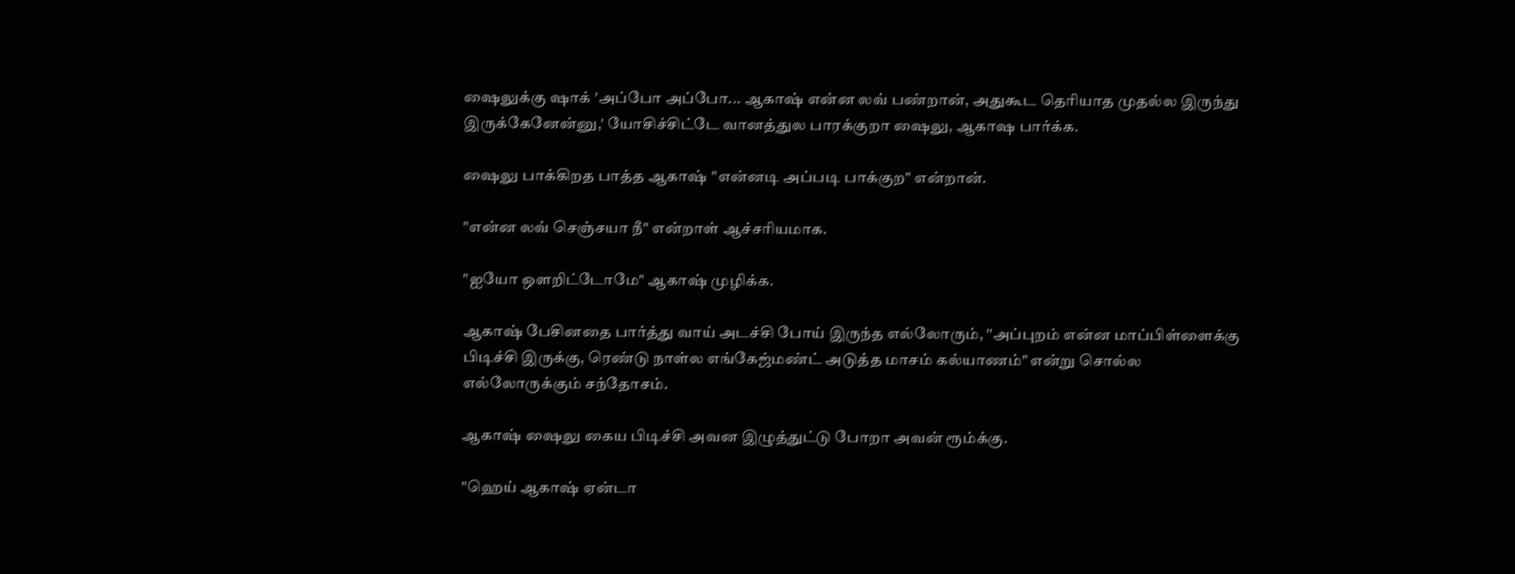ஷைலுக்கு ஷாக் 'அப்போ அப்போ... ஆகாஷ் என்ன லவ் பண்றான், அதுகூட தெரியாத முதல்ல இருந்து இருக்கேனேன்னு,' யோசிச்சிட்டே வானத்துல பாரக்குறா ஷைலு, ஆகாஷ பார்க்க.

ஷைலு பாக்கிறத பாத்த ஆகாஷ் "என்னடி அப்படி பாக்குற" என்றான்.

"என்ன லவ் செஞ்சயா நீ" என்றாள் ஆச்சரியமாக.

"ஐயோ ஒளறிட்டோமே" ஆகாஷ் முழிக்க.

ஆகாஷ் பேசினதை பார்த்து வாய் அடச்சி போய் இருந்த எல்லோரும், ''அப்புறம் என்ன மாப்பிள்ளைக்கு பிடிச்சி இருக்கு, ரெண்டு நாள்ல எங்கேஜ்மண்ட் அடுத்த மாசம் கல்யாணம்" என்று சொல்ல எல்லோருக்கும் சந்தோசம்.

ஆகாஷ் ஷைலு கைய பிடிச்சி அவன இழுத்துட்டு போறா அவன் ரூம்க்கு.

"ஹெய் ஆகாஷ் ஏன்டா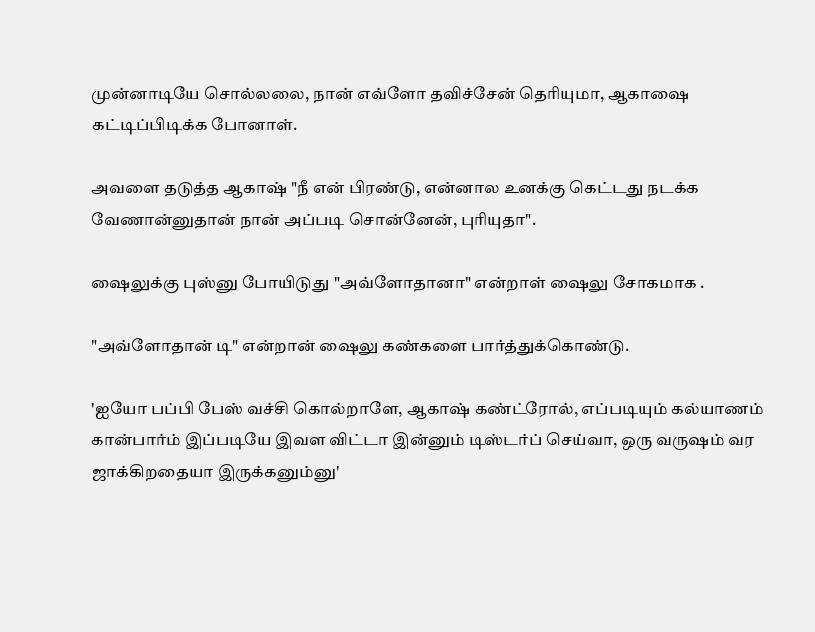முன்னாடியே சொல்லலை, நான் எவ்ளோ தவிச்சேன் தெரியுமா, ஆகாஷை கட்டிப்பிடிக்க போனாள்.

அவளை தடுத்த ஆகாஷ் "நீ என் பிரண்டு, என்னால உனக்கு கெட்டது நடக்க வேணான்னுதான் நான் அப்படி சொன்னேன், புரியுதா".

ஷைலுக்கு புஸ்னு போயிடுது "அவ்ளோதானா" என்றாள் ஷைலு சோகமாக .

"அவ்ளோதான் டி" என்றான் ஷைலு கண்களை பார்த்துக்கொண்டு.

'ஐயோ பப்பி பேஸ் வச்சி கொல்றாளே, ஆகாஷ் கண்ட்ரோல், எப்படியும் கல்யாணம் கான்பார்ம் இப்படியே இவள விட்டா இன்னும் டிஸ்டர்ப் செய்வா, ஒரு வருஷம் வர ஜாக்கிறதையா இருக்கனும்னு'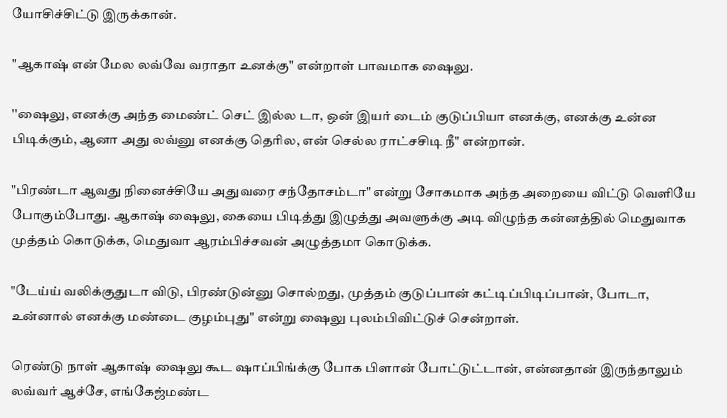யோசிச்சிட்டு இருக்கான்.

"ஆகாஷ் என் மேல லவ்வே வராதா உனக்கு" என்றாள் பாவமாக ஷைலு.

''ஷைலு, எனக்கு அந்த மைண்ட் செட் இல்ல டா, ஒன் இயர் டைம் குடுப்பியா எனக்கு, எனக்கு உன்ன பிடிக்கும், ஆனா அது லவ்னு எனக்கு தெரில, என் செல்ல ராட்சசிடி நீ" என்றான்.

"பிரண்டா ஆவது நினைச்சியே அதுவரை சந்தோசம்டா" என்று சோகமாக அந்த அறையை விட்டு வெளியே போகும்போது. ஆகாஷ் ஷைலு, கையை பிடித்து இழுத்து அவளுக்கு அடி விழுந்த கன்னத்தில் மெதுவாக முத்தம் கொடுக்க, மெதுவா ஆரம்பிச்சவன் அழுத்தமா கொடுக்க.

"டேய்ய் வலிக்குதுடா விடு, பிரண்டுன்னு சொல்றது, முத்தம் குடுப்பான் கட்டிப்பிடிப்பான், போடா, உன்னால் எனக்கு மண்டை குழம்புது" என்று ஷைலு புலம்பிவிட்டுச் சென்றாள்.

ரெண்டு நாள் ஆகாஷ் ஷைலு கூட ஷாப்பிங்க்கு போக பிளான் போட்டுட்டான், என்னதான் இருந்தாலும் லவ்வர் ஆச்சே, எங்கேஜ்மண்ட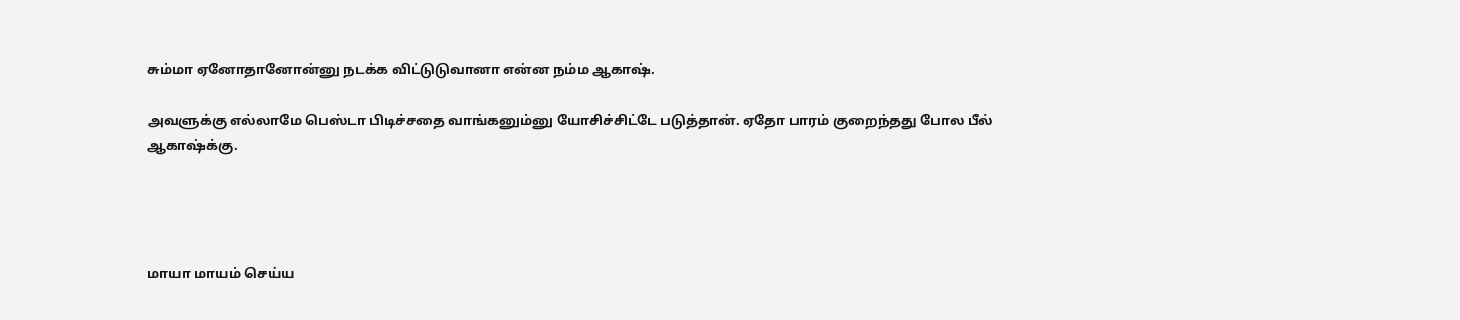சும்மா ஏனோதானோன்னு நடக்க விட்டுடுவானா என்ன நம்ம ஆகாஷ்.

அவளுக்கு எல்லாமே பெஸ்டா பிடிச்சதை வாங்கனும்னு யோசிச்சிட்டே படுத்தான். ஏதோ பாரம் குறைந்தது போல பீல் ஆகாஷ்க்கு.




மாயா மாயம் செய்ய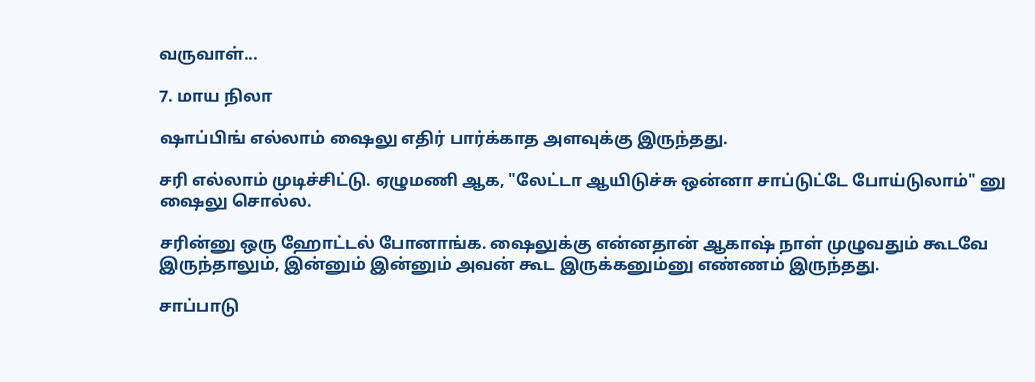வருவாள்...

7. மாய நிலா

ஷாப்பிங் எல்லாம் ஷைலு எதிர் பார்க்காத அளவுக்கு இருந்தது.

சரி எல்லாம் முடிச்சிட்டு. ஏழுமணி ஆக, "லேட்டா ஆயிடுச்சு ஒன்னா சாப்டுட்டே போய்டுலாம்" னு ஷைலு சொல்ல.

சரின்னு ஒரு ஹோட்டல் போனாங்க. ஷைலுக்கு என்னதான் ஆகாஷ் நாள் முழுவதும் கூடவே இருந்தாலும், இன்னும் இன்னும் அவன் கூட இருக்கனும்னு எண்ணம் இருந்தது.

சாப்பாடு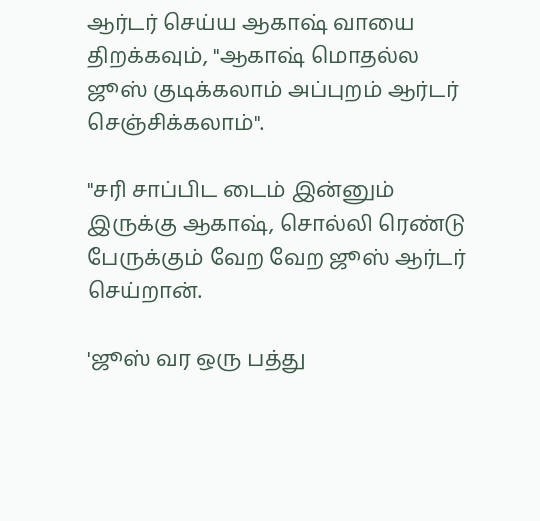ஆர்டர் செய்ய ஆகாஷ் வாயை திறக்கவும், "ஆகாஷ் மொதல்ல ஜூஸ் குடிக்கலாம் அப்புறம் ஆர்டர் செஞ்சிக்கலாம்".

"சரி சாப்பிட டைம் இன்னும் இருக்கு ஆகாஷ், சொல்லி ரெண்டு பேருக்கும் வேற வேற ஜூஸ் ஆர்டர் செய்றான்.

'ஜூஸ் வர ஒரு பத்து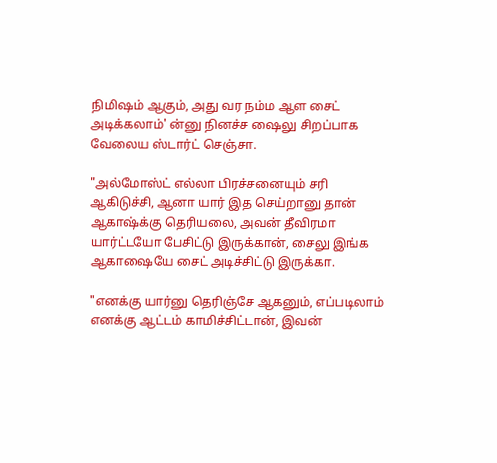நிமிஷம் ஆகும், அது வர நம்ம ஆள சைட் அடிக்கலாம்' ன்னு நினச்ச ஷைலு சிறப்பாக வேலைய ஸ்டார்ட் செஞ்சா.

"அல்மோஸ்ட் எல்லா பிரச்சனையும் சரி ஆகிடுச்சி, ஆனா யார் இத செய்றானு தான் ஆகாஷ்க்கு தெரியலை, அவன் தீவிரமா யார்ட்டயோ பேசிட்டு இருக்கான், சைலு இங்க ஆகாஷையே சைட் அடிச்சிட்டு இருக்கா.

"எனக்கு யார்னு தெரிஞ்சே ஆகனும், எப்படிலாம் எனக்கு ஆட்டம் காமிச்சிட்டான், இவன்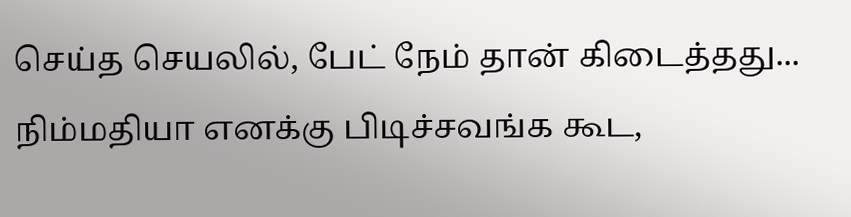செய்த செயலில், பேட் நேம் தான் கிடைத்தது... நிம்மதியா எனக்கு பிடிச்சவங்க கூட,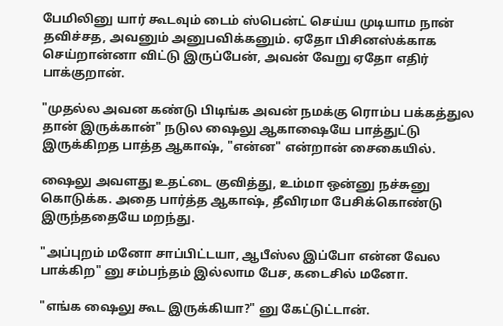பேமிலினு யார் கூடவும் டைம் ஸ்பென்ட் செய்ய முடியாம நான் தவிச்சத, அவனும் அனுபவிக்கனும். ஏதோ பிசினஸ்க்காக செய்றான்னா விட்டு இருப்பேன், அவன் வேறு ஏதோ எதிர் பாக்குறான்.

"முதல்ல அவன கண்டு பிடிங்க அவன் நமக்கு ரொம்ப பக்கத்துல தான் இருக்கான்" நடுல ஷைலு ஆகாஷையே பாத்துட்டு இருக்கிறத பாத்த ஆகாஷ், "என்ன" என்றான் சைகையில்.

ஷைலு அவளது உதட்டை குவித்து, உம்மா ஒன்னு நச்சுனு கொடுக்க. அதை பார்த்த ஆகாஷ், தீவிரமா பேசிக்கொண்டு இருந்ததையே மறந்து.

"அப்புறம் மனோ சாப்பிட்டயா, ஆபீஸ்ல இப்போ என்ன வேல பாக்கிற" னு சம்பந்தம் இல்லாம பேச, கடைசில் மனோ.

"எங்க ஷைலு கூட இருக்கியா?" னு கேட்டுட்டான்.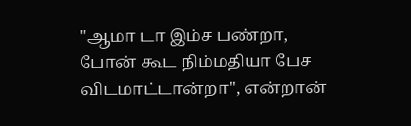"ஆமா டா இம்ச பண்றா, போன் கூட நிம்மதியா பேச விடமாட்டான்றா", என்றான்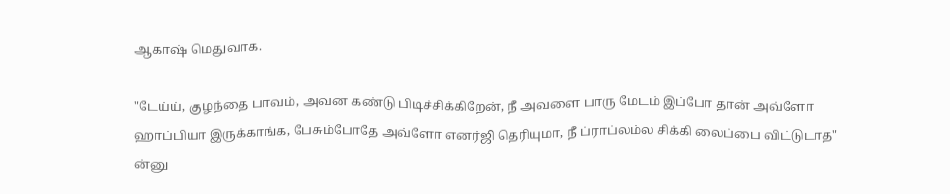ஆகாஷ் மெதுவாக.

"டேய்ய், குழந்தை பாவம், அவன கண்டு பிடிச்சிக்கிறேன், நீ அவளை பாரு மேடம் இப்போ தான் அவ்ளோ ஹாப்பியா இருக்காங்க, பேசும்போதே அவ்ளோ எனர்ஜி தெரியுமா, நீ ப்ராப்லம்ல சிக்கி லைப்பை விட்டுடாத" ன்னு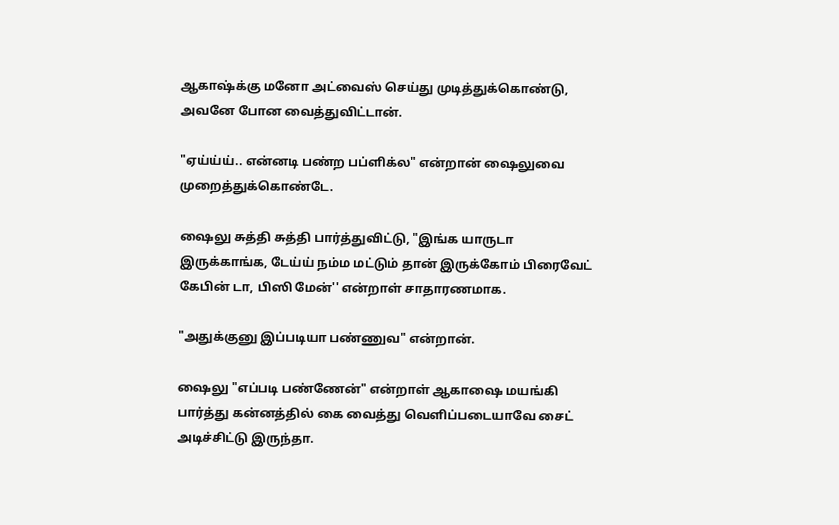ஆகாஷ்க்கு மனோ அட்வைஸ் செய்து முடித்துக்கொண்டு, அவனே போன வைத்துவிட்டான்.

"ஏய்ய்ய்.. என்னடி பண்ற பப்ளிக்ல" என்றான் ஷைலுவை முறைத்துக்கொண்டே.

ஷைலு சுத்தி சுத்தி பார்த்துவிட்டு, "இங்க யாருடா இருக்காங்க, டேய்ய் நம்ம மட்டும் தான் இருக்கோம் பிரைவேட் கேபின் டா, பிஸி மேன்'' என்றாள் சாதாரணமாக.

"அதுக்குனு இப்படியா பண்ணுவ" என்றான்.

ஷைலு "எப்படி பண்ணேன்" என்றாள் ஆகாஷை மயங்கி பார்த்து கன்னத்தில் கை வைத்து வெளிப்படையாவே சைட் அடிச்சிட்டு இருந்தா.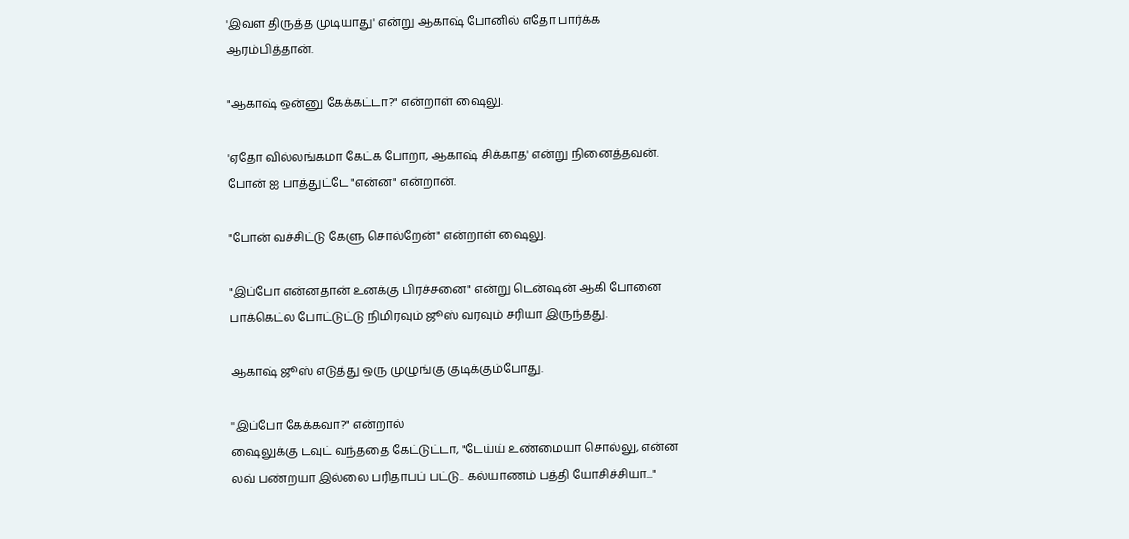'இவள திருத்த முடியாது' என்று ஆகாஷ் போனில் எதோ பார்க்க ஆரம்பித்தான்.

"ஆகாஷ் ஒன்னு கேக்கட்டா?" என்றாள் ஷைலு.

'ஏதோ வில்லங்கமா கேட்க போறா, ஆகாஷ் சிக்காத' என்று நினைத்தவன். போன் ஐ பாத்துட்டே "என்ன" என்றான்.

"போன் வச்சிட்டு கேளு சொல்றேன்" என்றாள் ஷைலு.

"இப்போ என்னதான் உனக்கு பிரச்சனை" என்று டென்ஷன் ஆகி போனை பாக்கெட்ல போட்டுட்டு நிமிரவும் ஜூஸ் வரவும் சரியா இருந்தது.

ஆகாஷ் ஜூஸ் எடுத்து ஒரு முழுங்கு குடிக்கும்போது.

''இப்போ கேக்கவா?" என்றால்
ஷைலுக்கு டவுட் வந்ததை கேட்டுட்டா, "டேய்ய் உண்மையா சொல்லு, என்ன லவ் பண்றயா இல்லை பரிதாபப் பட்டு.. கல்யாணம் பத்தி யோசிச்சியா..."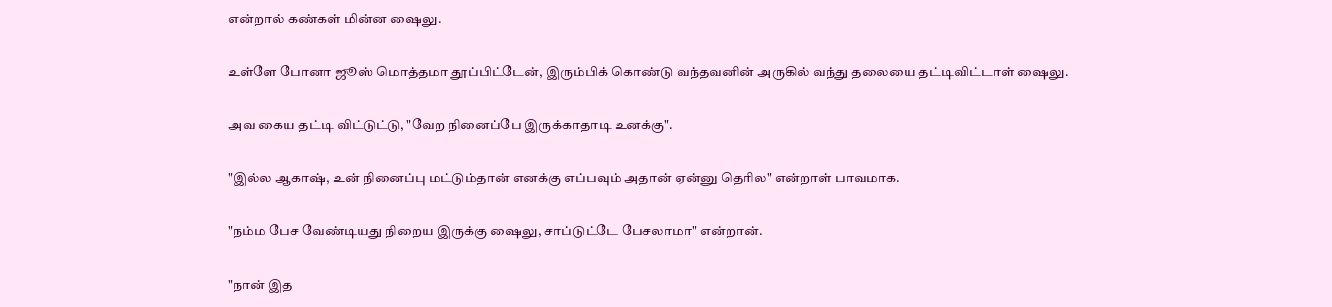என்றால் கண்கள் மின்ன ஷைலு.

உள்ளே போனா ஜூஸ் மொத்தமா தூப்பிட்டேன், இரும்பிக் கொண்டு வந்தவனின் அருகில் வந்து தலையை தட்டிவிட்டாள் ஷைலு.

அவ கைய தட்டி விட்டுட்டு, "வேற நினைப்பே இருக்காதாடி உனக்கு".

"இல்ல ஆகாஷ், உன் நினைப்பு மட்டும்தான் எனக்கு எப்பவும் அதான் ஏன்னு தெரில" என்றாள் பாவமாக.

"நம்ம பேச வேண்டியது நிறைய இருக்கு ஷைலு, சாப்டுட்டே பேசலாமா" என்றான்.

"நான் இத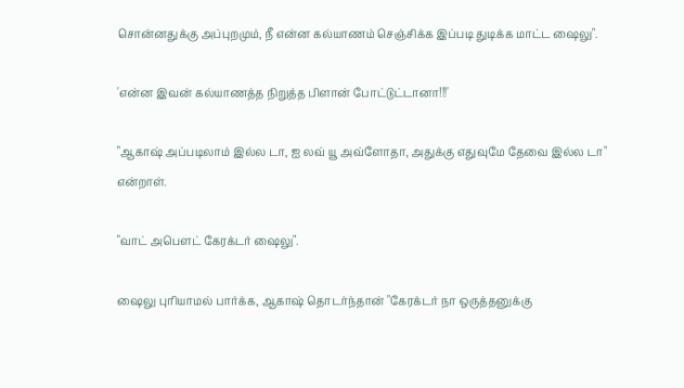சொன்னதுக்கு அப்புறமும், நீ என்ன கல்யாணம் செஞ்சிக்க இப்படி துடிக்க மாட்ட ஷைலு".

'என்ன இவன் கல்யாணத்த நிறுத்த பிளான் போட்டுட்டானா!!!'

"ஆகாஷ் அப்படிலாம் இல்ல டா, ஐ லவ் யூ அவ்ளோதா, அதுக்கு எதுவுமே தேவை இல்ல டா" என்றாள்.

"வாட் அபௌட் கேரக்டர் ஷைலு".

ஷைலு புரியாமல் பார்க்க, ஆகாஷ் தொடர்ந்தான் "கேரக்டர் நா ஒருத்தனுக்கு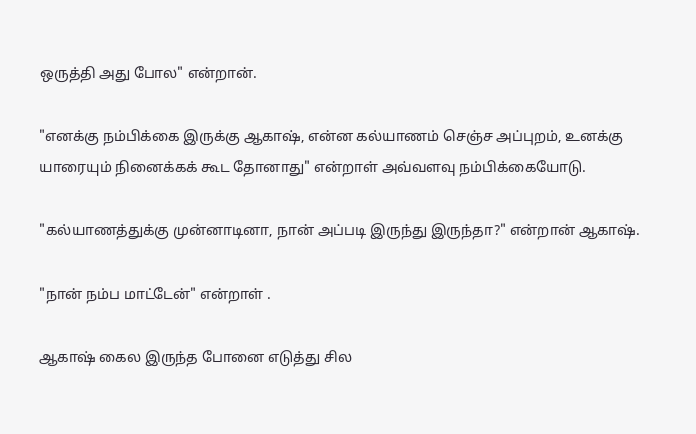ஒருத்தி அது போல" என்றான்.

"எனக்கு நம்பிக்கை இருக்கு ஆகாஷ், என்ன கல்யாணம் செஞ்ச அப்புறம், உனக்கு யாரையும் நினைக்கக் கூட தோனாது" என்றாள் அவ்வளவு நம்பிக்கையோடு.

"கல்யாணத்துக்கு முன்னாடினா, நான் அப்படி இருந்து இருந்தா?" என்றான் ஆகாஷ்.

"நான் நம்ப மாட்டேன்" என்றாள் .

ஆகாஷ் கைல இருந்த போனை எடுத்து சில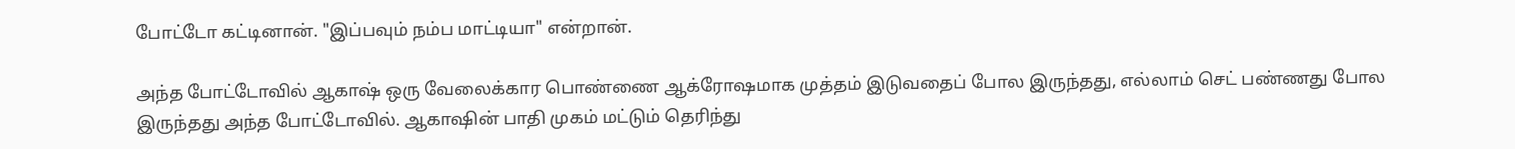போட்டோ கட்டினான். "இப்பவும் நம்ப மாட்டியா" என்றான்.

அந்த போட்டோவில் ஆகாஷ் ஒரு வேலைக்கார பொண்ணை ஆக்ரோஷமாக முத்தம் இடுவதைப் போல இருந்தது, எல்லாம் செட் பண்ணது போல இருந்தது அந்த போட்டோவில். ஆகாஷின் பாதி முகம் மட்டும் தெரிந்து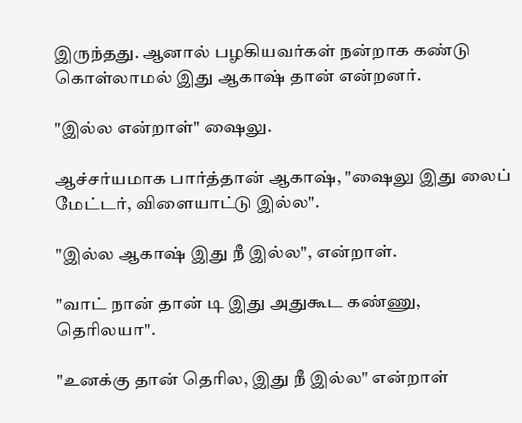இருந்தது. ஆனால் பழகியவர்கள் நன்றாக கண்டு கொள்லாமல் இது ஆகாஷ் தான் என்றனர்.

"இல்ல என்றாள்" ஷைலு.

ஆச்சர்யமாக பார்த்தான் ஆகாஷ், "ஷைலு இது லைப் மேட்டர், விளையாட்டு இல்ல".

"இல்ல ஆகாஷ் இது நீ இல்ல", என்றாள்.

"வாட் நான் தான் டி இது அதுகூட கண்ணு, தெரிலயா".

"உனக்கு தான் தெரில, இது நீ இல்ல" என்றாள்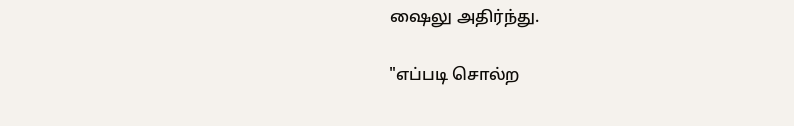ஷைலு அதிர்ந்து.

"எப்படி சொல்ற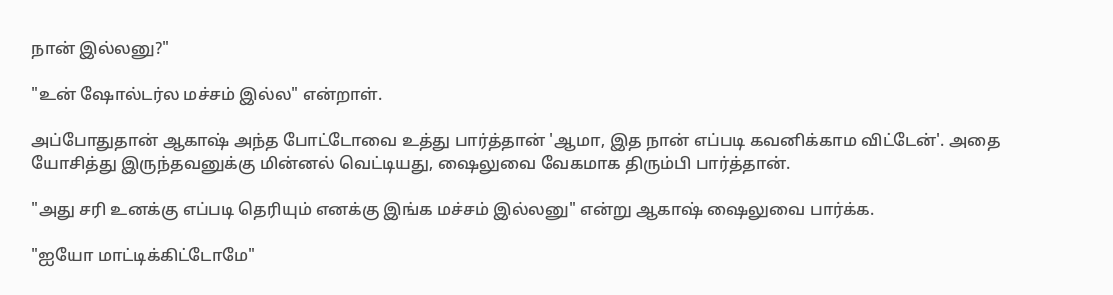நான் இல்லனு?"

"உன் ஷோல்டர்ல மச்சம் இல்ல" என்றாள்.

அப்போதுதான் ஆகாஷ் அந்த போட்டோவை உத்து பார்த்தான் 'ஆமா, இத நான் எப்படி கவனிக்காம விட்டேன்'. அதை யோசித்து இருந்தவனுக்கு மின்னல் வெட்டியது, ஷைலுவை வேகமாக திரும்பி பார்த்தான்.

"அது சரி உனக்கு எப்படி தெரியும் எனக்கு இங்க மச்சம் இல்லனு" என்று ஆகாஷ் ஷைலுவை பார்க்க.

"ஐயோ மாட்டிக்கிட்டோமே"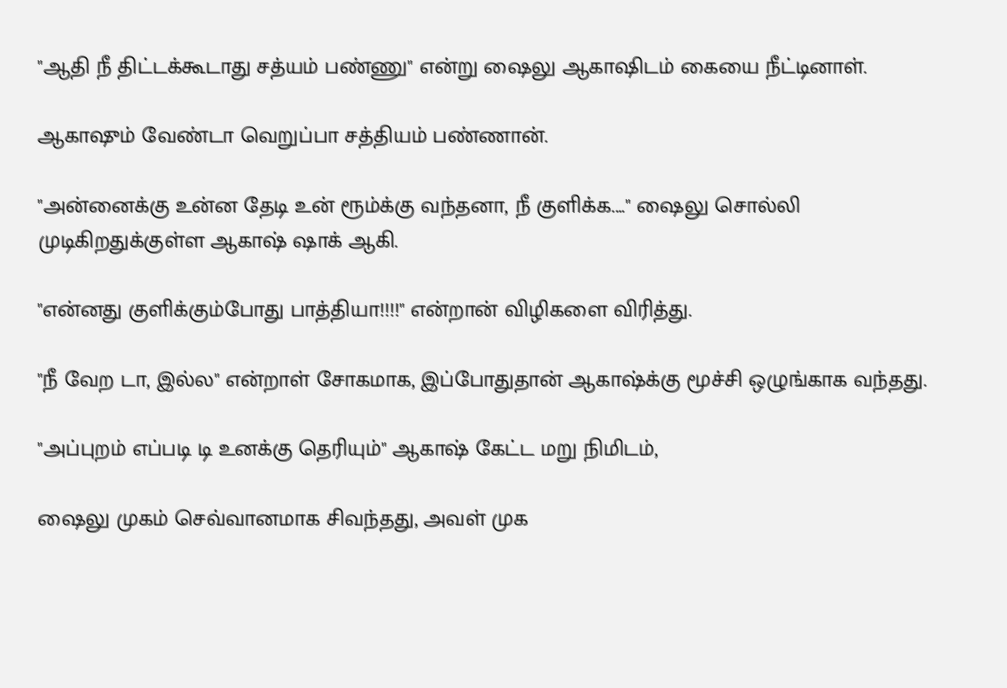"ஆதி நீ திட்டக்கூடாது சத்யம் பண்ணு" என்று ஷைலு ஆகாஷிடம் கையை நீட்டினாள்.

ஆகாஷும் வேண்டா வெறுப்பா சத்தியம் பண்ணான்.

"அன்னைக்கு உன்ன தேடி உன் ரூம்க்கு வந்தனா, நீ குளிக்க...." ஷைலு சொல்லி முடிகிறதுக்குள்ள ஆகாஷ் ஷாக் ஆகி.

"என்னது குளிக்கும்போது பாத்தியா!!!!" என்றான் விழிகளை விரித்து.

"நீ வேற டா, இல்ல" என்றாள் சோகமாக, இப்போதுதான் ஆகாஷ்க்கு மூச்சி ஒழுங்காக வந்தது.

"அப்புறம் எப்படி டி உனக்கு தெரியும்" ஆகாஷ் கேட்ட மறு நிமிடம்,

ஷைலு முகம் செவ்வானமாக சிவந்தது, அவள் முக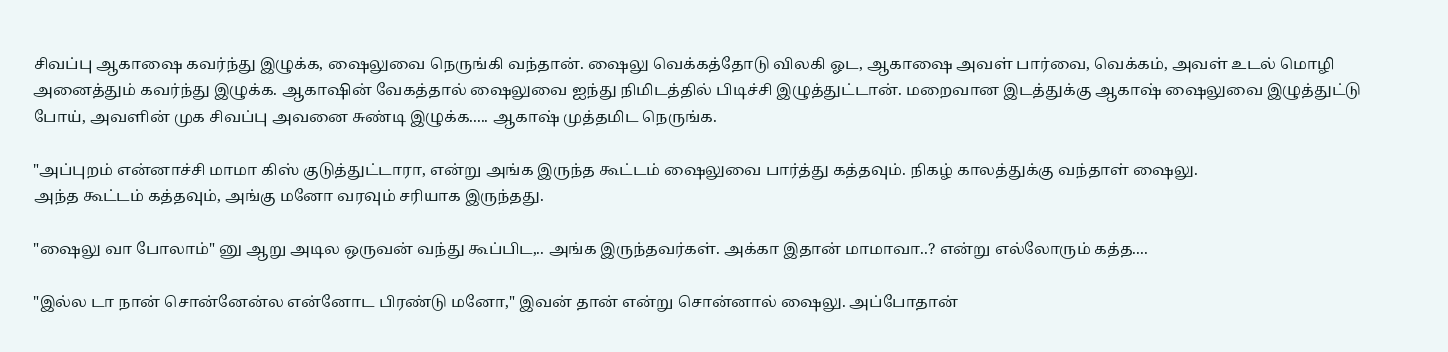சிவப்பு ஆகாஷை கவர்ந்து இழுக்க, ஷைலுவை நெருங்கி வந்தான். ஷைலு வெக்கத்தோடு விலகி ஓட, ஆகாஷை அவள் பார்வை, வெக்கம்‍, அவள் உடல் மொழி அனைத்தும் கவர்ந்து இழுக்க. ஆகாஷின் வேகத்தால் ஷைலுவை ஐந்து நிமிடத்தில் பிடிச்சி இழுத்துட்டான். மறைவான இடத்துக்கு ஆகாஷ் ஷைலுவை இழுத்துட்டு போய், அவளின் முக சிவப்பு அவனை சுண்டி இழுக்க..... ஆகாஷ் முத்தமிட நெருங்க.

"அப்புறம் என்னாச்சி மாமா கிஸ் குடுத்துட்டாரா, என்று அங்க இருந்த கூட்டம் ஷைலுவை பார்த்து கத்தவும். நிகழ் காலத்துக்கு வந்தாள் ஷைலு.
அந்த கூட்டம் கத்தவும், அங்கு மனோ வரவும் சரியாக இருந்தது.

"ஷைலு வா போலாம்" னு ஆறு அடில ஒருவன் வந்து கூப்பிட,.. அங்க இருந்தவர்கள். அக்கா இதான் மாமாவா..? என்று எல்லோரும் கத்த....

"இல்ல டா நான் சொன்னேன்ல என்னோட பிரண்டு மனோ," இவன் தான் என்று சொன்னால் ஷைலு. அப்போதான்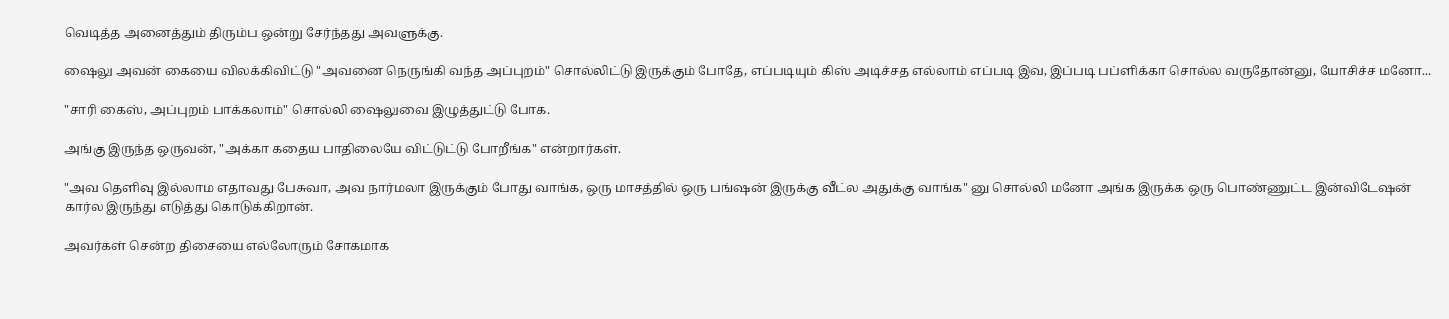வெடித்த அனைத்தும் திரும்ப ஒன்று சேர்ந்தது அவளுக்கு.

ஷைலு அவன் கையை விலக்கிவிட்டு "அவனை நெருங்கி வந்த அப்புறம்" சொல்லிட்டு இருக்கும் போதே, எப்படியும் கிஸ் அடிச்சத எல்லாம் எப்படி இவ, இப்படி பப்ளிக்கா சொல்ல வருதோன்னு‍, யோசிச்ச மனோ...

"சாரி கைஸ், அப்புறம் பாக்கலாம்" சொல்லி ஷைலுவை இழுத்துட்டு போக.

அங்கு இருந்த ஒருவன், "அக்கா கதைய பாதிலையே விட்டுட்டு போறீங்க" என்றார்கள்.

"அவ தெளிவு இல்லாம எதாவது பேசுவா, அவ நார்மலா இருக்கும் போது வாங்க, ஒரு மாசத்தில் ஒரு பங்ஷன் இருக்கு வீட்ல அதுக்கு வாங்க" னு சொல்லி மனோ அங்க இருக்க ஒரு பொண்ணுட்ட இன்விடேஷன் கார்ல இருந்து எடுத்து கொடுக்கிறான்.

அவர்கள் சென்ற திசையை எல்லோரும் சோகமாக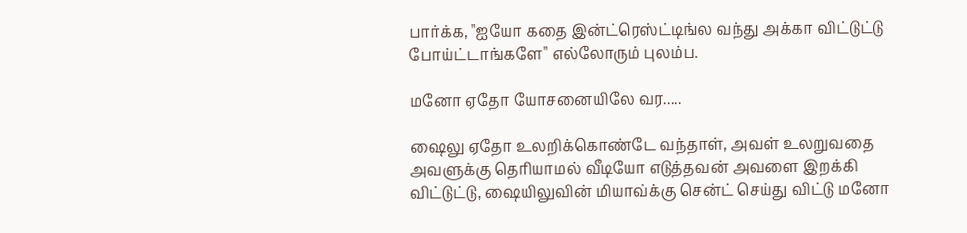பார்க்க, "ஐயோ கதை இன்ட்ரெஸ்ட்டிங்ல வந்து அக்கா விட்டுட்டு போய்ட்டாங்களே" எல்லோரும் புலம்ப.

மனோ ஏதோ யோசனையிலே வர.....

ஷைலு ஏதோ உலறிக்கொண்டே வந்தாள், அவள் உலறுவதை அவளுக்கு தெரியாமல் வீடியோ எடுத்தவன் அவளை இறக்கி விட்டுட்டு, ஷையிலுவின் மியாவ்க்கு சென்ட் செய்து விட்டு மனோ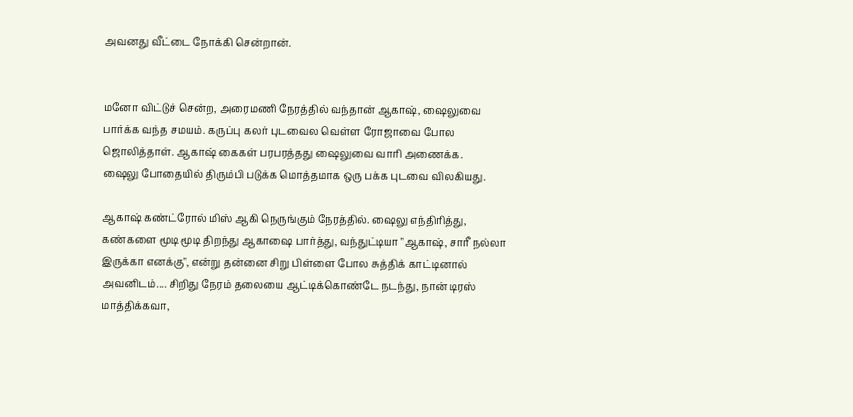அவனது வீட்டை நோக்கி சென்றான்.


மனோ விட்டுச் சென்ற, அரைமணி நேரத்தில் வந்தான் ஆகாஷ், ஷைலுவை பார்க்க வந்த சமயம். கருப்பு கலர் புடவைல வெள்ள ரோஜாவை போல ஜொலித்தாள். ஆகாஷ் கைகள் பரபரத்தது ஷைலுவை வாரி அணைக்க.
ஷைலு போதையில் திரும்பி படுக்க மொத்தமாக ஒரு பக்க புடவை விலகியது.

ஆகாஷ் கண்ட்ரோல் மிஸ் ஆகி நெருங்கும் நேரத்தில். ஷைலு எந்திரித்து, கண்களை மூடி மூடி திறந்து ஆகாஷை பார்த்து, வந்துட்டியா "ஆகாஷ், சாரீ நல்லா இருக்கா எனக்கு", என்று தன்னை சிறு பிள்ளை போல சுத்திக் காட்டினால் அவனிடம்.... சிறிது நேரம் தலையை ஆட்டிக்கொண்டே நடந்து, நான் டிரஸ் மாத்திக்கவா,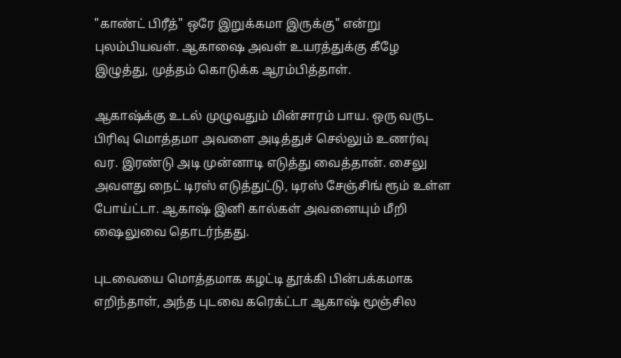"காண்ட் பிரீத்" ஒரே இறுக்கமா இருக்கு" என்று புலம்பியவள். ஆகாஷை அவள் உயரத்துக்கு கீழே இழுத்து, முத்தம் கொடுக்க ஆரம்பித்தாள்.

ஆகாஷ்க்கு உடல் முழுவதும் மின்சாரம் பாய. ஒரு வருட பிரிவு மொத்தமா அவளை அடித்துச் செல்லும் உணர்வு வர. இரண்டு அடி முன்னாடி எடுத்து வைத்தான். சைலு அவளது நைட் டிரஸ் எடுத்துட்டு, டிரஸ் சேஞ்சிங் ரூம் உள்ள போய்ட்டா. ஆகாஷ் இனி கால்கள் அவனையும் மீறி ஷைலுவை தொடர்ந்தது.

புடவையை மொத்தமாக கழட்டி தூக்கி பின்பக்கமாக எறிந்தாள், அந்த புடவை கரெக்ட்டா ஆகாஷ் மூஞ்சில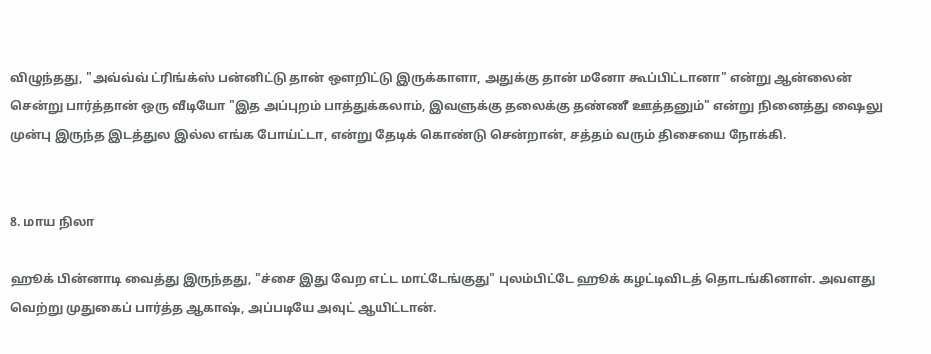விழுந்தது, "அவ்வ்வ் ட்ரிங்க்ஸ் பன்னிட்டு தான் ஒளறிட்டு இருக்காளா, அதுக்கு தான் மனோ கூப்பிட்டானா" என்று ஆன்லைன் சென்று பார்த்தான் ஒரு வீடியோ "இத அப்புறம் பாத்துக்கலாம், இவளுக்கு தலைக்கு தண்ணீ ஊத்தனும்" என்று நினைத்து ஷைலு முன்பு இருந்த இடத்துல இல்ல எங்க போய்ட்டா, என்று தேடிக் கொண்டு சென்றான், சத்தம் வரும் திசையை நோக்கி.


8. மாய நிலா

ஹூக் பின்னாடி வைத்து இருந்தது, "ச்சை இது வேற எட்ட மாட்டேங்குது" புலம்பிட்டே ஹூக் கழட்டிவிடத் தொடங்கினாள். அவளது வெற்று முதுகைப் பார்த்த ஆகாஷ், அப்படியே அவுட் ஆயிட்டான்.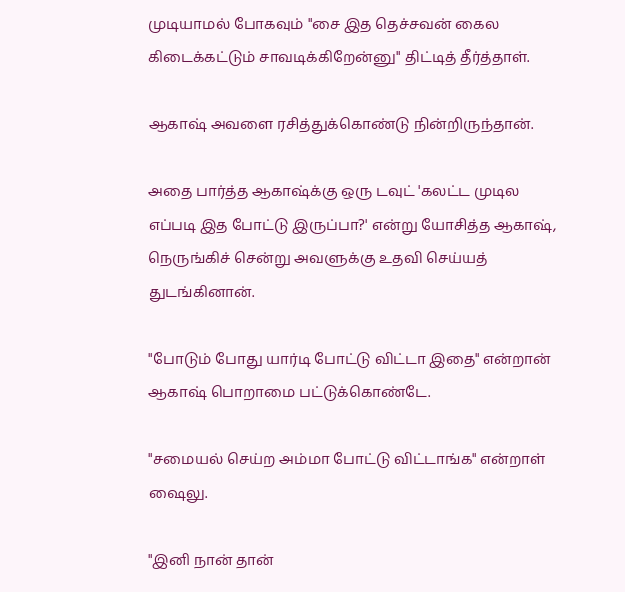முடியாமல் போகவும் "சை இத தெச்சவன் கைல கிடைக்கட்டும் சாவடிக்கிறேன்னு" திட்டித் தீர்த்தாள்.

ஆகாஷ் அவளை ரசித்துக்கொண்டு நின்றிருந்தான்.

அதை பார்த்த ஆகாஷ்க்கு ஒரு டவுட் 'கலட்ட முடில எப்படி இத போட்டு இருப்பா?' என்று யோசித்த ஆகாஷ், நெருங்கிச் சென்று அவளுக்கு உதவி செய்யத் துடங்கினான்.

"போடும் போது யார்டி போட்டு விட்டா இதை" என்றான் ஆகாஷ் பொறாமை பட்டுக்கொண்டே.

"சமையல் செய்ற அம்மா போட்டு விட்டாங்க" என்றாள் ஷைலு.

"இனி நான் தான்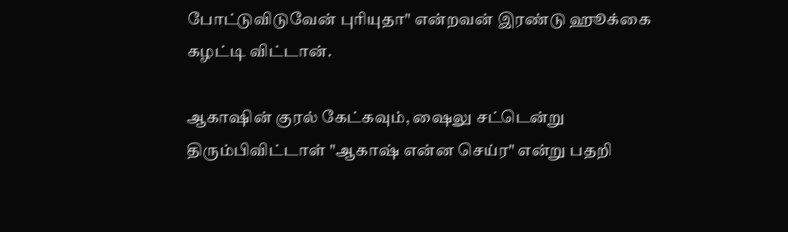போட்டுவிடுவேன் புரியுதா" என்றவன் இரண்டு ஹூக்கை கழட்டி விட்டான்.

ஆகாஷின் குரல் கேட்கவும், ஷைலு சட்டென்று திரும்பிவிட்டாள் "ஆகாஷ் என்ன செய்ர" என்று பதறி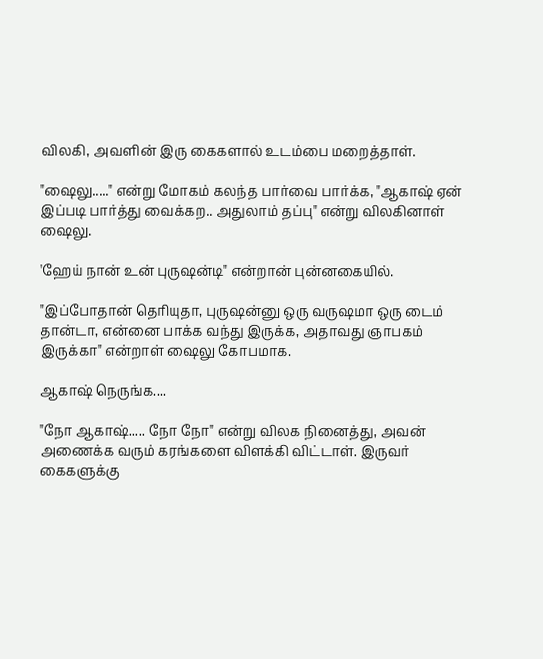விலகி, அவளின் இரு கைகளால் உடம்பை மறைத்தாள்.

"ஷைலு....." என்று மோகம் கலந்த பார்வை பார்க்க, "ஆகாஷ் ஏன் இப்படி பார்த்து வைக்கற.. அதுலாம் தப்பு" என்று விலகினாள் ஷைலு.

'ஹேய் நான் உன் புருஷன்டி" என்றான் புன்னகையில்.

"இப்போதான் தெரியுதா, புருஷன்னு ஒரு வருஷமா ஒரு டைம் தான்டா, என்னை பாக்க வந்து இருக்க, அதாவது ஞாபகம் இருக்கா" என்றாள் ஷைலு கோபமாக.

ஆகாஷ் நெருங்க....

"நோ ஆகாஷ்..... நோ நோ" என்று விலக நினைத்து, அவன் அணைக்க வரும் கரங்களை விளக்கி விட்டாள். இருவர் கைகளுக்கு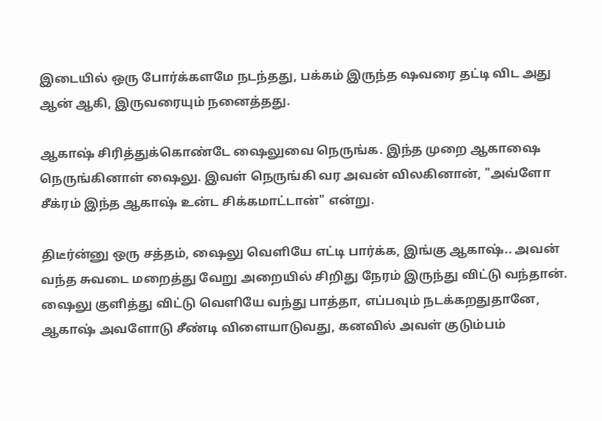இடையில் ஒரு போர்க்களமே நடந்தது, பக்கம் இருந்த ஷவரை தட்டி விட அது ஆன் ஆகி, இருவரையும் நனைத்தது.

ஆகாஷ் சிரித்துக்கொண்டே ஷைலுவை நெருங்க. இந்த முறை ஆகாஷை நெருங்கினாள் ஷைலு. இவள் நெருங்கி வர அவன் விலகினான், "அவ்ளோ சீக்ரம் இந்த ஆகாஷ் உன்ட சிக்கமாட்டான்" என்று.

திடீர்ன்னு ஒரு சத்தம், ஷைலு வெளியே எட்டி பார்க்க, இங்கு ஆகாஷ்.. அவன் வந்த சுவடை மறைத்து வேறு அறையில் சிறிது நேரம் இருந்து விட்டு வந்தான்.
ஷைலு குளித்து விட்டு வெளியே வந்து பாத்தா, எப்பவும் நடக்கறதுதானே, ஆகாஷ் அவளோடு சீண்டி விளையாடுவது, கனவில் அவள் குடும்பம்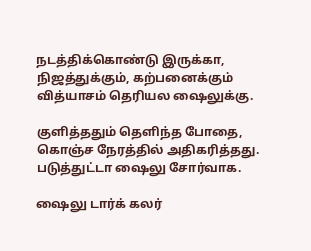நடத்திக்கொண்டு இருக்கா, நிஜத்துக்கும், கற்பனைக்கும் வித்யாசம் தெரியல ஷைலுக்கு.

குளித்ததும் தெளிந்த போதை, கொஞ்ச நேரத்தில் அதிகரித்தது. படுத்துட்டா ஷைலு சோர்வாக.

ஷைலு டார்க் கலர்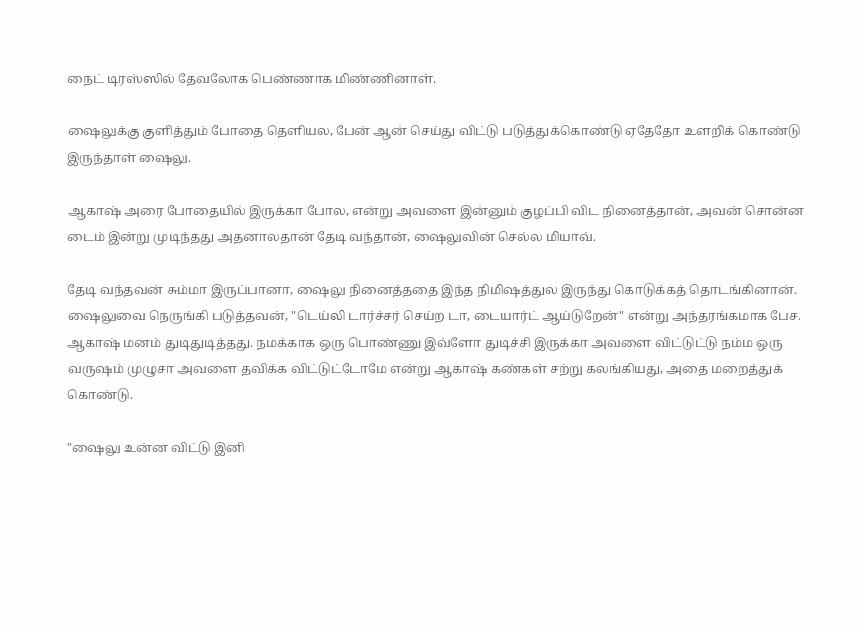நைட் டிரஸ்ஸில் தேவலோக பெண்ணாக மிண்ணினாள்.

ஷைலுக்கு குளித்தும் போதை தெளியல, பேன் ஆன் செய்து விட்டு படுத்துக்கொண்டு ஏதேதோ உளறிக் கொண்டு இருந்தாள் ஷைலு.

ஆகாஷ் அரை போதையில் இருக்கா போல, என்று அவளை இன்னும் குழப்பி விட நினைத்தான், அவன் சொன்ன டைம் இன்று முடிந்தது அதனாலதான் தேடி வந்தான், ஷைலுவின் செல்ல மியாவ்.

தேடி வந்தவன் சும்மா இருப்பானா, ஷைலு நினைத்ததை இந்த நிமிஷத்துல இருந்து கொடுக்கத் தொடங்கினான். ஷைலுவை நெருங்கி படுத்தவன், "டெய்லி டார்ச்சர் செய்ற டா, டையார்ட் ஆய்டுறேன்" என்று அந்தரங்கமாக பேச. ஆகாஷ் மனம் துடிதுடித்தது. நமக்காக ஒரு பொண்ணு இவ்ளோ துடிச்சி இருக்கா அவளை விட்டுட்டு நம்ம ஒரு வருஷம் முழுசா அவளை தவிக்க விட்டுட்டோமே என்று ஆகாஷ் கண்கள் சற்று கலங்கியது, அதை மறைத்துக் கொண்டு.

"ஷைலு உன்ன விட்டு இனி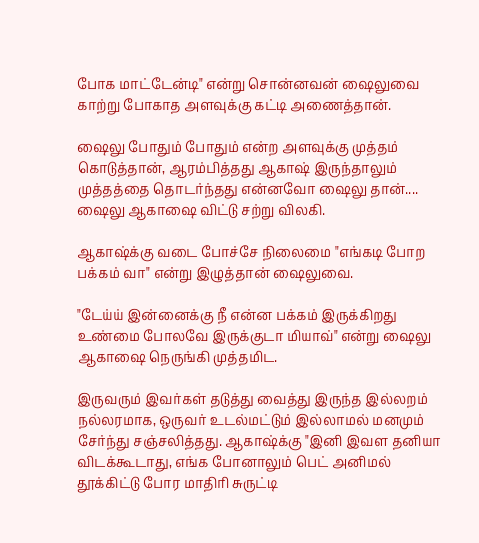போக மாட்டேன்டி" என்று சொன்னவன் ஷைலுவை காற்று போகாத அளவுக்கு கட்டி அணைத்தான்.

ஷைலு போதும் போதும் என்ற அளவுக்கு முத்தம் கொடுத்தான், ஆரம்பித்தது ஆகாஷ் இருந்தாலும் முத்தத்தை தொடர்ந்தது என்னவோ ஷைலு தான்.... ஷைலு ஆகாஷை விட்டு சற்று விலகி.

ஆகாஷ்க்கு வடை போச்சே நிலைமை "எங்கடி போற பக்கம் வா" என்று இழுத்தான் ஷைலுவை.

"டேய்ய் இன்னைக்கு நீ என்ன பக்கம் இருக்கிறது உண்மை போலவே இருக்குடா மியாவ்" என்று ஷைலு ஆகாஷை நெருங்கி முத்தமிட.

இருவரும் இவர்கள் தடுத்து வைத்து இருந்த இல்லறம் நல்லரமாக, ஒருவர் உடல்மட்டும் இல்லாமல் மனமும் சேர்ந்து சஞ்சலித்தது. ஆகாஷ்க்கு "இனி இவள தனியா விடக்கூடாது, எங்க போனாலும் பெட் அனிமல் தூக்கிட்டு போர மாதிரி சுருட்டி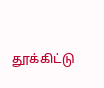தூக்கிட்டு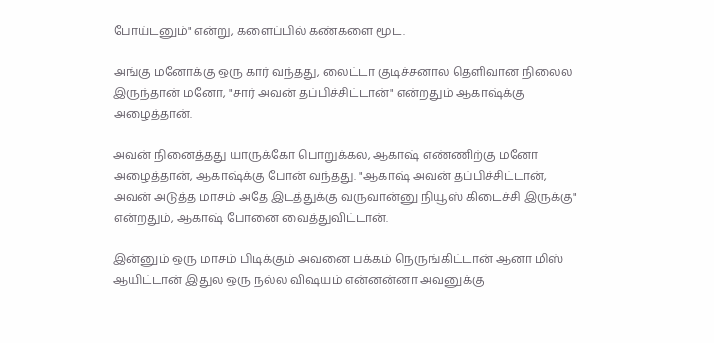போய்டனும்" என்று, களைப்பில் கண்களை மூட.

அங்கு மனோக்கு ஒரு கார் வந்தது, லைட்டா குடிச்சனால தெளிவான நிலைல இருந்தான் மனோ, "சார் அவன் தப்பிச்சிட்டான்" என்றதும் ஆகாஷ்க்கு அழைத்தான்.

அவன் நினைத்தது யாருக்கோ பொறுக்கல, ஆகாஷ் எண்ணிற்கு மனோ அழைத்தான், ஆகாஷ்க்கு போன் வந்தது. "ஆகாஷ் அவன் தப்பிச்சிட்டான், அவன் அடுத்த மாசம் அதே இடத்துக்கு வருவான்னு நியூஸ் கிடைச்சி இருக்கு" என்றதும், ஆகாஷ் போனை வைத்துவிட்டான்.

இன்னும் ஒரு மாசம் பிடிக்கும் அவனை பக்கம் நெருங்கிட்டான் ஆனா மிஸ் ஆயிட்டான் இதுல ஒரு நல்ல விஷயம் என்னன்னா அவனுக்கு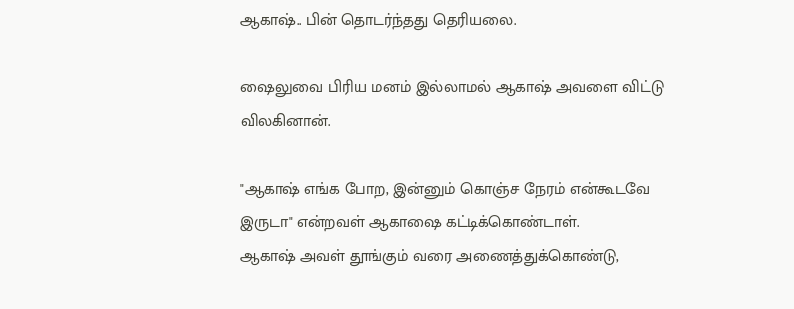ஆகாஷ்.. பின் தொடர்ந்தது தெரியலை.

ஷைலுவை பிரிய மனம் இல்லாமல் ஆகாஷ் அவளை விட்டு விலகினான்.

"ஆகாஷ் எங்க போற, இன்னும் கொஞ்ச நேரம் என்கூடவே இருடா" என்றவள் ஆகாஷை கட்டிக்கொண்டாள்.
ஆகாஷ் அவள் தூங்கும் வரை அணைத்துக்கொண்டு,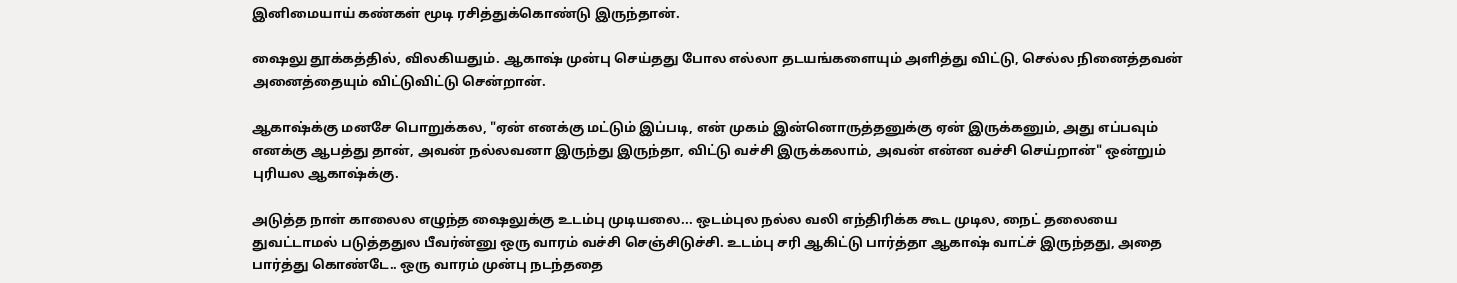இனிமையாய் கண்கள் மூடி ரசித்துக்கொண்டு இருந்தான்.

ஷைலு தூக்கத்தில், விலகியதும். ஆகாஷ் முன்பு செய்தது போல எல்லா தடயங்களையும் அளித்து விட்டு, செல்ல நினைத்தவன் அனைத்தையும் விட்டுவிட்டு சென்றான்.

ஆகாஷ்க்கு மனசே பொறுக்கல, "ஏன் எனக்கு மட்டும் இப்படி, என் முகம் இன்னொருத்தனுக்கு ஏன் இருக்கனும், அது எப்பவும் எனக்கு ஆபத்து தான், அவன் நல்லவனா இருந்து இருந்தா, விட்டு வச்சி இருக்கலாம், அவன் என்ன வச்சி செய்றான்" ஒன்றும் புரியல ஆகாஷ்க்கு.

அடுத்த நாள் காலைல எழுந்த ஷைலுக்கு உடம்பு முடியலை... ஒடம்புல நல்ல வலி எந்திரிக்க கூட முடில, நைட் தலையை துவட்டாமல் படுத்ததுல பீவர்ன்னு ஒரு வாரம் வச்சி செஞ்சிடுச்சி. உடம்பு சரி ஆகிட்டு பார்த்தா ஆகாஷ் வாட்ச் இருந்தது, அதை பார்த்து கொண்டே.. ஒரு வாரம் முன்பு நடந்ததை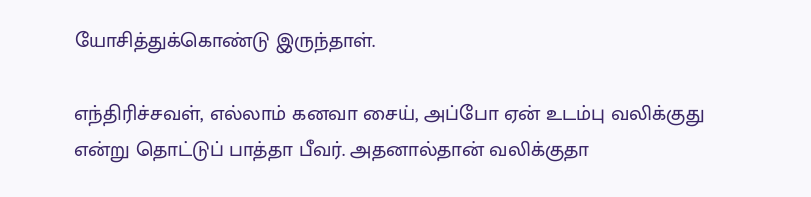யோசித்துக்கொண்டு இருந்தாள்.

எந்திரிச்சவள், எல்லாம் கனவா சைய், அப்போ ஏன் உடம்பு வலிக்குது என்று தொட்டுப் பாத்தா பீவர். அதனால்தான் வலிக்குதா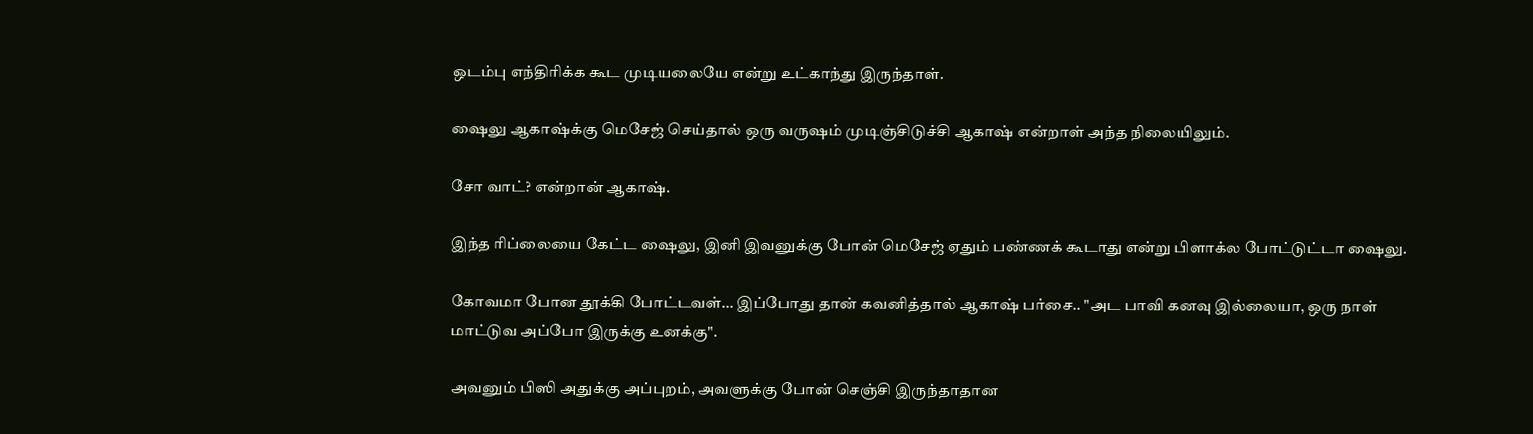ஒடம்பு எந்திரிக்க கூட முடியலையே என்று உட்காந்து இருந்தாள்.

ஷைலு ஆகாஷ்க்கு மெசேஜ் செய்தால் ஒரு வருஷம் முடிஞ்சிடுச்சி ஆகாஷ் என்றாள் அந்த நிலையிலும்.

சோ வாட்? என்றான் ஆகாஷ்.

இந்த ரிப்லையை கேட்ட ஷைலு, இனி இவனுக்கு போன் மெசேஜ் ஏதும் பண்ணக் கூடாது என்று பிளாக்ல போட்டுட்டா ஷைலு.

கோவமா போன தூக்கி போட்டவள்... இப்போது தான் கவனித்தால் ஆகாஷ் பர்சை.. "அட பாவி கனவு இல்லையா, ஒரு நாள் மாட்டுவ அப்போ இருக்கு உனக்கு".

அவனும் பிஸி அதுக்கு அப்புறம், அவளுக்கு போன் செஞ்சி இருந்தாதான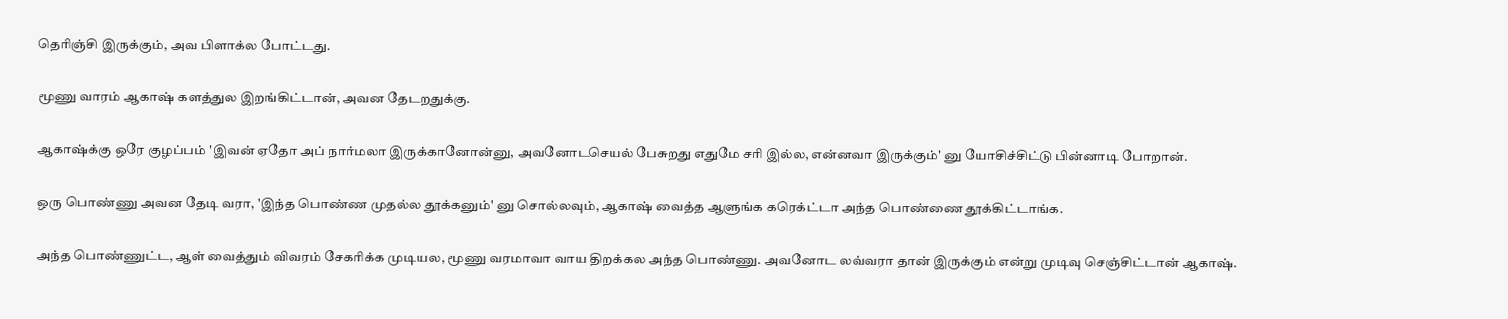தெரிஞ்சி இருக்கும், அவ பிளாக்ல போட்டது.

மூணு வாரம் ஆகாஷ் களத்துல இறங்கிட்டான், அவன தேடறதுக்கு.

ஆகாஷ்க்கு ஒரே குழப்பம் 'இவன் ஏதோ அப் நார்மலா இருக்கானோன்னு, அவனோடசெயல் பேசுறது எதுமே சரி இல்ல, என்னவா இருக்கும்' னு யோசிச்சிட்டு பின்னாடி போறான்.

ஒரு பொண்ணு அவன தேடி வரா, 'இந்த பொண்ண முதல்ல தூக்கனும்' னு சொல்லவும், ஆகாஷ் வைத்த ஆளுங்க கரெக்ட்டா அந்த பொண்ணை தூக்கிட்டாங்க.

அந்த பொண்ணுட்ட, ஆள் வைத்தும் விவரம் சேகரிக்க முடியல, மூணு வரமாவா வாய திறக்கல அந்த பொண்ணு. அவனோட லவ்வரா தான் இருக்கும் என்று முடிவு செஞ்சிட்டான் ஆகாஷ்.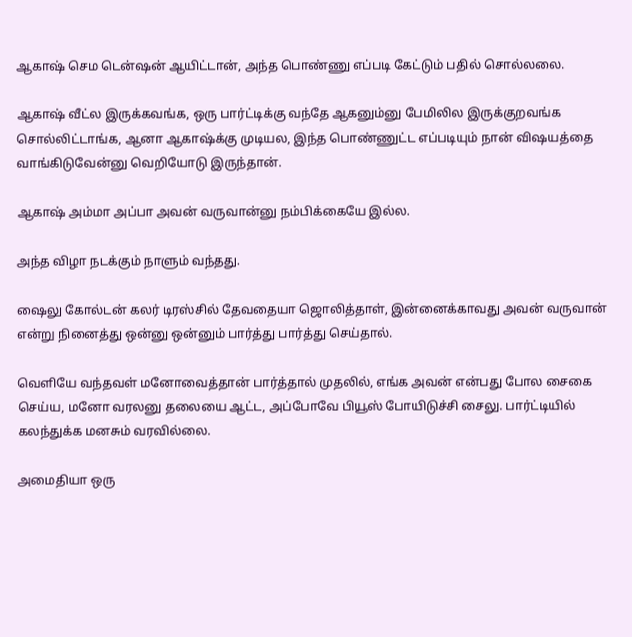ஆகாஷ் செம டென்ஷன் ஆயிட்டான், அந்த பொண்ணு எப்படி கேட்டும் பதில் சொல்லலை.

ஆகாஷ் வீட்ல இருக்கவங்க, ஒரு பார்ட்டிக்கு வந்தே ஆகனும்னு பேமிலில இருக்குறவங்க சொல்லிட்டாங்க, ஆனா ஆகாஷ்க்கு முடியல, இந்த பொண்ணுட்ட எப்படியும் நான் விஷயத்தை வாங்கிடுவேன்னு வெறியோடு இருந்தான்.

ஆகாஷ் அம்மா அப்பா அவன் வருவான்னு நம்பிக்கையே இல்ல.

அந்த விழா நடக்கும் நாளும் வந்தது.

ஷைலு கோல்டன் கலர் டிரஸ்சில் தேவதையா ஜொலித்தாள், இன்னைக்காவது அவன் வருவான் என்று நினைத்து ஒன்னு ஒன்னும் பார்த்து பார்த்து செய்தால்.

வெளியே வந்தவள் மனோவைத்தான் பார்த்தால் முதலில், எங்க அவன் என்பது போல சைகை செய்ய, மனோ வரலனு தலையை ஆட்ட, அப்போவே பியூஸ் போயிடுச்சி சைலு. பார்ட்டியில் கலந்துக்க மனசும் வரவில்லை.

அமைதியா ஒரு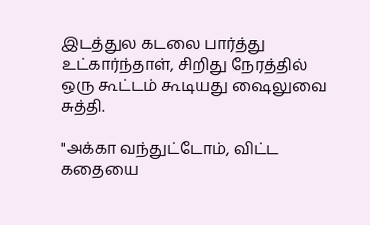இடத்துல கடலை பார்த்து உட்கார்ந்தாள், சிறிது நேரத்தில் ஒரு கூட்டம் கூடியது ஷைலுவை சுத்தி.

"அக்கா வந்துட்டோம், விட்ட கதையை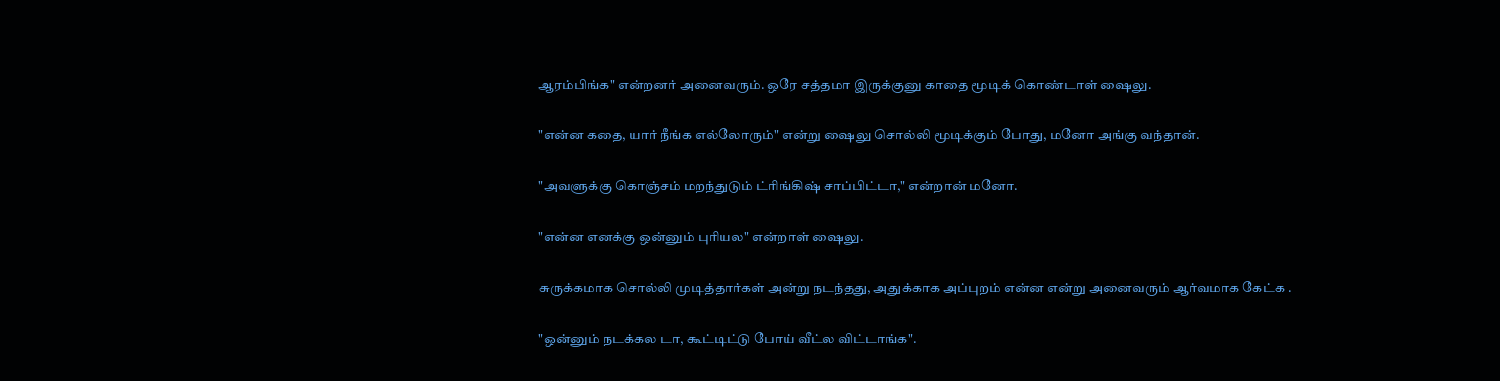ஆரம்பிங்க" என்றனர் அனைவரும். ஒரே சத்தமா இருக்குனு காதை மூடிக் கொண்டாள் ஷைலு.

"என்ன கதை, யார் நீங்க எல்லோரும்" என்று ஷைலு சொல்லி மூடிக்கும் போது, மனோ அங்கு வந்தான்.

"அவளுக்கு கொஞ்சம் மறந்துடும் ட்ரிங்கிஷ் சாப்பிட்டா," என்றான் மனோ.

"என்ன எனக்கு ஒன்னும் புரியல" என்றாள் ஷைலு.

சுருக்கமாக சொல்லி முடித்தார்கள் அன்று நடந்தது, அதுக்காக அப்புறம் என்ன என்று அனைவரும் ஆர்வமாக கேட்க .

"ஒன்னும் நடக்கல டா, கூட்டிட்டு போய் வீட்ல விட்டாங்க".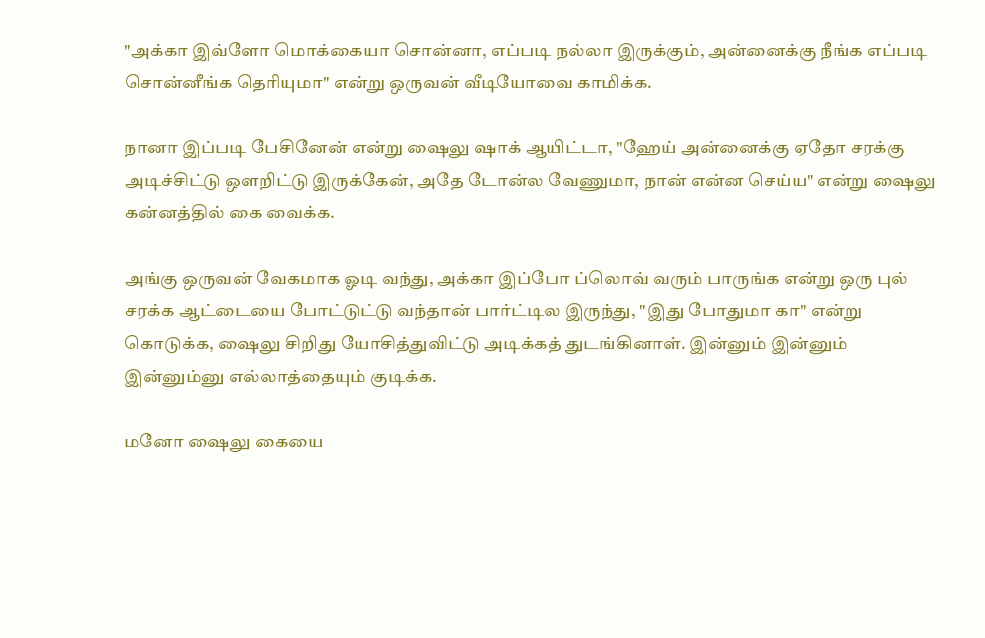"அக்கா இவ்ளோ மொக்கையா சொன்னா, எப்படி நல்லா இருக்கும், அன்னைக்கு நீங்க எப்படி சொன்னீங்க தெரியுமா" என்று ஒருவன் வீடியோவை காமிக்க.

நானா இப்படி பேசினேன் என்று ஷைலு ஷாக் ஆயிட்டா, "ஹேய் அன்னைக்கு ஏதோ சரக்கு அடிச்சிட்டு ஒளறிட்டு இருக்கேன், அதே டோன்ல வேணுமா, நான் என்ன செய்ய" என்று ஷைலு கன்னத்தில் கை வைக்க.

அங்கு ஒருவன் வேகமாக ஓடி வந்து, அக்கா இப்போ ப்லொவ் வரும் பாருங்க என்று ஒரு புல் சரக்க ஆட்டையை போட்டுட்டு வந்தான் பார்ட்டில இருந்து, "இது போதுமா கா" என்று கொடுக்க, ஷைலு சிறிது யோசித்துவிட்டு அடிக்கத் துடங்கினாள். இன்னும் இன்னும் இன்னும்னு எல்லாத்தையும் குடிக்க.

மனோ ஷைலு கையை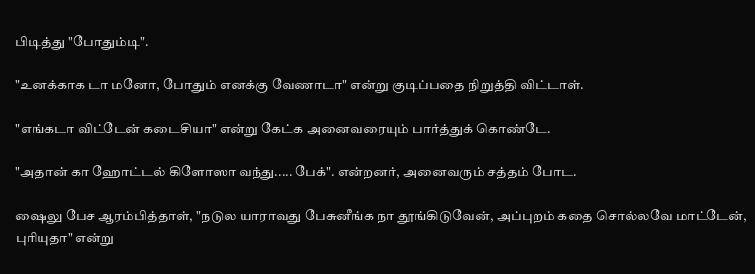பிடித்து "போதும்டி".

"உனக்காக டா மனோ, போதும் எனக்கு வேணாடா" என்று குடிப்பதை நிறுத்தி விட்டாள்.

"எங்கடா விட்டேன் கடைசியா" என்று கேட்க அனைவரையும் பார்த்துக் கொண்டே.

"அதான் கா ஹோட்டல் கிளோஸா வந்து..... பேக்". என்றனர், அனைவரும் சத்தம் போட.

ஷைலு பேச ஆரம்பித்தாள், "நடுல யாராவது பேசுனீங்க நா தூங்கிடுவேன், அப்புறம் கதை சொல்லவே மாட்டேன், புரியுதா" என்று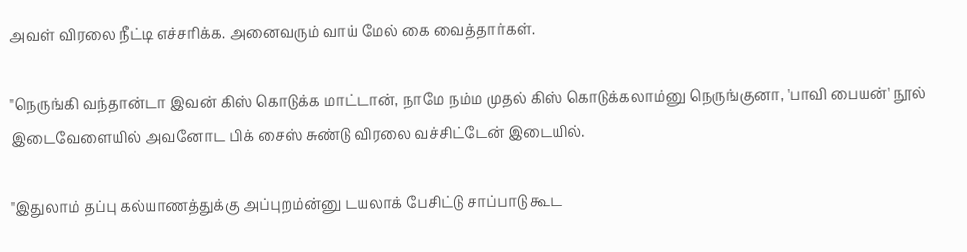அவள் விரலை நீட்டி எச்சரிக்க. அனைவரும் வாய் மேல் கை வைத்தார்கள்.

"நெருங்கி வந்தான்டா இவன் கிஸ் கொடுக்க மாட்டான், நாமே நம்ம முதல் கிஸ் கொடுக்கலாம்னு நெருங்குனா, 'பாவி பையன்' நூல் இடைவேளையில் அவனோட பிக் சைஸ் சுண்டு விரலை வச்சிட்டேன் இடையில்.

"இதுலாம் தப்பு கல்யாணத்துக்கு அப்புறம்ன்னு டயலாக் பேசிட்டு சாப்பாடு கூட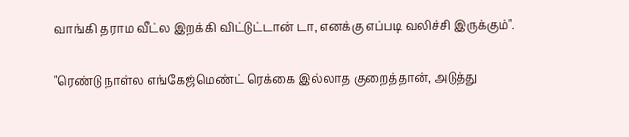வாங்கி தராம வீட்ல இறக்கி விட்டுட்டான் டா, எனக்கு எப்படி வலிச்சி இருக்கும்".

"ரெண்டு நாள்ல எங்கேஜ்மெண்ட் ரெக்கை இல்லாத குறைத்தான், அடுத்து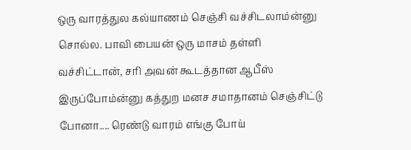ஒரு வாரத்துல கல்யாணம் செஞ்சி வச்சிடலாம்ன்னு சொல்ல. பாவி பையன் ஒரு மாசம் தள்ளி வச்சிட்டான், சரி அவன் கூடத்தான ஆபீஸ் இருப்போம்ன்னு கத்துற மனச சமாதானம் செஞ்சிட்டு போனா.... ரெண்டு வாரம் எங்கு போய்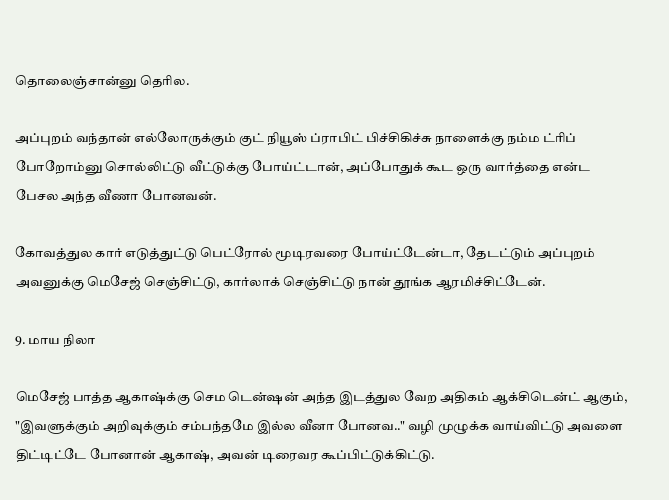தொலைஞ்சான்னு தெரில.

அப்புறம் வந்தான் எல்லோருக்கும் குட் நியூஸ் ப்ராபிட் பிச்சிகிச்சு நாளைக்கு நம்ம ட்ரிப் போறோம்னு சொல்லிட்டு வீட்டுக்கு போய்ட்டான், அப்போதுக் கூட ஒரு வார்த்தை என்ட பேசல அந்த வீணா போனவன்.

கோவத்துல கார் எடுத்துட்டு பெட்ரோல் மூடிரவரை போய்ட்டேன்டா, தேடட்டும் அப்புறம் அவனுக்கு மெசேஜ் செஞ்சிட்டு, கார்லாக் செஞ்சிட்டு நான் தூங்க ஆரமிச்சிட்டேன்.

9. மாய நிலா

மெசேஜ் பாத்த ஆகாஷ்க்கு செம டென்ஷன் அந்த இடத்துல வேற அதிகம் ஆக்சிடென்ட் ஆகும், "இவளுக்கும் அறிவுக்கும் சம்பந்தமே இல்ல வீனா போனவ.." வழி முழுக்க வாய்விட்டு அவளை திட்டிட்டே போனான் ஆகாஷ், அவன் டிரைவர கூப்பிட்டுக்கிட்டு.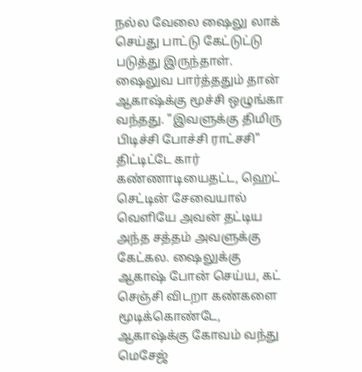நல்ல வேலை ஷைலு லாக் செய்து பாட்டு கேட்டுட்டு படுத்து இருந்தாள். ஷைலுவ பார்த்ததும் தான் ஆகாஷ்க்கு மூச்சி ஒழுங்கா வந்தது. "இவளுக்கு திமிரு பிடிச்சி போச்சி ராட்சசி" திட்டிட்டே கார் கண்ணாடியைதட்ட, ஹெட் செட்டின் சேவையால் வெளியே அவன் தட்டிய அந்த சத்தம் அவளுக்கு கேட்கல. ஷைலுக்கு ஆகாஷ் போன் செய்ய, கட் செஞ்சி விடறா கண்களை மூடிக்கொண்டே, ஆகாஷ்க்கு கோவம் வந்து மெசேஜ்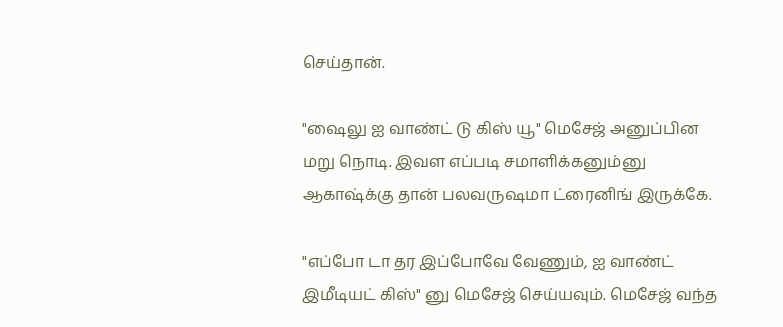செய்தான்.

"ஷைலு ஐ வாண்ட் டு கிஸ் யூ" மெசேஜ் அனுப்பின மறு நொடி. இவள எப்படி சமாளிக்கனும்னு ஆகாஷ்க்கு தான் பலவருஷமா ட்ரைனிங் இருக்கே.

"எப்போ டா தர இப்போவே வேணும், ஐ வாண்ட் இமீடியட் கிஸ்" னு மெசேஜ் செய்யவும். மெசேஜ் வந்த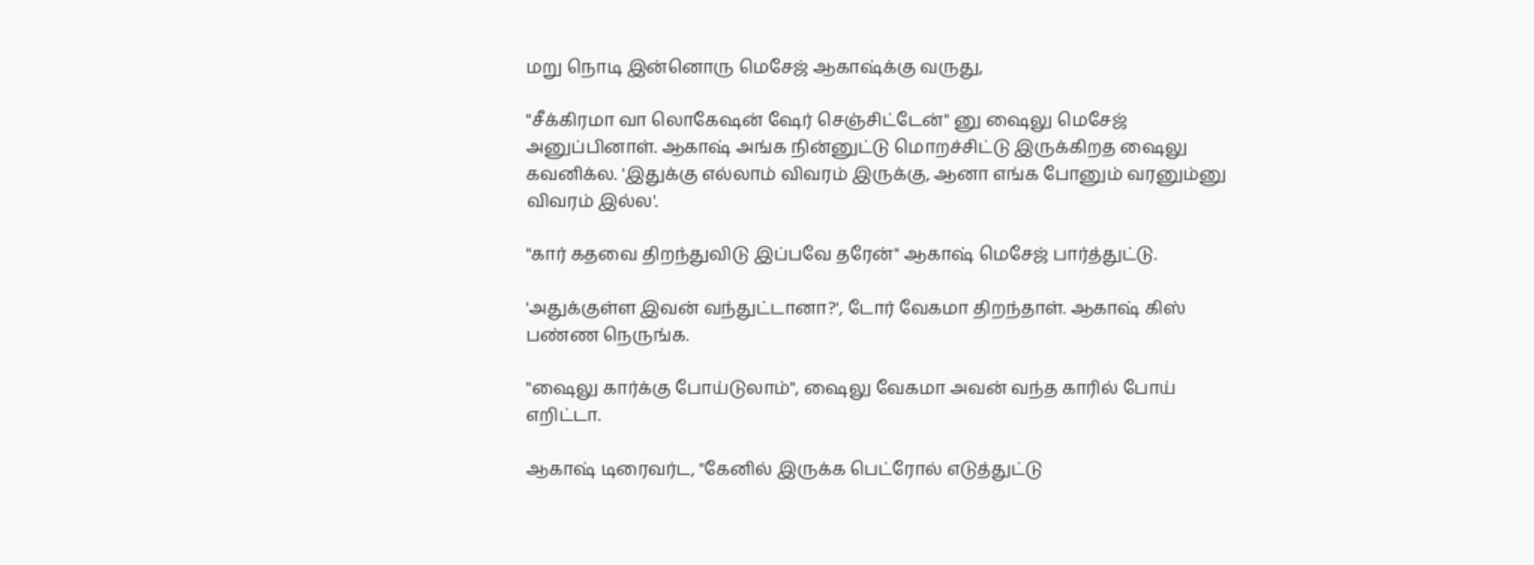மறு நொடி இன்னொரு மெசேஜ் ஆகாஷ்க்கு வருது,

"சீக்கிரமா வா லொகேஷன் ஷேர் செஞ்சிட்டேன்" னு ஷைலு மெசேஜ் அனுப்பினாள். ஆகாஷ் அங்க நின்னுட்டு மொறச்சிட்டு இருக்கிறத ஷைலு கவனிக்ல. 'இதுக்கு எல்லாம் விவரம் இருக்கு, ஆனா எங்க போனும் வரனும்னு விவரம் இல்ல'.

"கார் கதவை திறந்துவிடு இப்பவே தரேன்" ஆகாஷ் மெசேஜ் பார்த்துட்டு.

'அதுக்குள்ள இவன் வந்துட்டானா?', டோர் வேகமா திறந்தாள். ஆகாஷ் கிஸ் பண்ண நெருங்க.

"ஷைலு கார்க்கு போய்டுலாம்", ஷைலு வேகமா அவன் வந்த காரில் போய் எறிட்டா.

ஆகாஷ் டிரைவர்ட, "கேனில் இருக்க பெட்ரோல் எடுத்துட்டு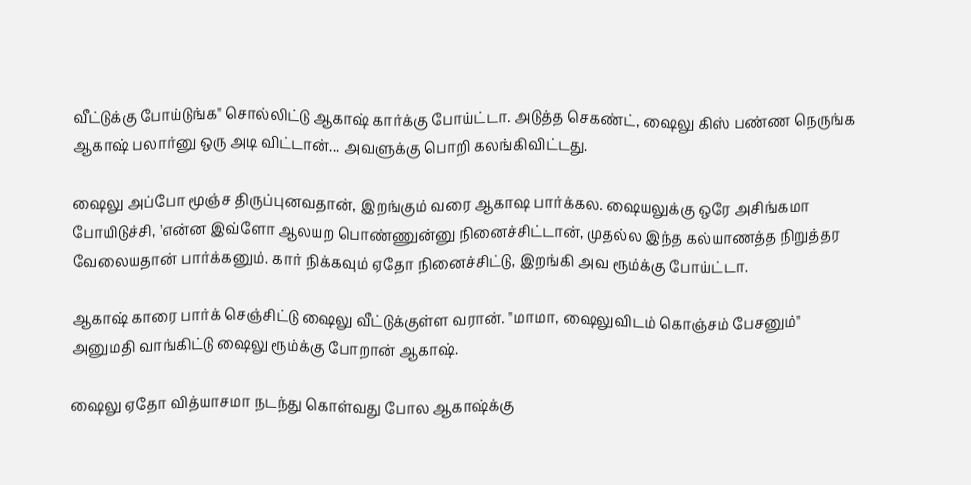வீட்டுக்கு போய்டுங்க" சொல்லிட்டு ஆகாஷ் கார்க்கு போய்ட்டா. அடுத்த செகண்ட், ஷைலு கிஸ் பண்ண நெருங்க ஆகாஷ் பலார்னு ஒரு அடி விட்டான்... அவளுக்கு பொறி கலங்கிவிட்டது.

ஷைலு அப்போ மூஞ்ச திருப்புனவதான், இறங்கும் வரை ஆகாஷ பார்க்கல. ஷையலுக்கு ஒரே அசிங்கமா போயிடுச்சி, 'என்ன இவ்ளோ ஆலயற பொண்ணுன்னு நினைச்சிட்டான், முதல்ல இந்த கல்யாணத்த நிறுத்தர வேலையதான் பார்க்கனும். கார் நிக்கவும் ஏதோ நினைச்சிட்டு, இறங்கி அவ ரூம்க்கு போய்ட்டா.

ஆகாஷ் காரை பார்க் செஞ்சிட்டு ஷைலு வீட்டுக்குள்ள வரான். "மாமா, ஷைலுவிடம் கொஞ்சம் பேசனும்" அனுமதி வாங்கிட்டு ஷைலு ரூம்க்கு போறான் ஆகாஷ்.

ஷைலு ஏதோ வித்யாசமா நடந்து கொள்வது போல ஆகாஷ்க்கு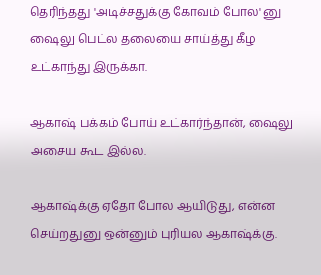தெரிந்தது 'அடிச்சதுக்கு கோவம் போல' னு ஷைலு பெட்ல தலையை சாய்த்து கீழ உட்காந்து இருக்கா.

ஆகாஷ் பக்கம் போய் உட்கார்ந்தான், ஷைலு அசைய கூட இல்ல.

ஆகாஷ்க்கு ஏதோ போல ஆயிடுது, என்ன செய்றதுனு ஒன்னும் புரியல ஆகாஷ்க்கு.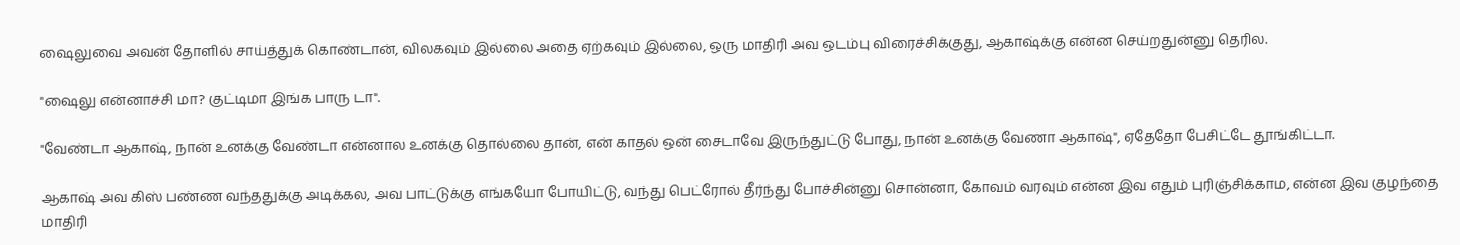ஷைலுவை அவன் தோளில் சாய்த்துக் கொண்டான், விலகவும் இல்லை அதை ஏற்கவும் இல்லை, ஒரு மாதிரி அவ ஒடம்பு விரைச்சிக்குது, ஆகாஷ்க்கு என்ன செய்றதுன்னு தெரில.

"ஷைலு என்னாச்சி மா? குட்டிமா இங்க பாரு டா".

"வேண்டா ஆகாஷ், நான் உனக்கு வேண்டா என்னால உனக்கு தொல்லை தான், என் காதல் ஒன் சைடாவே இருந்துட்டு போது, நான் உனக்கு வேணா ஆகாஷ்", ஏதேதோ பேசிட்டே தூங்கிட்டா.

ஆகாஷ் அவ கிஸ் பண்ண வந்ததுக்கு அடிக்கல, அவ பாட்டுக்கு எங்கயோ போயிட்டு, வந்து பெட்ரோல் தீர்ந்து போச்சின்னு சொன்னா, கோவம் வரவும் என்ன இவ எதும் புரிஞ்சிக்காம, என்ன இவ குழந்தை மாதிரி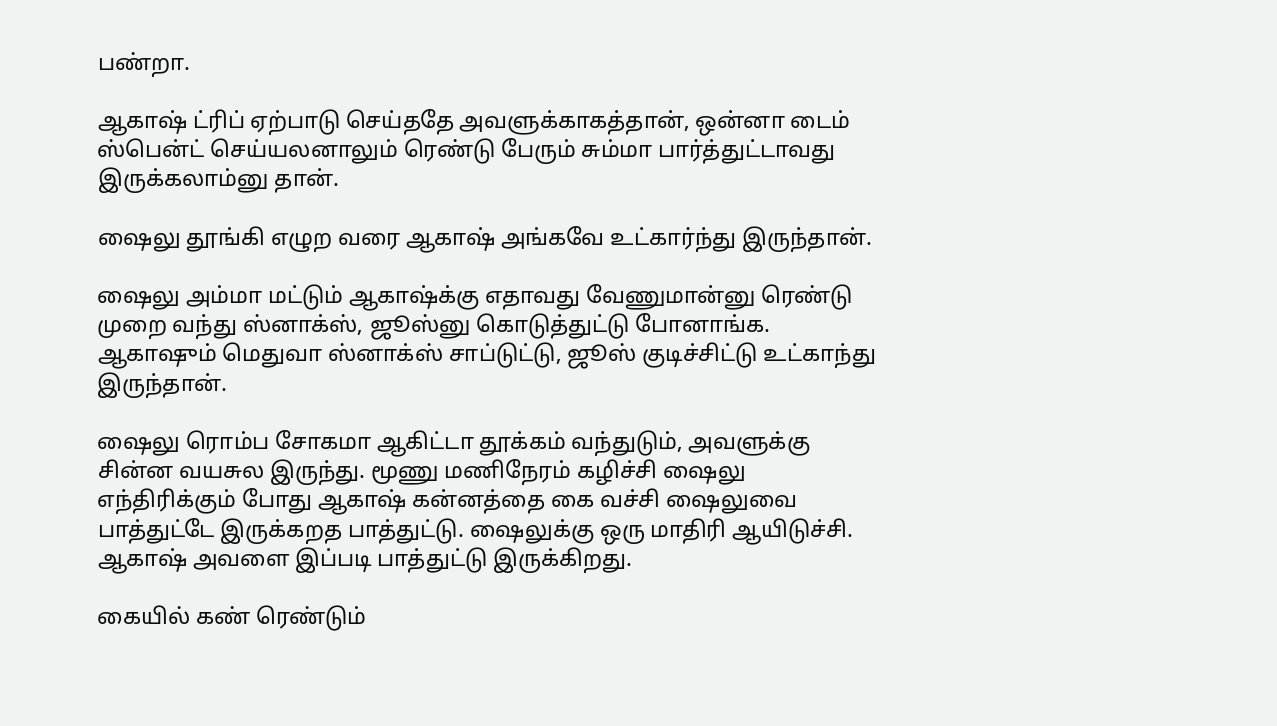பண்றா.

ஆகாஷ் ட்ரிப் ஏற்பாடு செய்ததே அவளுக்காகத்தான், ஒன்னா டைம் ஸ்பென்ட் செய்யலனாலும் ரெண்டு பேரும் சும்மா பார்த்துட்டாவது இருக்கலாம்னு தான்.

ஷைலு தூங்கி எழுற வரை ஆகாஷ் அங்கவே உட்கார்ந்து இருந்தான்.

ஷைலு அம்மா மட்டும் ஆகாஷ்க்கு எதாவது வேணுமான்னு ரெண்டு முறை வந்து ஸ்னாக்ஸ், ஜூஸ்னு கொடுத்துட்டு போனாங்க. ஆகாஷும் மெதுவா ஸ்னாக்ஸ் சாப்டுட்டு, ஜூஸ் குடிச்சிட்டு உட்காந்து இருந்தான்.

ஷைலு ரொம்ப சோகமா ஆகிட்டா தூக்கம் வந்துடும், அவளுக்கு சின்ன வயசுல இருந்து. மூணு மணிநேரம் கழிச்சி ஷைலு எந்திரிக்கும் போது ஆகாஷ் கன்னத்தை கை வச்சி ஷைலுவை பாத்துட்டே இருக்கறத பாத்துட்டு. ஷைலுக்கு ஒரு மாதிரி ஆயிடுச்சி. ஆகாஷ் அவளை இப்படி பாத்துட்டு இருக்கிறது.

கையில் கண் ரெண்டும்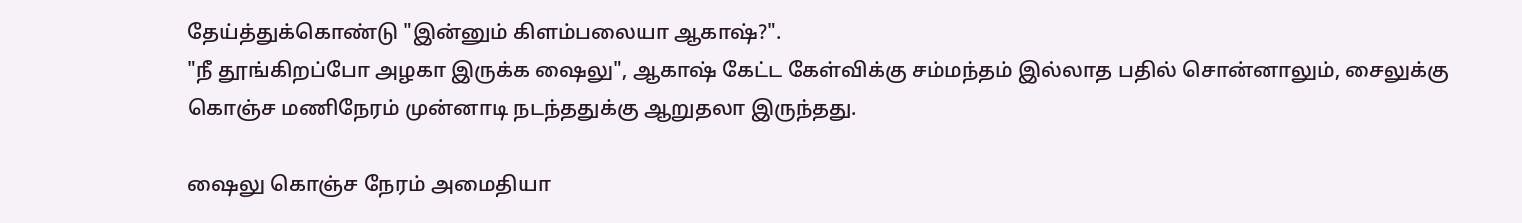தேய்த்துக்கொண்டு "இன்னும் கிளம்பலையா ஆகாஷ்?".
"நீ தூங்கிறப்போ அழகா இருக்க ஷைலு", ஆகாஷ் கேட்ட கேள்விக்கு சம்மந்தம் இல்லாத பதில் சொன்னாலும், சைலுக்கு கொஞ்ச மணிநேரம் முன்னாடி நடந்ததுக்கு ஆறுதலா இருந்தது.

ஷைலு கொஞ்ச நேரம் அமைதியா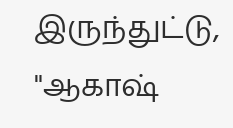இருந்துட்டு, "ஆகாஷ்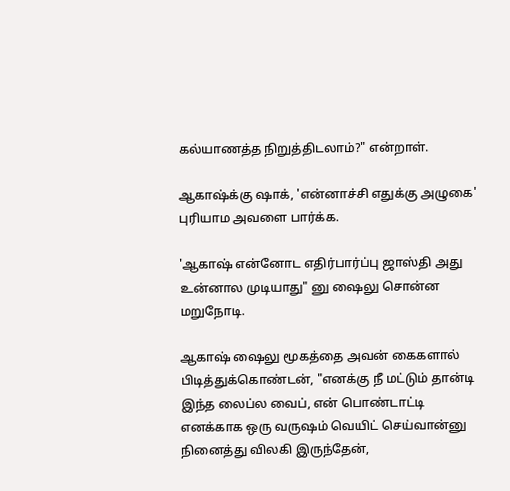கல்யாணத்த நிறுத்திடலாம்?" என்றாள்.

ஆகாஷ்க்கு ஷாக், 'என்னாச்சி எதுக்கு அழுகை' புரியாம அவளை பார்க்க.

'ஆகாஷ் என்னோட எதிர்பார்ப்பு ஜாஸ்தி அது உன்னால முடியாது" னு ஷைலு சொன்ன மறுநோடி.

ஆகாஷ் ஷைலு மூகத்தை அவன் கைகளால் பிடித்துக்கொண்டன், "எனக்கு நீ மட்டும் தான்டி இந்த லைப்ல வைப், என் பொண்டாட்டி எனக்காக ஒரு வருஷம் வெயிட் செய்வான்னு நினைத்து விலகி இருந்தேன்,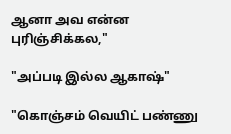ஆனா அவ என்ன புரிஞ்சிக்கல,"

"அப்படி இல்ல ஆகாஷ்"

"கொஞ்சம் வெயிட் பண்ணு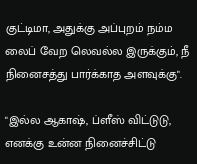குட்டிமா, அதுக்கு அப்புறம் நம்ம லைப் வேற லெவல்ல இருக்கும், நீ நினைசத்து பார்க்காத அளவுக்கு".

"இல்ல ஆகாஷ், ப்ளீஸ் விட்டுடு, எனக்கு உன்ன நினைச்சிட்டு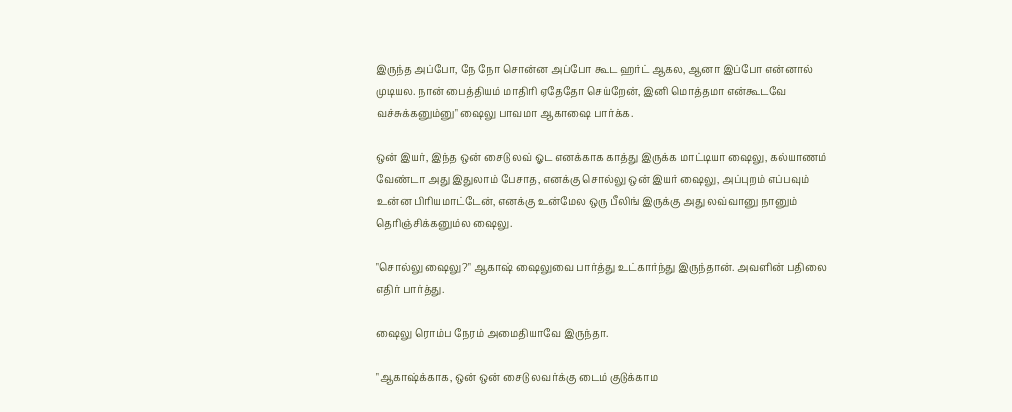இருந்த அப்போ, நே நோ சொன்ன அப்போ கூட ஹர்ட் ஆகல, ஆனா இப்போ என்னால் முடியல. நான் பைத்தியம் மாதிரி ஏதேதோ செய்றேன், இனி மொத்தமா என்கூடவே வச்சுக்கனும்னு" ஷைலு பாவமா ஆகாஷை பார்க்க.

ஒன் இயர், இந்த ஒன் சைடு லவ் ஓட எனக்காக காத்து இருக்க மாட்டியா ஷைலு, கல்யாணம் வேண்டா அது இதுலாம் பேசாத, எனக்கு சொல்லு ஒன் இயர் ஷைலு, அப்புறம் எப்பவும் உன்ன பிரியமாட்டேன், எனக்கு உன்மேல ஒரு பீலிங் இருக்கு அது லவ்வானு நானும் தெரிஞ்சிக்கனும்ல ஷைலு.

"சொல்லு ஷைலு?" ஆகாஷ் ஷைலுவை பார்த்து உட்கார்ந்து இருந்தான். அவளின் பதிலை எதிர் பார்த்து.

ஷைலு ரொம்ப நேரம் அமைதியாவே இருந்தா.

"ஆகாஷ்க்காக, ஒன் ஒன் சைடு லவர்க்கு டைம் குடுக்காம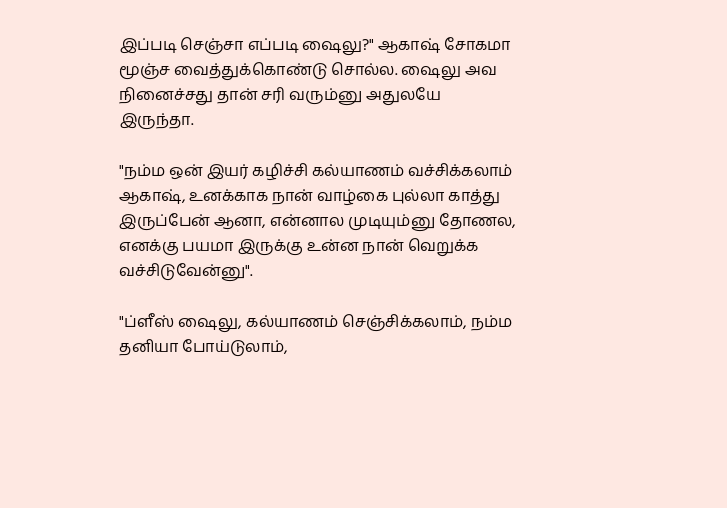இப்படி செஞ்சா எப்படி ஷைலு?" ஆகாஷ் சோகமா மூஞ்ச வைத்துக்கொண்டு சொல்ல. ஷைலு அவ நினைச்சது தான் சரி வரும்னு அதுலயே இருந்தா.

"நம்ம ஒன் இயர் கழிச்சி கல்யாணம் வச்சிக்கலாம் ஆகாஷ், உனக்காக நான் வாழ்கை புல்லா காத்து இருப்பேன் ஆனா, என்னால முடியும்னு தோணல, எனக்கு பயமா இருக்கு உன்ன நான் வெறுக்க வச்சிடுவேன்னு".

"ப்ளீஸ் ஷைலு, கல்யாணம் செஞ்சிக்கலாம், நம்ம தனியா போய்டுலாம்,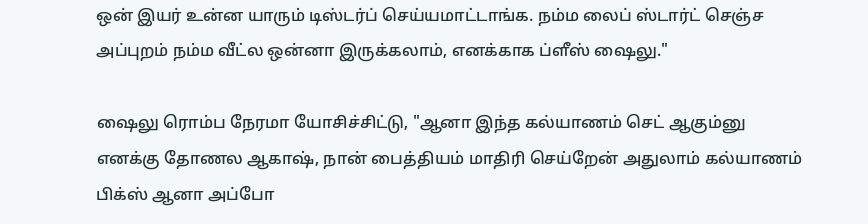ஒன் இயர் உன்ன யாரும் டிஸ்டர்ப் செய்யமாட்டாங்க. நம்ம லைப் ஸ்டார்ட் செஞ்ச அப்புறம் நம்ம வீட்ல ஒன்னா இருக்கலாம், எனக்காக ப்ளீஸ் ஷைலு."

ஷைலு ரொம்ப நேரமா யோசிச்சிட்டு, "ஆனா இந்த கல்யாணம் செட் ஆகும்னு எனக்கு தோணல ஆகாஷ், நான் பைத்தியம் மாதிரி செய்றேன் அதுலாம் கல்யாணம் பிக்ஸ் ஆனா அப்போ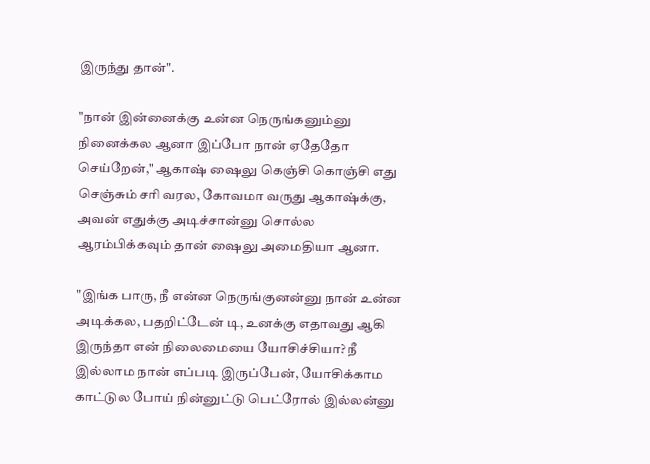இருந்து தான்".

"நான் இன்னைக்கு உன்ன நெருங்கனும்னு நினைக்கல ஆனா இப்போ நான் ஏதேதோ செய்றேன்," ஆகாஷ் ஷைலு கெஞ்சி கொஞ்சி எது செஞ்சும் சரி வரல, கோவமா வருது ஆகாஷ்க்கு, அவன் எதுக்கு அடிச்சான்னு சொல்ல ஆரம்பிக்கவும் தான் ஷைலு அமைதியா ஆனா.

"இங்க பாரு, நீ என்ன நெருங்குனன்னு நான் உன்ன அடிக்கல, பதறிட்டேன் டி, உனக்கு எதாவது ஆகி இருந்தா என் நிலைமையை யோசிச்சியா? நீ இல்லாம நான் எப்படி இருப்பேன், யோசிக்காம காட்டுல போய் நின்னுட்டு பெட்ரோல் இல்லன்னு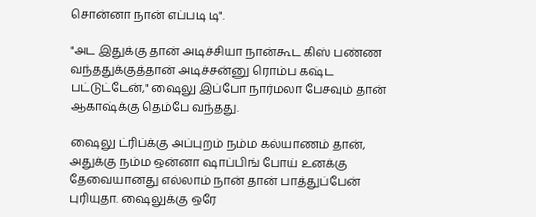சொன்னா நான் எப்படி டி".

"அட இதுக்கு தான் அடிச்சியா நான்கூட கிஸ் பண்ண வந்ததுக்குத்தான் அடிச்சன்னு ரொம்ப கஷ்ட பட்டுட்டேன்," ஷைலு இப்போ நார்மலா பேசவும் தான் ஆகாஷ்க்கு தெம்பே வந்தது.

ஷைலு ட்ரிப்க்கு அப்புறம் நம்ம கல்யாணம் தான், அதுக்கு நம்ம ஒன்னா ஷாப்பிங் போய் உனக்கு தேவையானது எல்லாம் நான் தான் பாத்துப்பேன் புரியுதா. ஷைலுக்கு ஒரே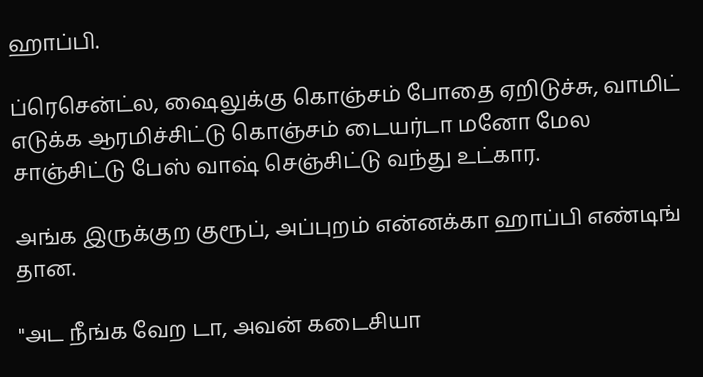ஹாப்பி.

ப்ரெசென்ட்ல, ஷைலுக்கு கொஞ்சம் போதை ஏறிடுச்சு, வாமிட் எடுக்க ஆரமிச்சிட்டு கொஞ்சம் டையர்டா மனோ மேல சாஞ்சிட்டு பேஸ் வாஷ் செஞ்சிட்டு வந்து உட்கார.

அங்க இருக்குற குரூப், அப்புறம் என்னக்கா ஹாப்பி எண்டிங் தான.

"அட நீங்க வேற டா, அவன் கடைசியா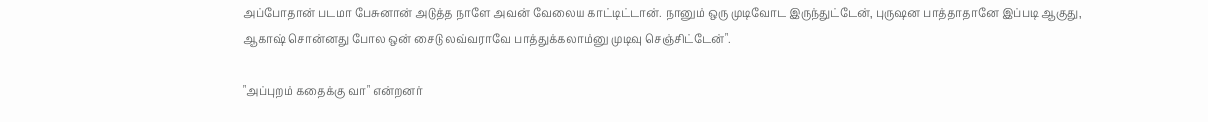அப்போதான் படமா பேசுனான் அடுத்த நாளே அவன் வேலைய காட்டிட்டான். நானும் ஒரு முடிவோட இருந்துட்டேன், புருஷன பாத்தாதானே இப்படி ஆகுது, ஆகாஷ் சொன்னது போல ஒன் சைடு லவ்வராவே பாத்துக்கலாம்னு முடிவு செஞ்சிட்டேன்".

"அப்புறம் கதைக்கு வா" என்றனர்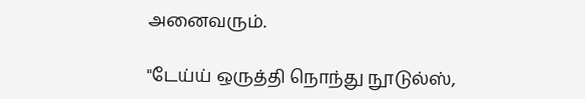அனைவரும்.

"டேய்ய் ஒருத்தி நொந்து நூடுல்ஸ்,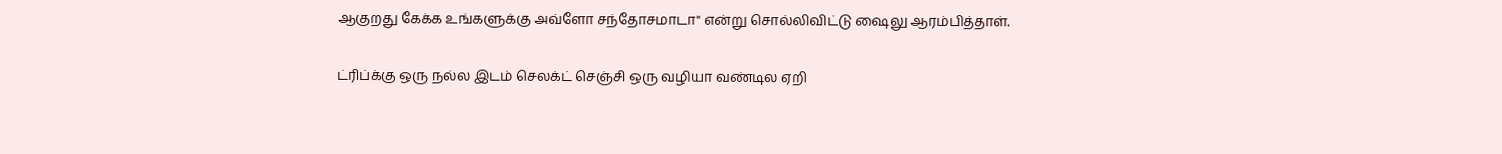ஆகுறது கேக்க உங்களுக்கு அவ்ளோ சந்தோசமாடா" என்று சொல்லிவிட்டு ஷைலு ஆரம்பித்தாள்.

ட்ரிப்க்கு ஒரு நல்ல இடம் செலக்ட் செஞ்சி ஒரு வழியா வண்டில ஏறி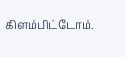கிளம்பிட்டோம்.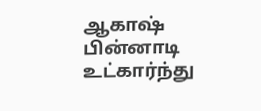ஆகாஷ் பின்னாடி உட்கார்ந்து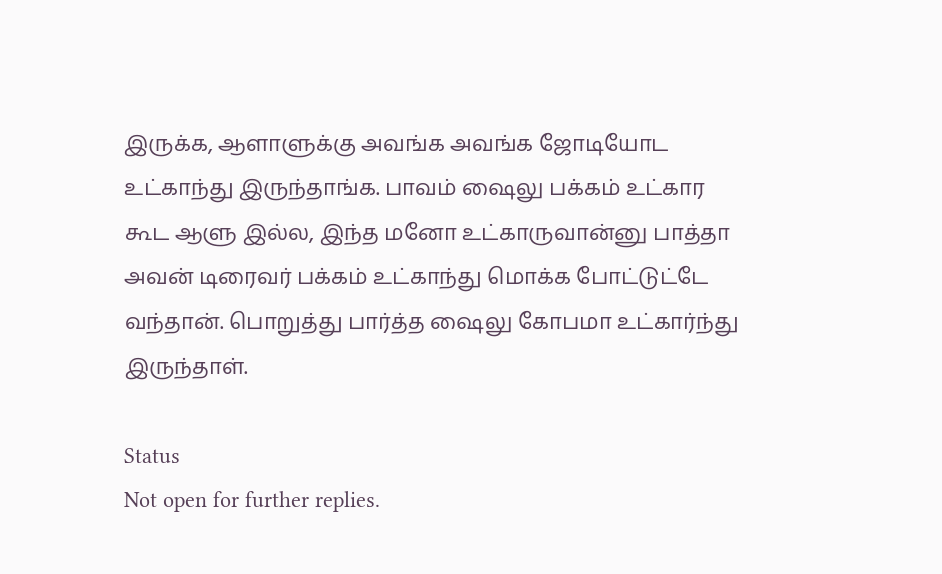இருக்க, ஆளாளுக்கு அவங்க அவங்க ஜோடியோட உட்காந்து இருந்தாங்க. பாவம் ஷைலு பக்கம் உட்கார கூட ஆளு இல்ல, இந்த மனோ உட்காருவான்னு பாத்தா அவன் டிரைவர் பக்கம் உட்காந்து மொக்க போட்டுட்டே வந்தான். பொறுத்து பார்த்த ஷைலு கோபமா உட்கார்ந்து இருந்தாள்.

Status
Not open for further replies.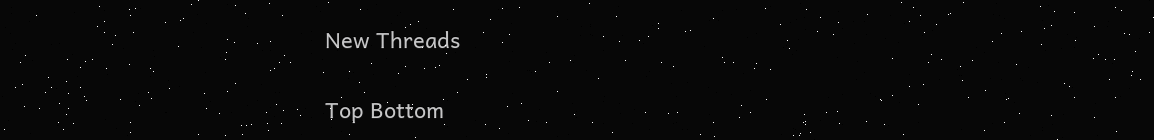New Threads

Top Bottom